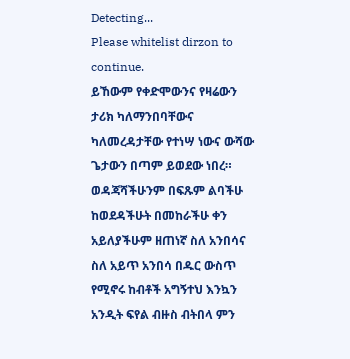Detecting...
Please whitelist dirzon to continue.
ይኸውም የቀድሞውንና የዛሬውን ታሪክ ካለማንበባቸውና ካለመረዳታቸው የተነሣ ነውና ውሻው ጌታውን በጣም ይወደው ነበረ። ወዳጃሻችሁንም በፍጹም ልባችሁ ከወደዳችሁት በመከራችሁ ቀን አይለያችሁም ዘጠነኛ ስለ አንበሳና ስለ አይጥ አንበሳ በዱር ውስጥ የሚኖሩ ከብቶች አግኝተህ እንኳን አንዲት ፍየል ብዙስ ብትበላ ምን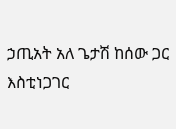ኃጢአት አለ ጌታሽ ከሰው ጋር እስቲነጋገር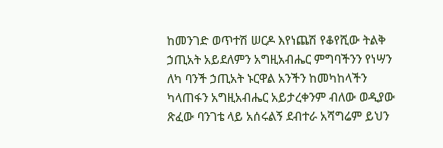ከመንገድ ወጥተሽ ሠርዶ እየነጨሽ የቆየሺው ትልቅ ኃጢአት አይደለምን አግዚአብሔር ምግባችንን የነሣን ለካ ባንች ኃጢአት ኑርዋል አንችን ከመካከላችን ካላጠፋን አግዚአብሔር አይታረቀንም ብለው ወዲያው ጽፈው ባንገቴ ላይ አሰሩልኝ ደብተራ አሻግሬም ይህን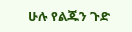ሁሉ የልጁን ጉድ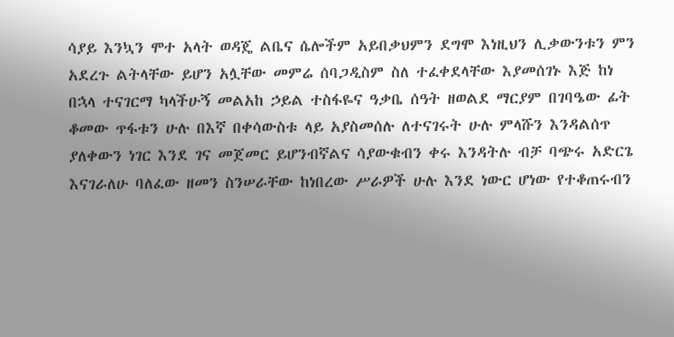ሳያይ እንኳን ሞተ አላት ወዳጄ ልቤና ሴሎችም አይበቃህምን ደግሞ እነዚህን ሊቃውንቱን ምን አደረጉ ልትላቸው ይሆን አሏቸው መምሬ ሰባጋዲስም ስለ ተፈቀደላቸው እያመሰገኑ እጅ ከነ በኋላ ተናገርማ ካላችሁኝ መልአከ ኃይል ተስፋዬና ዓቃቤ ሰዓት ዘወልደ ማርያም በገባዔው ፊት ቆመው ጥፋቱን ሁሉ በእኛ በቀሳውስቱ ላይ አያስመሰሉ ለተናገሩት ሁሉ ምላሹን እንዳልሰጥ ያለቀውን ነገር እንደ ገና መጀመር ይሆንብኛልና ሳያውቁብን ቀሩ እንዳትሉ ብቻ ባጭሩ አድርጌ እናገራለሁ ባለፈው ዘመን ስንሠራቸው ከነበረው ሥራዎች ሁሉ እንደ ነውር ሆነው የተቆጠሩብን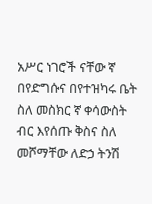አሥር ነገሮች ናቸው ኛ በየድግሱና በየተዝካሩ ቤት ስለ መስክር ኛ ቀሳውስት ብር እየሰጡ ቅስና ስለ መሾማቸው ለድኃ ትንሽ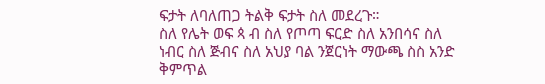ፍታት ለባለጠጋ ትልቅ ፍታት ስለ መደረጉ።
ስለ የሌት ወፍ ጳ ብ ስለ የጦጣ ፍርድ ስለ አንበሳና ስለ ነብር ስለ ጅብና ስለ አህያ ባል ንጀርነት ማውጫ ስስ አንድ ቅምጥል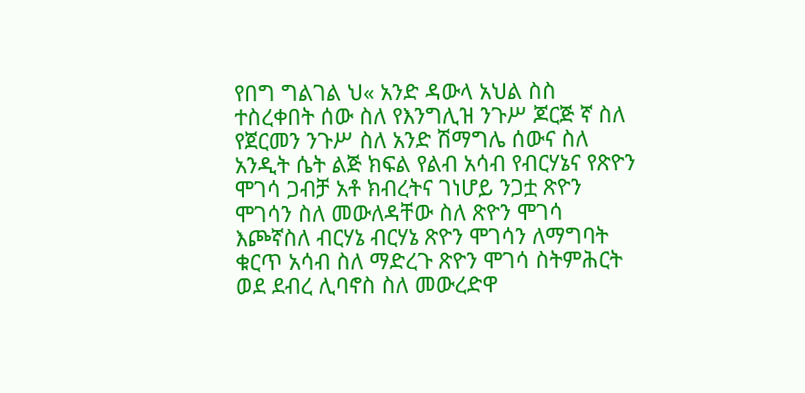የበግ ግልገል ህ« አንድ ዳውላ አህል ስስ ተስረቀበት ሰው ስለ የእንግሊዝ ንጉሥ ጆርጅ ኛ ስለ የጀርመን ንጉሥ ስለ አንድ ሽማግሌ ሰውና ስለ አንዲት ሴት ልጅ ክፍል የልብ አሳብ የብርሃኔና የጽዮን ሞገሳ ጋብቻ አቶ ክብረትና ገነሆይ ንጋቷ ጽዮን ሞገሳን ስለ መውለዳቸው ስለ ጽዮን ሞገሳ እጮኛስለ ብርሃኔ ብርሃኔ ጽዮን ሞገሳን ለማግባት ቁርጥ አሳብ ስለ ማድረጉ ጽዮን ሞገሳ ስትምሕርት ወደ ደብረ ሊባኖስ ስለ መውረድዋ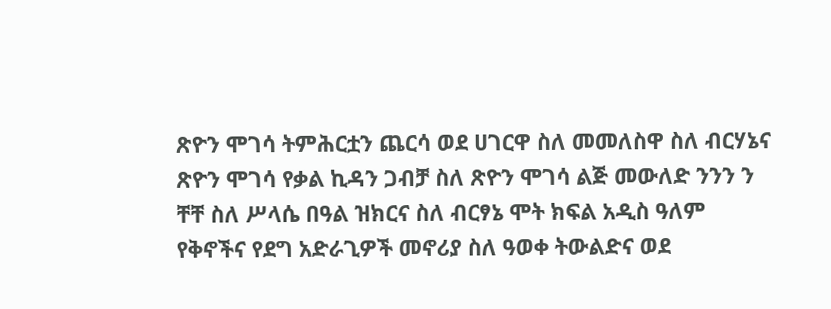ጽዮን ሞገሳ ትምሕርቷን ጨርሳ ወደ ሀገርዋ ስለ መመለስዋ ስለ ብርሃኔና ጽዮን ሞገሳ የቃል ኪዳን ጋብቻ ስለ ጽዮን ሞገሳ ልጅ መውለድ ንንን ን ቸቸ ስለ ሥላሴ በዓል ዝክርና ስለ ብርፃኔ ሞት ክፍል አዲስ ዓለም የቅኖችና የደግ አድራጊዎች መኖሪያ ስለ ዓወቀ ትውልድና ወደ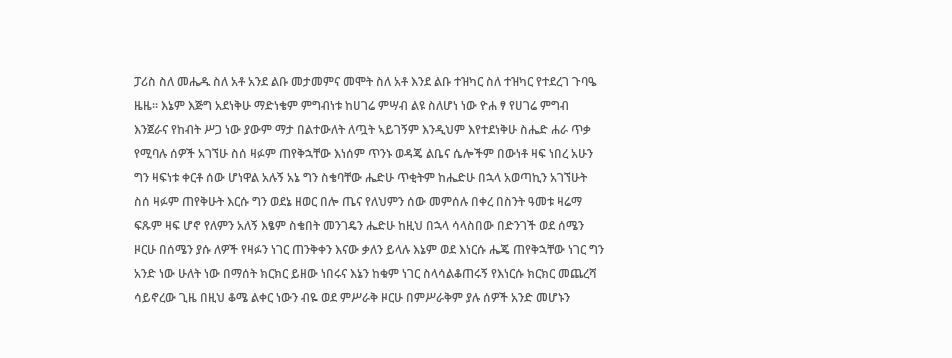ፓሪስ ስለ መሔዱ ስለ አቶ አንደ ልቡ መታመምና መሞት ስለ አቶ እንደ ልቡ ተዝካር ስለ ተዝካር የተደረገ ጉባዔ ዜዜ። እኔም እጅግ አደነቅሁ ማድነቄም ምግብነቱ ከሀገሬ ምሣብ ልዩ ስለሆነ ነው ዮሐ ፃ የሀገሬ ምግብ እንጀራና የከብት ሥጋ ነው ያውም ማታ በልተውለት ለጧት ኣይገኝም እንዲህም እየተደነቅሁ ስሔድ ሐራ ጥቃ የሚባሉ ሰዎች አገኘሁ ስሰ ዛፉም ጠየቅኋቸው እነሰም ጥንኑ ወዳጄ ልቤና ሴሎችም በውነቶ ዛፍ ነበረ አሁን ግን ዛፍነቱ ቀርቶ ሰው ሆነዋል አሉኝ አኔ ግን ስቄባቸው ሔድሁ ጥቂትም ከሔድሁ በኋላ አወጣኪን አገኘሁት ስሰ ዛፉም ጠየቅሁት እርሱ ግን ወደኔ ዘወር በሎ ጤና የለህምን ሰው መምሰሉ በቀረ በስንት ዓመቱ ዛሬማ ፍጹም ዛፍ ሆኖ የለምን አለኝ እፄም ስቄበት መንገዴን ሔድሁ ከዚህ በኋላ ሳላስበው በድንገች ወደ ሰሜን ዞርሁ በሰሜን ያሱ ለዎች የዛፉን ነገር ጠንቅቀን እናው ቃለን ይላሉ እኔም ወደ እነርሱ ሔጄ ጠየቅኋቸው ነገር ግን አንድ ነው ሁለት ነው በማሰት ክርክር ይዘው ነበሩና እኔን ከቁም ነገር ስላሳልቆጠሩኝ የእነርሱ ክርክር መጨረሻ ሳይኖረው ጊዜ በዚህ ቆሜ ልቀር ነውን ብዬ ወደ ምሥራቅ ዞርሁ በምሥራቅም ያሉ ሰዎች አንድ መሆኑን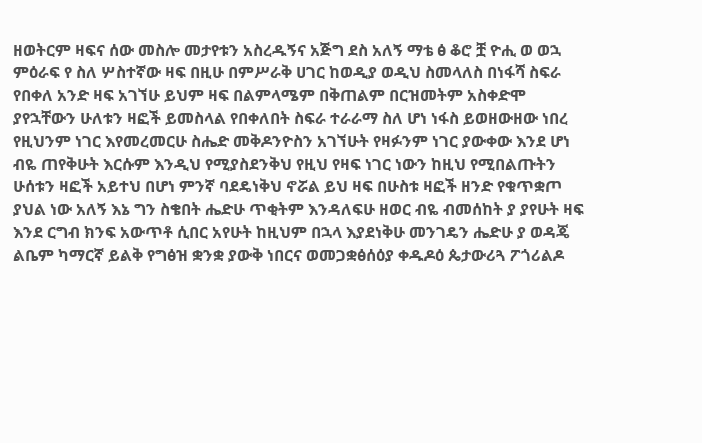ዘወትርም ዛፍና ሰው መስሎ መታየቱን አስረዱኝና አጅግ ደስ አለኝ ማቴ ፅ ቆሮ ቿ ዮሒ ወ ወኋ ምዕራፍ የ ስለ ሦስተኛው ዛፍ በዚሁ በምሥራቅ ሀገር ከወዲያ ወዲህ ስመላለስ በነፋሻ ስፍራ የበቀለ አንድ ዛፍ አገኘሁ ይህም ዛፍ በልምላሜም በቅጠልም በርዝመትም አስቀድሞ ያየኋቸውን ሁለቱን ዛፎች ይመስላል የበቀለበት ስፍራ ተራራማ ስለ ሆነ ነፋስ ይወዘውዘው ነበረ የዚህንም ነገር እየመረመርሁ ስሔድ መቅዶንዮስን አገኘሁት የዛፉንም ነገር ያውቀው እንደ ሆነ ብዬ ጠየቅሁት እርሱም እንዲህ የሚያስደንቅህ የዚህ የዛፍ ነገር ነውን ከዚህ የሚበልጡትን ሁሰቱን ዛፎች አይተህ በሆነ ምንኛ ባደዴነቅህ ኖሯል ይህ ዛፍ በሁስቱ ዛፎች ዘንድ የቁጥቋጦ ያህል ነው አለኝ እኔ ግን ስቄበት ሔድሁ ጥቂትም እንዳለፍሁ ዘወር ብዬ ብመሰከት ያ ያየሁት ዛፍ እንደ ርግብ ክንፍ አውጥቶ ሲበር አየሁት ከዚህም በኋላ እያደነቅሁ መንገዴን ሔድሁ ያ ወዳጄ ልቤም ካማርኛ ይልቅ የግፅዝ ቋንቋ ያውቅ ነበርና ወመጋቋፅሰዕያ ቀዱዶዕ ጴታውሪጓ ፖጎሪልዶ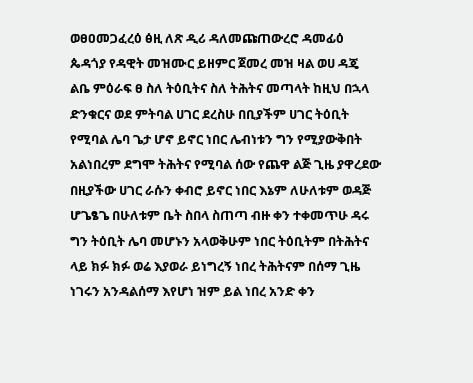ወፀዐመጋፈረዕ ፅዚ ለጽ ዲሪ ዳለመጩጠውረሮ ዳመፊዕ ጴዳጎያ የዳዊት መዝሙር ይዘምር ጀመረ መዝ ዛል ወሀ ዳጄ ልቤ ምዕራፍ ፀ ስለ ትዕቢትና ስለ ትሕትና መጣላት ከዚህ በኋላ ድንቁርና ወደ ምትባል ሀገር ደረስሁ በቢያችም ሀገር ትዕቢት የሚባል ሌባ ጌታ ሆኖ ይኖር ነበር ሌብነቱን ግን የሚያውቅበት አልነበረም ደግሞ ትሕትና የሚባል ሰው የጨዋ ልጅ ጊዜ ያዋረደው በዚያችው ሀገር ራሱን ቀብሮ ይኖር ነበር እኔም ለሁለቱም ወዳጅ ሆጌፄጌ በሁለቱም ቤት ስበላ ስጠጣ ብዙ ቀን ተቀመጥሁ ዳሩ ግን ትዕቢት ሌባ መሆኑን አላወቅሁም ነበር ትዕቢትም በትሕትና ላይ ክፉ ክፉ ወሬ እያወራ ይነግረኝ ነበረ ትሕትናም በሰማ ጊዜ ነገሩን አንዳልሰማ እየሆነ ዝም ይል ነበረ አንድ ቀን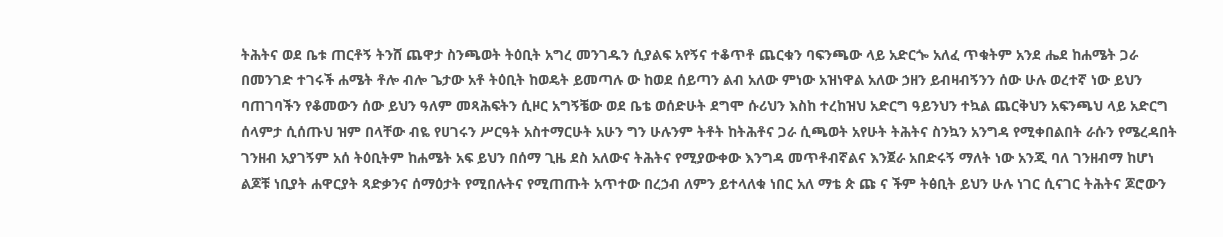ትሕትና ወደ ቤቱ ጠርቶኝ ትንሸ ጨዋታ ስንጫወት ትዕቢት አግረ መንገዱን ሲያልፍ አየኝና ተቆጥቶ ጨርቁን ባፍንጫው ላይ አድርጐ አለፈ ጥቁትም አንደ ሔደ ከሐሜት ጋራ በመንገድ ተገሩች ሐሜት ቶሎ ብሎ ጌታው አቶ ትዕቢት ከወዴት ይመጣሉ ው ከወደ ሰይጣን ልብ አለው ምነው አዝነዋል አለው ኃዘን ይብዛብኝንን ሰው ሁሉ ወረተኛ ነው ይህን ባጠገባችን የቆመውን ሰው ይህን ዓለም መጻሕፍትን ሲዞር አግኝቼው ወደ ቤቴ ወሰድሁት ደግሞ ሱሪህን እስከ ተረከዝህ አድርግ ዓይንህን ተኳል ጨርቅህን አፍንጫህ ላይ አድርግ ሰላምታ ሲሰጡህ ዝም በላቸው ብዬ የሀገሩን ሥርዓት አስተማርሁት አሁን ግን ሁሉንም ትቶት ከትሕቶና ጋራ ሲጫወት አየሁት ትሕትና ስንኳን አንግዳ የሚቀበልበት ራሱን የሜረዳበት ገንዘብ አያገኝም አሰ ትዕቢትም ከሐሜት አፍ ይህን በሰማ ጊዜ ደስ አለውና ትሕትና የሚያውቀው እንግዳ መጥቶብኛልና እንጀራ አበድሩኝ ማለት ነው አንጂ ባለ ገንዘብማ ከሆነ ልጆቹ ነቢያት ሐዋርያት ጻድቃንና ሰማዕታት የሚበሉትና የሚጠጡት አጥተው በረኃብ ለምን ይተላለቁ ነበር አለ ማቴ ጵ ጩ ና ችም ትፅቢት ይህን ሁሉ ነገር ሲናገር ትሕትና ጆሮውን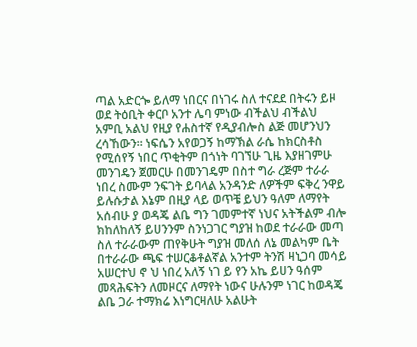ጣል አድርጐ ይለማ ነበርና በነገሩ ስለ ተናደደ በትሩን ይዞ ወደ ትዕቢት ቀርቦ አንተ ሌባ ምነው ብችልህ ብችልህ አምቢ አልህ የዚያ የሐስተኛ የዲያብሎስ ልጅ መሆንህን ረሳኸውን። ነፍሴን አየወጋኝ ከማኽል ራሴ ከክርስቶስ የሚሰየኝ ነበር ጥቂትም በጎነት ባገኘሁ ጊዜ እያዘገምሁ መንገዴን ጀመርሁ በመንገዴም በስተ ግራ ረጅም ተራራ ነበረ ስሙም ንፍገት ይባላል አንዳንድ ለዎችም ፍቅረ ንዋይ ይሉሱታል እኔም በዚያ ላይ ወጥቼ ይህን ዓለም ለማየት አሰብሁ ያ ወዳጄ ልቤ ግን ገመምተኛ ነህና አትችልም ብሎ ክከለከለኝ ይሀንንም ስንነጋገር ግያዝ ከወደ ተራራው መጣ ስለ ተራራውም ጠየቅሁት ግያዝ መለሰ ለኔ መልካም ቤት በተራራው ጫፍ ተሠርቆቶልኛል አንተም ትንሽ ዛኒጋባ መሳይ አሠርተህ ኖ ህ ነበረ አለኝ ነገ ይ የን አኬ ይሀን ዓሰም መጻሕፍትን ለመዞርና ለማየት ነውና ሁሉንም ነገር ከወዳጄ ልቤ ጋራ ተማክሬ እነግርዛለሁ አልሁት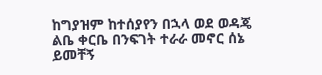ከግያዝም ከተሰያየን በኋላ ወደ ወዳጄ ልቤ ቀርቤ በንፍገት ተራራ መኖር ሰኔ ይመቸኝ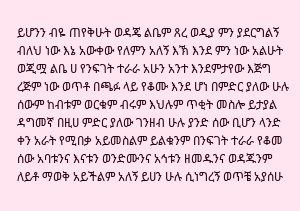ይሆንን ብዬ ጠየቅሁት ወዳጄ ልቤም ጸረ ወዲያ ምን ያደርግልኝ ብለህ ነው እኔ አውቀው የለምን አለኝ እኽ እንደ ምን ነው አልሁት ወጂሟ ልቤ ሀ የንፍገት ተራራ አሁን አንተ እንደምታየው እጅግ ረጅም ነው ወጥቶ በጫፉ ላይ የቆሙ እንደ ሆነ በምድር ያለው ሁሉ ሰውም ከብቱም ወርቁም ብሩም እህሉም ጥቂት መስሎ ይታያል ዳግመኛ በዚሀ ምድር ያለው ገንዘብ ሁሉ ያንድ ሰው ቢሆን ላንድ ቀን አራት የሚበቃ አይመስልም ይልቁንም በንፍገት ተራራ የቆመ ሰው አባቱንና እናቱን ወንድሙንና አኅቱን ዘመዱንና ወዳጁንም ለይቶ ማወቅ አይችልም አለኝ ይሀን ሁሉ ሲነግረኝ ወጥቼ አያሰሁ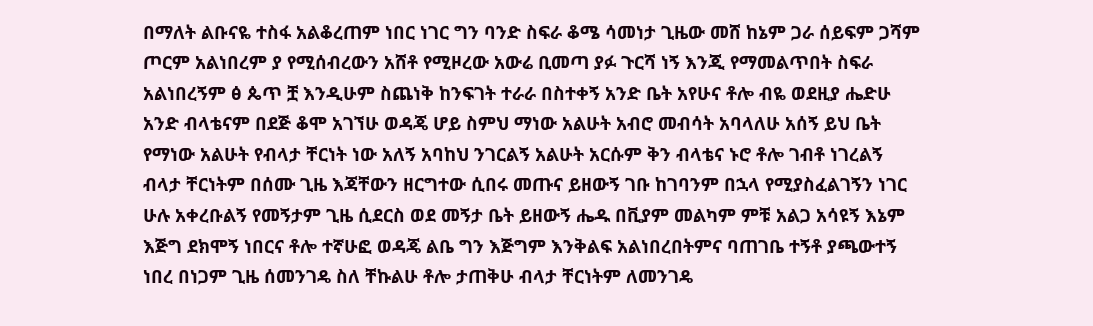በማለት ልቡናዬ ተስፋ አልቆረጠም ነበር ነገር ግን ባንድ ስፍራ ቆሜ ሳመነታ ጊዜው መሸ ከኔም ጋራ ሰይፍም ጋሻም ጦርም አልነበረም ያ የሚሰብረውን አሸቶ የሚዞረው አውሬ ቢመጣ ያፉ ጉርሻ ነኝ እንጂ የማመልጥበት ስፍራ አልነበረኝም ፅ ጴጥ ቿ እንዲሁም ስጨነቅ ከንፍገት ተራራ በስተቀኝ አንድ ቤት አየሁና ቶሎ ብዬ ወደዚያ ሔድሁ አንድ ብላቴናም በደጅ ቆሞ አገኘሁ ወዳጄ ሆይ ስምህ ማነው አልሁት አብሮ መብሳት አባላለሁ አሰኝ ይህ ቤት የማነው አልሁት የብላታ ቸርነት ነው አለኝ አባከህ ንገርልኝ አልሁት አርሱም ቅን ብላቴና ኑሮ ቶሎ ገብቶ ነገረልኝ ብላታ ቸርነትም በሰሙ ጊዜ እጃቸውን ዘርግተው ሲበሩ መጡና ይዘውኝ ገቡ ከገባንም በኋላ የሚያስፈልገኝን ነገር ሁሉ አቀረቡልኝ የመኝታም ጊዜ ሲደርስ ወደ መኝታ ቤት ይዘውኝ ሔዱ በቪያም መልካም ምቹ አልጋ አሳዩኝ እኔም እጅግ ደክሞኝ ነበርና ቶሎ ተኛሁፎ ወዳጄ ልቤ ግን እጅግም እንቅልፍ አልነበረበትምና ባጠገቤ ተኝቶ ያጫውተኝ ነበረ በነጋም ጊዜ ሰመንገዴ ስለ ቸኩልሁ ቶሎ ታጠቅሁ ብላታ ቸርነትም ለመንገዴ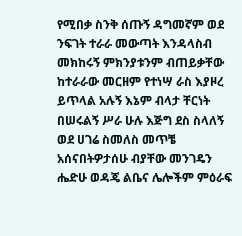የሚበቃ ስንቅ ሰጡኝ ዳግመኛም ወደ ንፍገት ተራራ መውጣት እንዳላስብ መክከሩኝ ምክንያቱንም ብጠይቃቸው ከተራራው መርዘም የተነሣ ራስ እያዞረ ይጥላል አሉኝ እኔም ብላታ ቸርነት በሠሩልኝ ሥራ ሁሉ እጅግ ደስ ስላለኝ ወደ ሀገሬ ስመለስ መጥቼ አሰናበትዎታሰሁ ብያቸው መንገዴን ሔድሁ ወዳጄ ልቤና ሌሎችም ምዕራፍ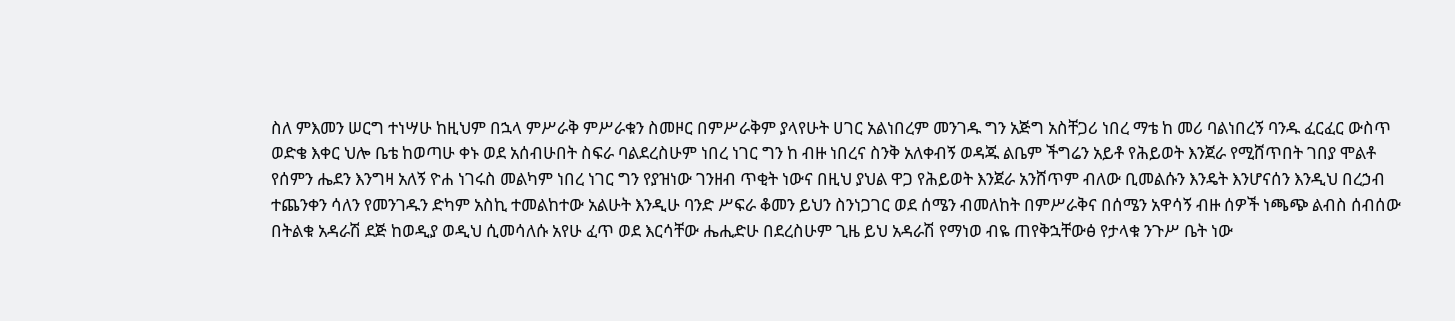ስለ ምእመን ሠርግ ተነሣሁ ከዚህም በኋላ ምሥራቅ ምሥራቁን ስመዞር በምሥራቅም ያላየሁት ሀገር አልነበረም መንገዱ ግን አጅግ አስቸጋሪ ነበረ ማቴ ከ መሪ ባልነበረኝ ባንዱ ፈርፈር ውስጥ ወድቄ እቀር ህሎ ቤቴ ከወጣሁ ቀኑ ወደ አሰብሁበት ስፍራ ባልደረስሁም ነበረ ነገር ግን ከ ብዙ ነበረና ስንቅ አለቀብኝ ወዳጁ ልቤም ችግሬን አይቶ የሕይወት እንጀራ የሚሸጥበት ገበያ ሞልቶ የሰምን ሔደን እንግዛ አለኝ ዮሐ ነገሩስ መልካም ነበረ ነገር ግን የያዝነው ገንዘብ ጥቂት ነውና በዚህ ያህል ዋጋ የሕይወት እንጀራ አንሸጥም ብለው ቢመልሱን እንዴት እንሆናሰን እንዲህ በረኃብ ተጨንቀን ሳለን የመንገዱን ድካም አስኪ ተመልከተው አልሁት እንዲሁ ባንድ ሥፍራ ቆመን ይህን ስንነጋገር ወደ ሰሜን ብመለከት በምሥራቅና በሰሜን አዋሳኝ ብዙ ሰዎች ነጫጭ ልብስ ሰብሰው በትልቁ አዳራሽ ደጅ ከወዲያ ወዲህ ሲመሳለሱ አየሁ ፈጥ ወደ እርሳቸው ሔሒድሁ በደረስሁም ጊዜ ይህ አዳራሽ የማነወ ብዬ ጠየቅኋቸውፅ የታላቁ ንጉሥ ቤት ነው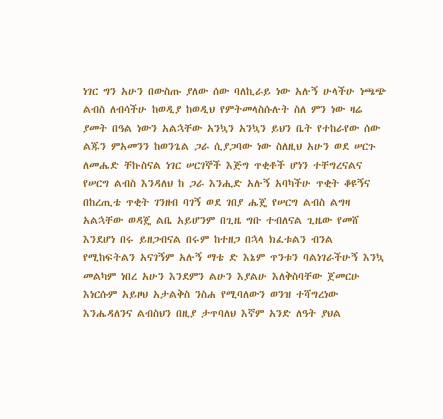ነገር ግን አሁን በውስጡ ያለው ሰው ባለኪራይ ነው አሉኝ ሁላችሁ ነጫጭ ልብስ ለብሳችሁ ከወዲያ ከወዲህ የምትመላስሱሉት ስለ ምን ነው ዛሬ ያመት በዓል ነውን አልኋቸው አንኳን አንኳን ይህን ቤት የተከራየው ሰው ልጁን ምአመንን ከወንጌል ጋራ ሲያጋባው ነው ስለዚህ አሁን ወደ ሠርጉ ለመሔድ ቸኩስናል ነገር ሠርገኞች እጅግ ጥቂቶች ሆነን ተቸግረናልና የሠርግ ልብስ እንዳለህ ከ ጋራ እንሒድ አሉኝ አባካችሁ ጥቂት ቆዩኝና በከረጢቴ ጥቂት ገንዘብ ባገኝ ወደ ገበያ ሔጄ የሠርግ ልብስ ልግዛ አልኋቸው ወዳጄ ልቤ አይሆንም በጊዜ ግቡ ተብለናል ጊዜው የመሸ እንደሆነ በሩ ይዘጋብናል በሩም ከተዘጋ በኋላ ክፈቱልን ብንል የሚከፍትልን አናገኝም አሉኝ ማቴ ድ እኔም ጥንቱን ባልነገራችሁኝ እንኳ መልካም ነበረ አሁን እንደምን ልሁን እያልሁ እለቅስባቸው ጀመርሁ እነርሱም አይዞህ አታልቅስ ንስሐ የሚባለውን ወንዝ ተሻግረነው እንሔዳለንና ልብስህን በዚያ ታጥባለህ እኛም አንድ ለዓት ያህል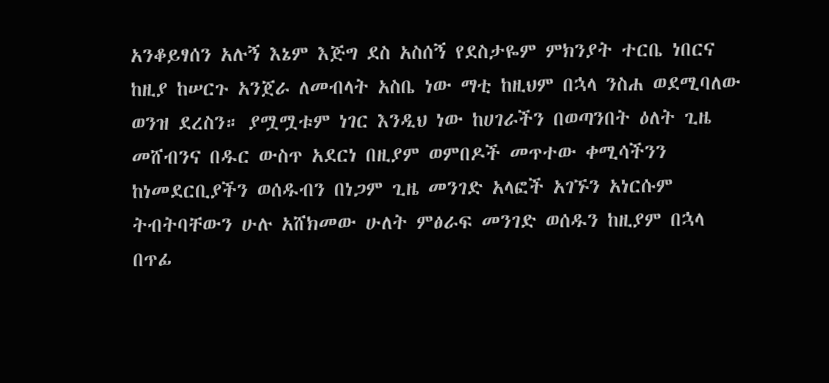አንቆይፃሰን አሉኝ እኔም እጅግ ደስ አስሰኝ የደስታዬም ምክንያት ተርቤ ነበርና ከዚያ ከሠርጉ አንጀራ ለመብላት አስቤ ነው ማቲ ከዚህም በኋላ ንስሐ ወደሚባለው ወንዝ ደረስን። ያሟሟቱም ነገር እንዲህ ነው ከሀገራችን በወጣንበት ዕለት ጊዜ መሸብንና በዱር ውስጥ አደርነ በዚያም ወምበዶች መጥተው ቀሚሳችንን ከነመደርቢያችን ወሰዱብን በነጋም ጊዜ መንገድ አላፎች አገኙን አነርሱም ትብትባቸውን ሁሉ አሸክመው ሁለት ምፅራፍ መንገድ ወሰዱን ከዚያም በኋላ በጥፊ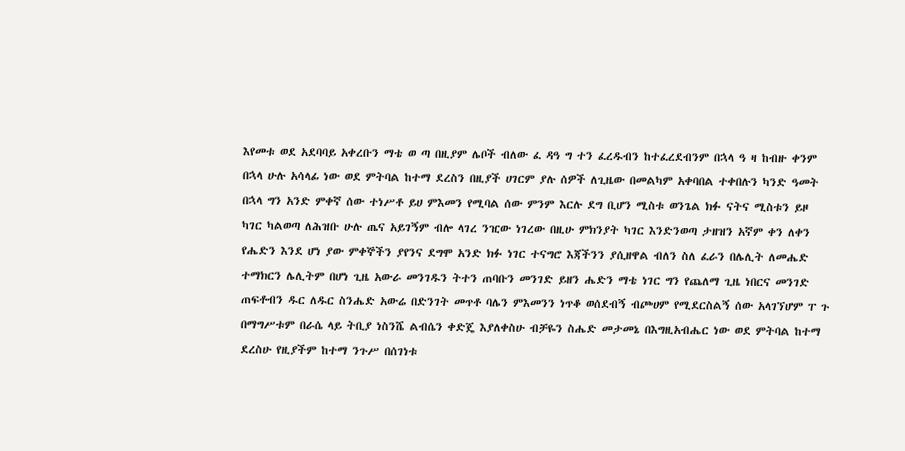እየመቱ ወደ አደባባይ አቀረቡን ማቴ ወ ጣ በዚያም ሌቦች ብለው ፈ ዳዓ ግ ተን ፈረዱብን ከተፈረደብንም በኋላ ዓ ዛ ከብዙ ቀንም በኋላ ሁሉ አሳላፊ ነው ወደ ምትባል ከተማ ደረስን በዚያች ሀገርም ያሉ ሰዎች ለጊዜው በመልካም አቀባበል ተቀበሉን ካንድ ዓመት በኋላ ግን አንድ ምቀኛ ሰው ተነሥቶ ይሀ ምእመን የሚባል ሰው ምንም እርሉ ደግ ቢሆን ሚስቱ ወንጌል ክፉ ናትና ሚስቱን ይዞ ካገር ካልወጣ ለሕዝቡ ሁሉ ጤና አይገኝም ብሎ ላገረ ንዢው ነገረው በዚሁ ምክንያት ካገር እንድንወጣ ታዘዝን አኛም ቀን ለቀን የሔድን እንደ ሆነ ያው ምቀኞችን ያየንና ደግሞ አንድ ክፉ ነገር ተናግሮ እጃችንን ያሲዘዋል ብለን ስለ ፈራን በሌሊት ለመሔድ ተማክርን ሌሊትም በሆነ ጊዜ አውራ መንገዱን ትተን ጠባቡን መንገድ ይዘን ሔድን ማቴ ነገር ግን የጨለማ ጊዜ ነበርና መንገድ ጠፍቶብን ዱር ለዱር ስንሔድ አውሬ በድንገት መጥቶ ባሌን ምእመንን ነጥቆ ወሰደብኝ ብጮሀም የሚደርስልኝ ሰው አላገኘሆም ፐ ጉ በማግሥቱም በራሴ ላይ ትቢያ ነስንሼ ልብሴን ቀድጄ እያለቀስሁ ብቻዬን ስሔድ መታመኔ በእግዚአብሔር ነው ወደ ምትባል ከተማ ደረስሁ የዚያችም ከተማ ንጉሥ በሰገነቱ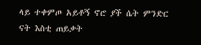ላይ ተቀምጦ አይቶኝ ኖሮ ያች ሴት ምንድር ናት እስቲ ጠይቃት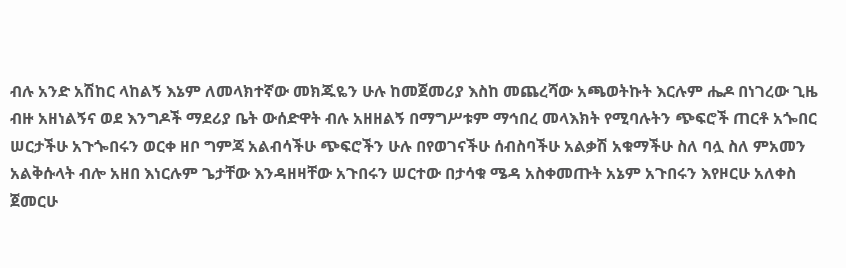ብሉ አንድ አሽከር ላከልኝ እኔም ለመላክተኛው መክጁዬን ሁሉ ከመጀመሪያ እስከ መጨረሻው አጫወትኩት እርሉም ሔዶ በነገረው ጊዜ ብዙ አዘነልኝና ወደ እንግዶች ማደሪያ ቤት ውሰድዋት ብሉ አዘዘልኝ በማግሥቱም ማኅበረ መላእክት የሚባሉትን ጭፍሮች ጠርቶ አጐበር ሠርታችሁ አጉጐበሩን ወርቀ ዘቦ ግምጃ አልብሳችሁ ጭፍሮችን ሁሉ በየወገናችሁ ሰብስባችሁ አልቃሽ አቁማችሁ ስለ ባሏ ስለ ምአመን አልቅሱላት ብሎ አዘበ እነርሉም ጌታቸው እንዳዘዛቸው አጉበሩን ሠርተው በታሳቁ ሜዳ አስቀመጡት አኔም አጉበሩን እየዞርሁ አለቀስ ጀመርሁ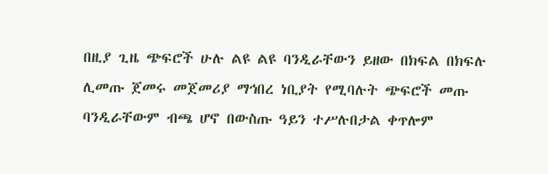በዚያ ጊዜ ጭፍሮች ሁሉ ልዩ ልዩ ባንዲራቸውን ይዘው በክፍል በክፍሉ ሊመጡ ጀመሩ መጀመሪያ ማኅበረ ነቢያት የሚባሉት ጭፍሮች መጡ ባንዲራቸውም ብጫ ሆኖ በውስጡ ዓይን ተሥሉበታል ቀጥሎም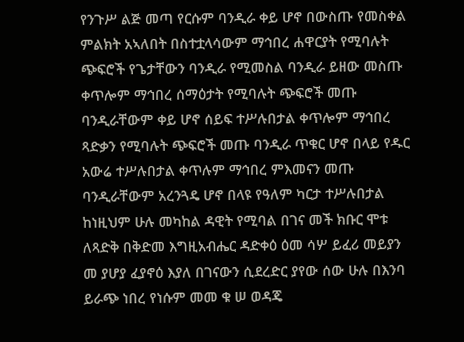የንጉሥ ልጅ መጣ የርሱም ባንዲራ ቀይ ሆኖ በውስጡ የመስቀል ምልክት አኣለበት በስተቷላሳውም ማኅበረ ሐዋርያት የሚባሉት ጭፍሮች የጌታቸውን ባንዲራ የሚመስል ባንዲራ ይዘው መስጡ ቀጥሎም ማኅበረ ሰማዕታት የሚባሉት ጭፍሮች መጡ ባንዲራቸውም ቀይ ሆኖ ሰይፍ ተሥሉበታል ቀጥሎም ማኅበረ ጻድቃን የሚባሉት ጭፍሮች መጡ ባንዲራ ጥቁር ሆኖ በላይ የዱር አውሬ ተሥሉበታል ቀጥሉም ማኅበረ ምእመናን መጡ ባንዲራቸውም አረንጓዴ ሆኖ በላዩ የዓለም ካርታ ተሥሉበታል ከነዚህም ሁሉ መካከል ዳዊት የሚባል በገና መች ክቡር ሞቱ ለጻድቅ በቅድመ እግዚአብሔር ዳድቀዕ ዕመ ሳሦ ይፈሪ መይያን መ ያሆያ ፈያኖዕ እያለ በገናውን ሲደረድር ያየው ሰው ሁሉ በእንባ ይራጭ ነበረ የነሱም መመ ቁ ሠ ወዳጄ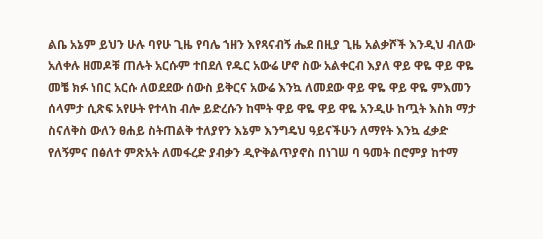ልቤ አኔም ይህን ሁሉ ባየሁ ጊዜ የባሌ ኀዘን እየጻናብኝ ሔደ በዚያ ጊዜ አልቃሾች እንዲህ ብለው አለቀሉ ዘመዶቹ ጠሉት አርሱም ተበደለ የዱር አውሬ ሆኖ ስው አልቀርብ እያለ ዋይ ዋዬ ዋይ ዋዬ መቼ ክፉ ነበር አርሱ ለወደደው ሰውስ ይቅርና አውሬ እንኳ ለመደው ዋይ ዋዬ ዋይ ዋዬ ምእመን ሰላምታ ሲጽፍ አየሁት የተላከ ብሎ ይድረሱን ከሞት ዋይ ዋዬ ዋይ ዋዬ አንዲሁ ከጧት እስክ ማታ ስናለቅስ ውለን ፀሐይ ስትጠልቅ ተለያየን እኔም እንግዴህ ዓይናችሁን ለማየት እንኳ ፈቃድ የለኝምና በፅለተ ምጽአት ለመፋረድ ያብቃን ዲዮቅልጥያኖስ በነገሠ ባ ዓመት በሮምያ ከተማ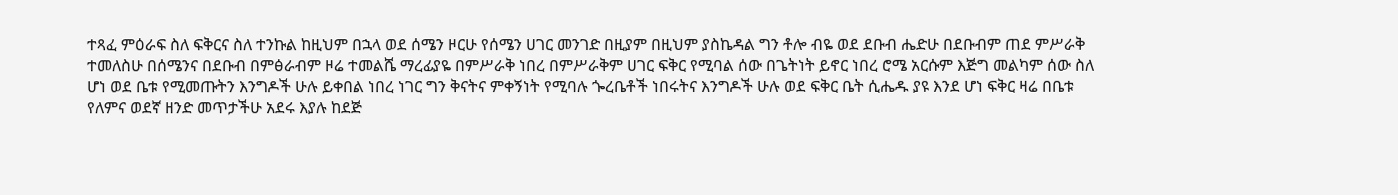ተጻፈ ምዕራፍ ስለ ፍቅርና ስለ ተንኩል ከዚህም በኋላ ወደ ሰሜን ዞርሁ የሰሜን ሀገር መንገድ በዚያም በዚህም ያስኬዳል ግን ቶሎ ብዬ ወደ ደቡብ ሔድሁ በደቡብም ጠደ ምሥራቅ ተመለስሁ በሰሜንና በደቡብ በምፅራብም ዞሬ ተመልሼ ማረፊያዬ በምሥራቅ ነበረ በምሥራቅም ሀገር ፍቅር የሚባል ሰው በጌትነት ይኖር ነበረ ሮሜ አርሱም እጅግ መልካም ሰው ስለ ሆነ ወደ ቤቱ የሚመጡትን እንግዶች ሁሉ ይቀበል ነበረ ነገር ግን ቅናትና ምቀኝነት የሚባሉ ጐረቤቶች ነበሩትና እንግዶች ሁሉ ወደ ፍቅር ቤት ሲሔዱ ያዩ እንደ ሆነ ፍቅር ዛሬ በቤቱ የለምና ወደኛ ዘንድ መጥታችሁ አደሩ እያሉ ከደጅ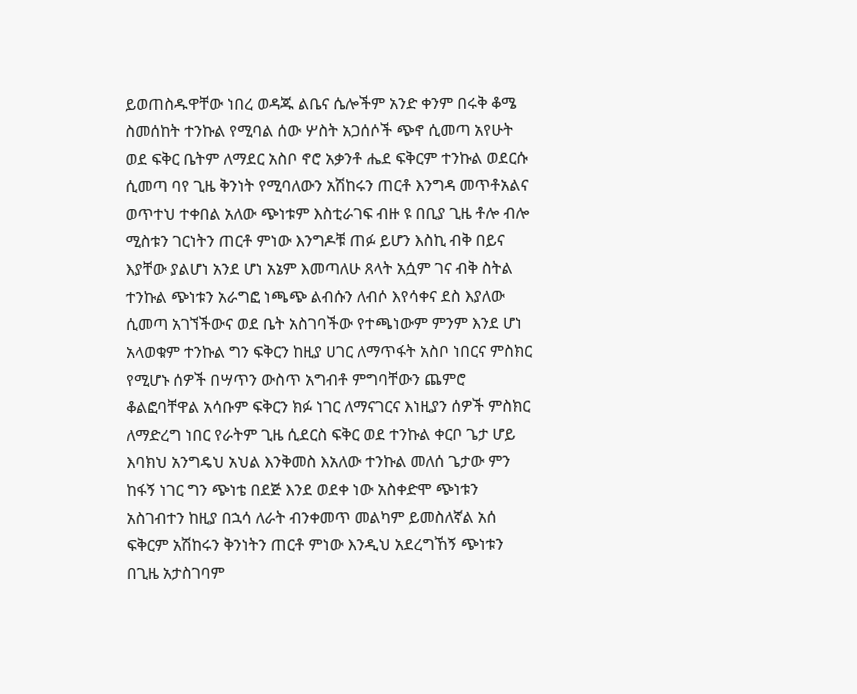ይወጠስዱዋቸው ነበረ ወዳጁ ልቤና ሴሎችም አንድ ቀንም በሩቅ ቆሜ ስመሰከት ተንኩል የሚባል ሰው ሦስት አጋሰሶች ጭኖ ሲመጣ አየሁት ወደ ፍቅር ቤትም ለማደር አስቦ ኖሮ አቃንቶ ሔደ ፍቅርም ተንኩል ወደርሱ ሲመጣ ባየ ጊዜ ቅንነት የሚባለውን አሽከሩን ጠርቶ እንግዳ መጥቶአልና ወጥተህ ተቀበል አለው ጭነቱም እስቲራገፍ ብዙ ዩ በቢያ ጊዜ ቶሎ ብሎ ሚስቱን ገርነትን ጠርቶ ምነው እንግዶቹ ጠፉ ይሆን እስኪ ብቅ በይና እያቸው ያልሆነ አንደ ሆነ አኔም እመጣለሁ ጸላት አሷም ገና ብቅ ስትል ተንኩል ጭነቱን አራግፎ ነጫጭ ልብሱን ለብሶ እየሳቀና ደስ እያለው ሲመጣ አገኘችውና ወደ ቤት አስገባችው የተጫነውም ምንም እንደ ሆነ አላወቁም ተንኩል ግን ፍቅርን ከዚያ ሀገር ለማጥፋት አስቦ ነበርና ምስክር የሚሆኑ ሰዎች በሣጥን ውስጥ አግብቶ ምግባቸውን ጨምሮ ቆልፎባቸዋል አሳቡም ፍቅርን ክፉ ነገር ለማናገርና እነዚያን ሰዎች ምስክር ለማድረግ ነበር የራትም ጊዜ ሲደርስ ፍቅር ወደ ተንኩል ቀርቦ ጌታ ሆይ እባክህ አንግዴህ አህል እንቅመስ እአለው ተንኩል መለሰ ጌታው ምን ከፋኝ ነገር ግን ጭነቴ በደጅ እንደ ወደቀ ነው አስቀድሞ ጭነቱን አስገብተን ከዚያ በኋሳ ለራት ብንቀመጥ መልካም ይመስለኛል አሰ ፍቅርም አሽከሩን ቅንነትን ጠርቶ ምነው እንዲህ አደረግኸኝ ጭነቱን በጊዜ አታስገባም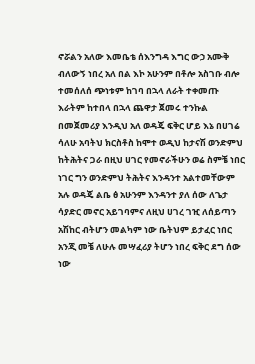ኖሯልን አለው እመቤቴ ሰእንግዳ እግር ውኃ አሙቅ ብለውኝ ነበረ አለ በል እኮ አሁንም በቶሎ አስገቡ ብሎ ተመሰለሰ ጭነቱም ከገባ በኋላ ለራት ተቀመጡ እራትም ከተበላ በኋላ ጨዋታ ጀመሩ ተንኩል በመጀመሪያ እንዲህ አለ ወዳጄ ፍቅር ሆይ እኔ በሀገሬ ሳለሁ አባትህ ክርስቶስ ከሞተ ወዲህ ከታናሽ ወንድምህ ከትሕትና ጋራ በዚህ ሀገር የመኖራችሁን ወሬ ስምቼ ነበር ነገር ግን ወንድምህ ትሕትና እንዳንተ አልተመቸውም አሉ ወዳጄ ልቤ ፅ አሁንም እንዳንተ ያለ ሰው ለጌታ ሳያድር መኖር አይገባምና ለዚህ ሀገረ ገዢ ለሰይጣን አሽከር ብትሆን መልካም ነው ቤትህም ይታፈር ነበር አንጂ መቼ ለሁሉ መሣፈሪያ ትሆን ነበረ ፍቅር ደግ ሰው ነው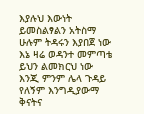እያሉህ እውነት ይመስልፃልን አትስማ ሁሉም ትዳሩን እያበጀ ነው እኔ ዛሬ ወዳንተ መምጣቴ ይህን ልመክርህ ነው እንጂ ምንም ሌላ ጉዳይ የለኝም እንግዲያውማ ቅናትና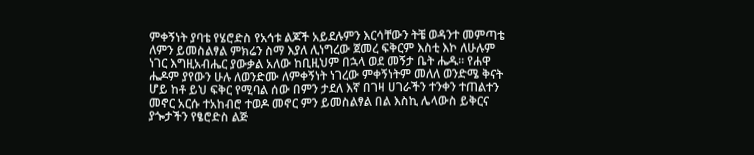ምቀኝነት ያባቴ የሄሮድስ የአኅቱ ልጆች አይደሉምን እርሳቸውን ትቼ ወዳንተ መምጣቴ ለምን ይመስልፃል ምክሬን ስማ እያለ ሊነግረው ጀመረ ፍቅርም እስቲ እኮ ለሁሉም ነገር እግዚአብሔር ያውቃል አለው ከቢዚህም በኋላ ወደ መኝታ ቤት ሔዱ። የሐዋ ሔዶም ያየውን ሁሉ ለወንድሙ ለምቀኝነት ነገረው ምቀኝነትም መለለ ወንድሜ ቅናት ሆይ ከቶ ይህ ፍቅር የሚባል ሰው በምን ታደለ እኛ በገዛ ሀገራችን ተንቀን ተጠልተን መኖር አርሱ ተአከብሮ ተወዶ መኖር ምን ይመስልፃል በል እስኪ ሌላውስ ይቅርና ያጐታችን የፄሮድስ ልጅ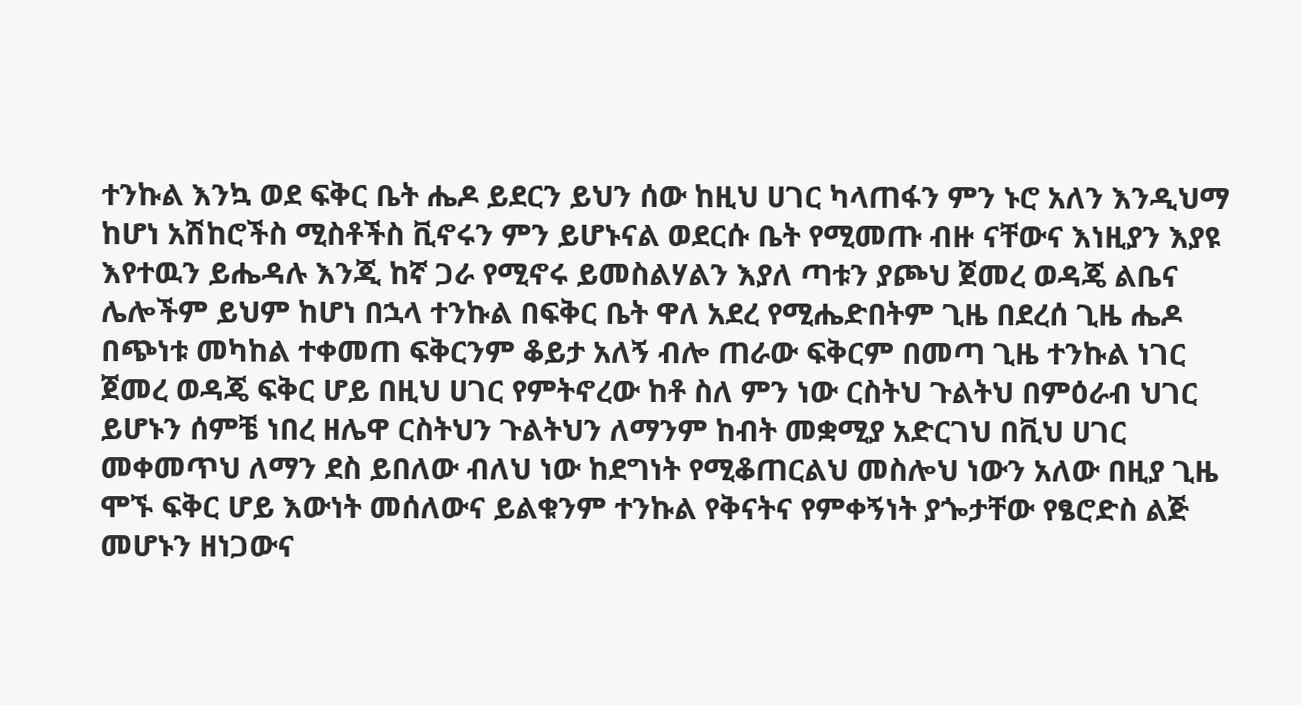ተንኩል እንኳ ወደ ፍቅር ቤት ሔዶ ይደርን ይህን ሰው ከዚህ ሀገር ካላጠፋን ምን ኑሮ አለን እንዲህማ ከሆነ አሽከሮችስ ሚስቶችስ ቪኖሩን ምን ይሆኑናል ወደርሱ ቤት የሚመጡ ብዙ ናቸውና እነዚያን እያዩ እየተዉን ይሔዳሉ እንጂ ከኛ ጋራ የሚኖሩ ይመስልሃልን እያለ ጣቱን ያጮህ ጀመረ ወዳጄ ልቤና ሌሎችም ይህም ከሆነ በኋላ ተንኩል በፍቅር ቤት ዋለ አደረ የሚሔድበትም ጊዜ በደረሰ ጊዜ ሔዶ በጭነቱ መካከል ተቀመጠ ፍቅርንም ቆይታ አለኝ ብሎ ጠራው ፍቅርም በመጣ ጊዜ ተንኩል ነገር ጀመረ ወዳጄ ፍቅር ሆይ በዚህ ሀገር የምትኖረው ከቶ ስለ ምን ነው ርስትህ ጉልትህ በምዕራብ ህገር ይሆኑን ሰምቼ ነበረ ዘሌዋ ርስትህን ጉልትህን ለማንም ከብት መቋሚያ አድርገህ በቪህ ሀገር መቀመጥህ ለማን ደስ ይበለው ብለህ ነው ከደግነት የሚቆጠርልህ መስሎህ ነውን አለው በዚያ ጊዜ ሞኙ ፍቅር ሆይ እውነት መሰለውና ይልቁንም ተንኩል የቅናትና የምቀኝነት ያጐታቸው የፄሮድስ ልጅ መሆኑን ዘነጋውና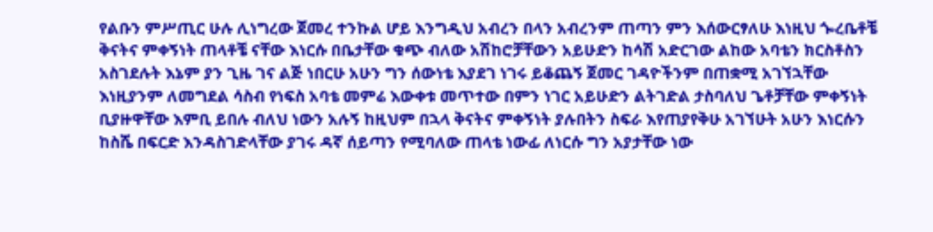የልቡን ምሥጢር ሁሉ ሊነግረው ጀመረ ተንኩል ሆይ እንግዲህ አብረን በላን አብረንም ጠጣን ምን እሰውርፃለሁ እነዚህ ጐረቤቶቼ ቅናትና ምቀኝነት ጠላቶቼ ናቸው እነርሱ በቤታቸው ቁጭ ብለው አሽከሮቻቸውን አይሁድን ከሳሽ አድርገው ልከው አባቴን ክርስቶስን አስገደሉት እኔም ያን ጊዜ ገና ልጅ ነበርሁ አሁን ግን ሰውነቴ እያደገ ነገሩ ይቆጨኝ ጀመር ገዳዮችንም በጠቋሚ አገኘኋቸው እነዚያንም ለመግደል ሳስብ የነፍስ አባቴ መምሬ እውቀቱ መጥተው በምን ነገር አይሁድን ልትገድል ታስባለህ ጌቶቻቸው ምቀኝነት ቢያዙዋቸው እምቢ ይበሉ ብለህ ነውን አሉኝ ከዚህም በኋላ ቅናትና ምቀኝነት ያሉበትን ስፍራ እየጠያየቅሁ አገኘሁት አሁን እነርሱን ከስሼ በፍርድ እንዳስገድላቸው ያገሩ ዳኛ ሰይጣን የሚባለው ጠላቴ ነውፊ ለነርሱ ግን አያታቸው ነው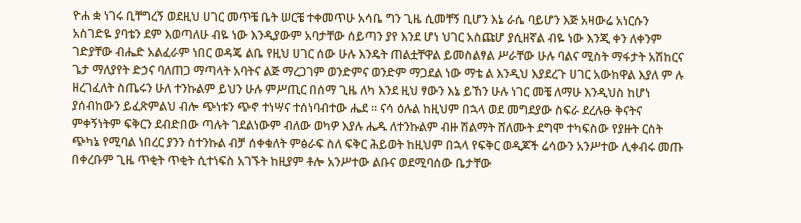ዮሐ ቋ ነገሩ ቢቸግረኝ ወደዚህ ሀገር መጥቼ ቤት ሠርቼ ተቀመጥሁ አሳቤ ግን ጊዜ ሲመቸኝ ቢሆን እኔ ራሴ ባይሆን እጅ አዛውሬ አነርሱን አስገድዬ ያባቴን ደም እወጣለሁ ብዬ ነው እንዲያውም አባታቸው ሰይጣን ያየ እንደ ሆነ ህገር አስጩሆ ያሲዘኛል ብዬ ነው እንጂ ቀን ለቀንም ገድያቸው ብሔድ አልፈራም ነበር ወዳጄ ልቤ የዚህ ሀገር ሰው ሁሉ እንዴት ጠልቷቸዋል ይመስልፃል ሥራቸው ሁሉ ባልና ሚስት ማፋታት አሽከርና ጌታ ማለያየት ድኃና ባለጠጋ ማጣላት አባትና ልጅ ማረጋገም ወንድምና ወንድም ማጋደል ነው ማቴ ል እንዲህ እያደረጉ ሀገር አውከዋል እያለ ም ሉ ዘረገፈለት ስጤሩን ሁለ ተንኩልም ይህን ሁሉ ምሥጢር በሰማ ጊዜ ለካ እንደ ዚህ ፃውን እኔ ይኸን ሁሉ ነገር መቼ ለማሁ እንዲህስ ከሆነ ያሰብከውን ይፈጽምልህ ብሎ ጭነቱን ጭኖ ተነሣና ተሰነባብተው ሔደ ። ናሳ ዕሉል ከዚህም በኋላ ወደ መግደያው ስፍራ ደረሉፁ ቅናትና ምቀኝነትም ፍቅርን ደብድበው ጣሉት ገደልነውም ብለው ወካዎ እያሉ ሔዱ ለተንኩልም ብዙ ሽልማት ሸለሙት ደግሞ ተካፍስው የያዙት ርስት ጭካኔ የሚባል ነበረር ያንን ስተንኩል ብቻ ሰቀቁለት ምፅራፍ ስለ ፍቅር ሕይወት ከዚህም በኋላ የፍቅር ወዲጆች ሬሳውን አንሥተው ሊቀብሩ መጡ በቀረቡም ጊዜ ጥቂት ጥቂት ሲተነፍስ አገኙት ከዚያም ቶሎ አንሥተው ልቡና ወደሚባሰው ቤታቸው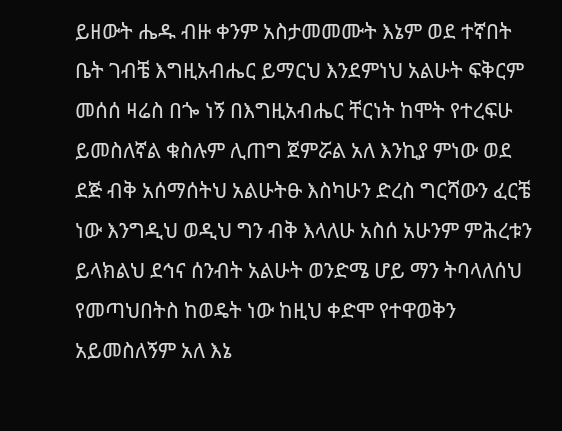ይዘውት ሔዱ ብዙ ቀንም አስታመመሙት እኔም ወደ ተኛበት ቤት ገብቼ እግዚአብሔር ይማርህ እንደምነህ አልሁት ፍቅርም መሰሰ ዛሬስ በጐ ነኝ በእግዚአብሔር ቸርነት ከሞት የተረፍሁ ይመስለኛል ቁስሉም ሊጠግ ጀምሯል አለ እንኪያ ምነው ወደ ደጅ ብቅ አሰማሰትህ አልሁትፁ እስካሁን ድረስ ግርሻውን ፈርቼ ነው እንግዲህ ወዲህ ግን ብቅ እላለሁ አስሰ አሁንም ምሕረቱን ይላክልህ ደኅና ሰንብት አልሁት ወንድሜ ሆይ ማን ትባላለሰህ የመጣህበትስ ከወዴት ነው ከዚህ ቀድሞ የተዋወቅን አይመስለኝም አለ እኔ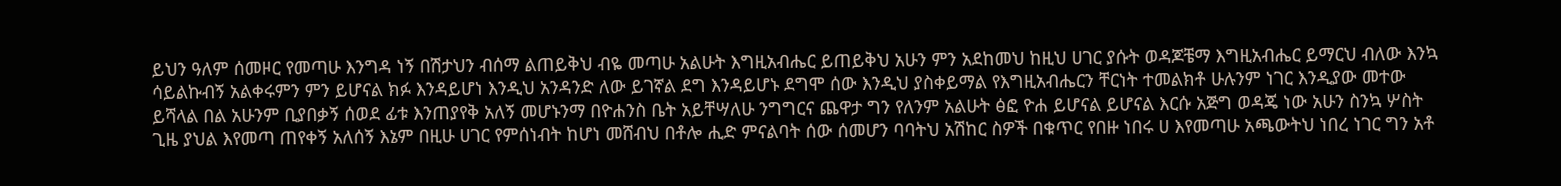ይህን ዓለም ሰመዞር የመጣሁ እንግዳ ነኝ በሽታህን ብሰማ ልጠይቅህ ብዬ መጣሁ አልሁት እግዚአብሔር ይጠይቅህ አሁን ምን አደከመህ ከዚህ ሀገር ያሱት ወዳጆቼማ እግዚአብሔር ይማርህ ብለው እንኳ ሳይልኩብኝ አልቀሩምን ምን ይሆናል ክፉ እንዳይሆነ እንዲህ አንዳንድ ለው ይገኛል ደግ እንዳይሆኑ ደግሞ ሰው እንዲህ ያስቀይማል የእግዚአብሔርን ቸርነት ተመልክቶ ሁሉንም ነገር እንዲያው መተው ይሻላል በል አሁንም ቢያበቃኝ ሰወደ ፊቱ እንጠያየቅ አለኝ መሆኑንማ በዮሐንስ ቤት አይቸሣለሁ ንግግርና ጨዋታ ግን የለንም አልሁት ፅፎ ዮሐ ይሆናል ይሆናል እርሱ አጅግ ወዳጄ ነው አሁን ስንኳ ሦስት ጊዜ ያህል እየመጣ ጠየቀኝ አለሰኝ እኔም በዚሁ ሀገር የምሰነብት ከሆነ መሸብህ በቶሎ ሒድ ምናልባት ሰው ሰመሆን ባባትህ አሽከር ስዎች በቁጥር የበዙ ነበሩ ሀ እየመጣሁ አጫውትህ ነበረ ነገር ግን አቶ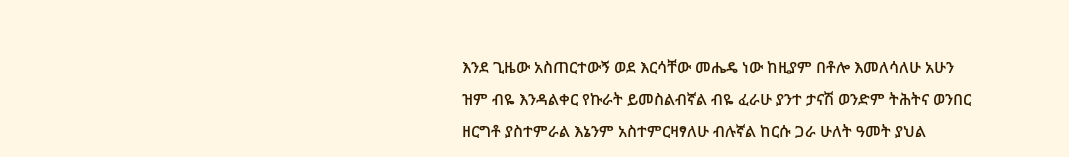እንደ ጊዜው አስጠርተውኝ ወደ እርሳቸው መሔዴ ነው ከዚያም በቶሎ እመለሳለሁ አሁን ዝም ብዬ እንዳልቀር የኩራት ይመስልብኛል ብዬ ፈራሁ ያንተ ታናሽ ወንድም ትሕትና ወንበር ዘርግቶ ያስተምራል እኔንም አስተምርዛፃለሁ ብሉኛል ከርሱ ጋራ ሁለት ዓመት ያህል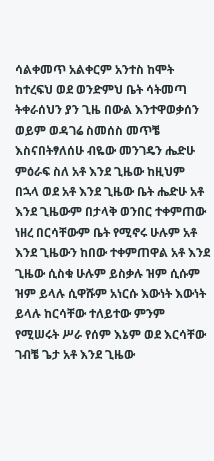ሳልቀመጥ አልቀርም አንተስ ከሞት ከተረፍህ ወደ ወንድምህ ቤት ሳትመጣ ትቀራሰህን ያን ጊዜ በውል እንተዋወቃሰን ወይም ወዳገሬ ስመሰስ መጥቼ እስናበትፃለሰሁ ብዬው መንገዴን ሔድሁ ምዕራፍ ስለ አቶ እንደ ጊዜው ከዚህም በኋላ ወደ አቶ እንደ ጊዜው ቤት ሔድሁ አቶ እንደ ጊዜውም በታላቅ ወንበር ተቀምጠው ነዘረ በርሳቸውም ቤት የሚኖሩ ሁሉም አቶ እንደ ጊዜውን ከበው ተቀምጠዋል አቶ እንደ ጊዜው ሲስቁ ሁሉም ይስቃሉ ዝም ሲሱም ዝም ይላሉ ሲዋሹም አነርሱ እውነት እውነት ይላሉ ከርሳቸው ተለይተው ምንም የሚሠሩት ሥራ የሰም እኔም ወደ እርሳቸው ገብቼ ጌታ አቶ እንደ ጊዜው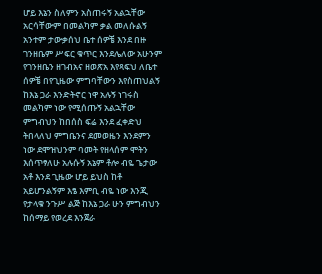ሆይ እኔን ስለምን አስጠሩኝ አልኋቸው አርሳቸውም በመልካም ቃል መለሱልኝ አንተም ታውቃሰህ ቤተ ሰዎቼ እንደ በዙ ገንዘቤም ሥፍር ቁጥር እንደሌለው አሁንም የገንዘቤን ዘገብአና ዘወጽአ እየጻፍህ ለቤተ ሰዎቼ በየጊዜው ምግባቸውን እየስጠህልኝ ከእኔ ጋራ እንድትኖር ነዋ አሉኝ ነገሩስ መልካም ነው የሚሰጡኝ አልኋቸው ምግብህን ከበሰስ ፍሬ እንደ ፈቀድህ ትበላለህ ምግቤንና ደመወዜን እንደምን ነው ደሞዝህንም ባመት የዘላሰም ሞትን እሰጥፃለሁ አሉሱኝ አኔም ቶሎ ብዬ ጌታው አቶ እንደ ጊዜው ሆይ ይህስ ከቶ አይሆንልኝም እፄ እምቢ ብዬ ነው እንጂ የታላቁ ንጉሥ ልጅ ከእኔ ጋራ ሁን ምግብህን ከሰማይ የወረደ እንጀራ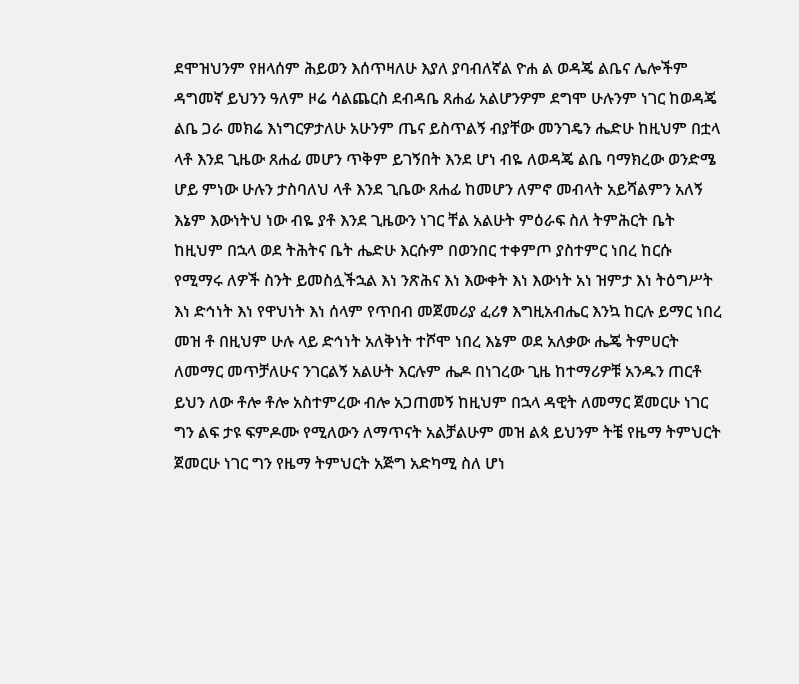ደሞዝህንም የዘላሰም ሕይወን እሰጥዛለሁ እያለ ያባብለኛል ዮሐ ል ወዳጄ ልቤና ሌሎችም ዳግመኛ ይህንን ዓለም ዞሬ ሳልጨርስ ደብዳቤ ጸሐፊ አልሆንዎም ደግሞ ሁሉንም ነገር ከወዳጄ ልቤ ጋራ መክሬ እነግርዎታለሁ አሁንም ጤና ይስጥልኝ ብያቸው መንገዴን ሔድሁ ከዚህም በቷላ ላቶ እንደ ጊዜው ጸሐፊ መሆን ጥቅም ይገኝበት እንደ ሆነ ብዬ ለወዳጄ ልቤ ባማክረው ወንድሜ ሆይ ምነው ሁሉን ታስባለህ ላቶ እንደ ጊቤው ጸሐፊ ከመሆን ለምኖ መብላት አይሻልምን አለኝ እኔም እውነትህ ነው ብዬ ያቶ እንደ ጊዜውን ነገር ቸል አልሁት ምዕራፍ ስለ ትምሕርት ቤት ከዚህም በኋላ ወደ ትሕትና ቤት ሔድሁ እርሱም በወንበር ተቀምጦ ያስተምር ነበረ ከርሱ የሚማሩ ለዎች ስንት ይመስሏችኋል እነ ንጽሕና እነ እውቀት እነ እውነት አነ ዝምታ እነ ትዕግሥት እነ ድኅነት እነ የዋህነት እነ ሰላም የጥበብ መጀመሪያ ፈሪፃ እግዚአብሔር እንኳ ከርሉ ይማር ነበረ መዝ ቶ በዚህም ሁሉ ላይ ድኅነት አለቅነት ተሾሞ ነበረ እኔም ወደ አለቃው ሔጄ ትምሀርት ለመማር መጥቻለሁና ንገርልኝ አልሁት እርሉም ሔዶ በነገረው ጊዜ ከተማሪዎቹ አንዱን ጠርቶ ይህን ለው ቶሎ ቶሎ አስተምረው ብሎ አጋጠመኝ ከዚህም በኋላ ዳዊት ለመማር ጀመርሁ ነገር ግን ልፍ ታዩ ፍምዶሙ የሚለውን ለማጥናት አልቻልሁም መዝ ልጳ ይህንም ትቼ የዜማ ትምህርት ጀመርሁ ነገር ግን የዜማ ትምህርት አጅግ አድካሚ ስለ ሆነ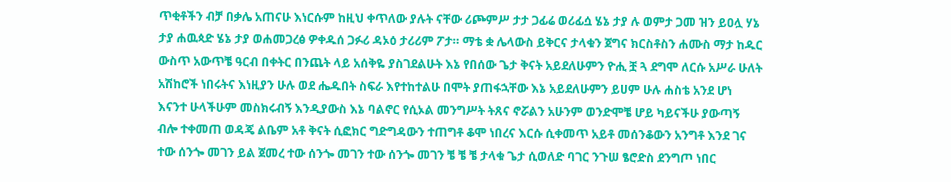ጥቂቶችን ብቻ በቃሌ አጠናሁ እነርሱም ከዚህ ቀጥለው ያሉት ናቸው ሪጮምሥ ታታ ጋፊሬ ወሪፊሷ ሄኔ ታያ ሉ ወምታ ጋመ ዝን ይዐሏ ሃኔ ታያ ሐዉጳድ ሄኔ ታያ ወሐመጋረፅ ዎቀዱሰ ጋፉሪ ዳኦዕ ታሪሪም ፖታ። ማቴ ቋ ሌላውስ ይቅርና ታላቁን ጀግና ክርስቶስን ሐሙስ ማታ ከዱር ውስጥ አውጥቼ ዓርብ በቀትር በንጨት ላይ አሰቅዬ ያስገደልሁት እኔ የበሰው ጌታ ቅናት አይደለሁምን ዮሒ ቿ ጓ ደግሞ ለርሱ አሥራ ሁለት አሽከሮች ነበሩትና እነዚያን ሁሉ ወደ ሔዱበት ስፍራ እየተከተልሁ በሞት ያጠፋኋቸው እኔ አይደለሁምን ይሀም ሁሉ ሐስቴ አንደ ሆነ እናንተ ሁላችሁም መስክሩብኝ እንዲያውስ እኔ ባልኖር የሲኦል መንግሥት ትጸና ኖሯልን አሁንም ወንድሞቼ ሆይ ካይናችሁ ያውጣኝ ብሎ ተቀመጠ ወዳጄ ልቤም አቶ ቅናት ሲፎክር ግድግዳውን ተጠግቶ ቆሞ ነበረና እርሱ ሲቀመጥ አይቶ መሰንቆውን አንግቶ እንደ ገና ተው ሰንጐ መገን ይል ጀመረ ተው ሰንጐ መገን ተው ሰንጐ መገን ቼ ቼ ቼ ታላቁ ጌታ ሲወለድ ባገር ንጉሠ ፄሮድስ ደንግጦ ነበር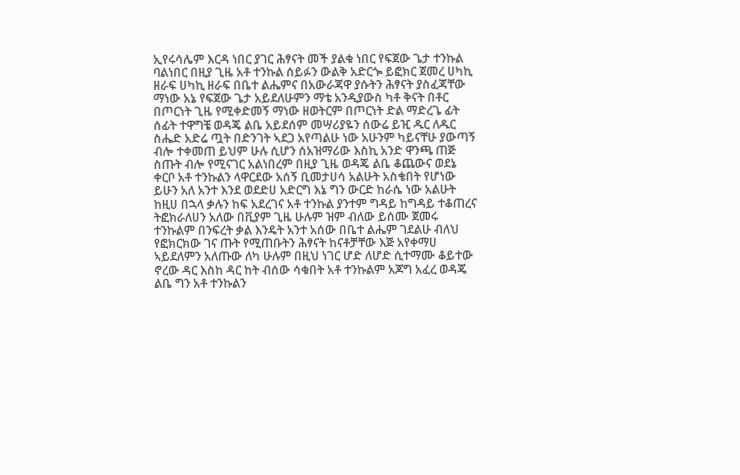ኢየሩሳሌም እርዳ ነበር ያገር ሕፃናት መች ያልቁ ነበር የፍጀው ጌታ ተንኩል ባልነበር በዚያ ጊዜ አቶ ተንኩል ሰይፉን ውልቅ አድርጐ ይፎክር ጀመረ ሀካኪ ዘራፍ ሀካኪ ዘራፍ በቤተ ልሔምና በአውራጃዋ ያሱትን ሕፃናት ያስፈጃቸው ማነው አኔ የፍጀው ጌታ አይደለሁምን ማቴ አንዲያውስ ካቶ ቅናት በቶር በጦርነት ጊዜ የሚቀድመኝ ማነው ዘወትርም በጦርነት ድል ማድረጌ ፊት ሰፊት ተዋግቼ ወዳጄ ልቤ አይደሰም መሣሪያዬን ሰውሬ ይዢ ዱር ለዱር ስሔድ አድሬ ጧት በድንገት ኣደጋ አየጣልሁ ነው አሁንም ካይናቸሁ ያውጣኝ ብሎ ተቀመጠ ይህም ሁሉ ሲሆን ሰአዝማሪው እስኪ አንድ ዋንጫ ጠጅ ስጡት ብሎ የሚናገር አልነበረም በዚያ ጊዜ ወዳጄ ልቤ ቆጨውና ወደኔ ቀርቦ አቶ ተንኩልን ላዋርደው አሰኝ ቢመታሀሳ አልሁት አስቄበት የሆነው ይሁን አለ አንተ እንደ ወደድሀ አድርግ እኔ ግን ውርድ ከራሴ ነው አልሁት ከዚሀ በኋላ ቃሉን ከፍ አደረገና አቶ ተንኩል ያንተም ግዳይ ከግዳይ ተቆጠረና ትፎክራለሀን አለው በቪያም ጊዜ ሁሉም ዝም ብለው ይሰሙ ጀመሩ ተንኩልም በንፍረት ቃል እንዴት አንተ አሰው በቤተ ልሔም ገደልሁ ብለህ የፎክርክው ገና ጡት የሚጠቡትን ሕፃናት ከናቶቻቸው እጅ አየቀማሀ ኣይደለምን አለጡው ለካ ሁሉም በዚህ ነገር ሆድ ለሆድ ሲተማሙ ቆይተው ኖረው ዳር እስከ ዳር ከት ብሰው ሳቁበት አቶ ተንኩልም አጆግ አፈረ ወዳጄ ልቤ ግን አቶ ተንኩልን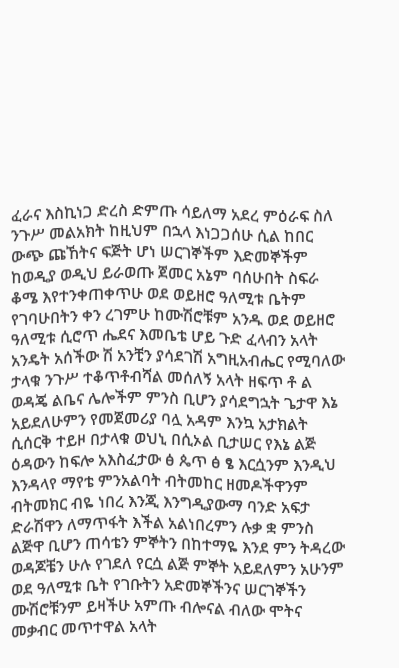ፈራና እስኪነጋ ድረስ ድምጡ ሳይለማ አደረ ምዕራፍ ስለ ንጉሥ መልአክት ከዚህም በኋላ እነጋጋሰሁ ሲል ከበር ውጭ ጩኸትና ፍጅት ሆነ ሠርገኞችም እድመኞችም ከወዲያ ወዲህ ይራወጡ ጀመር አኔም ባሰሁበት ስፍራ ቆሜ እየተንቀጠቀጥሁ ወደ ወይዘሮ ዓለሚቱ ቤትም የገባሁበትን ቀን ረገምሁ ከሙሽሮቹም አንዱ ወደ ወይዘሮ ዓለሚቱ ሲሮጥ ሔደና እመቤቴ ሆይ ጉድ ፈላብን አላት አንዴት አሰችው ሽ አንቺን ያሳደገሽ አግዚአብሔር የሚባለው ታላቁ ንጉሥ ተቆጥቶብሻል መሰለኝ አላት ዘፍጥ ቶ ል ወዳጄ ልቤና ሌሎችም ምንስ ቢሆን ያሳደግኋት ጌታዋ እኔ አይደለሁምን የመጀመሪያ ባሏ አዳም እንኳ አታክልት ሲሰርቅ ተይዞ በታላቁ ወህኒ በሲኦል ቢታሠር የእኔ ልጅ ዕዳውን ከፍሎ አእስፈታው ፅ ጴጥ ፅ ፄ እርሷንም እንዲህ እንዳላየ ማየቴ ምንአልባት ብትመከር ዘመዶችዋንም ብትመክር ብዬ ነበረ እንጂ እንግዲያውማ ባንድ አፍታ ድራሽዋን ለማጥፋት እችል አልነበረምን ሉቃ ቋ ምንስ ልጅዋ ቢሆን ጠሳቴን ምኞትን በከተማዬ እንደ ምን ትዳረው ወዳጆቼን ሁሉ የገደለ የርሷ ልጅ ምኞት አይደለምን አሁንም ወደ ዓለሚቱ ቤት የገቡትን አድመኞችንና ሠርገኞችን ሙሽሮቹንም ይዛችሁ አምጡ ብሎናል ብለው ሞትና መቃብር መጥተዋል አላት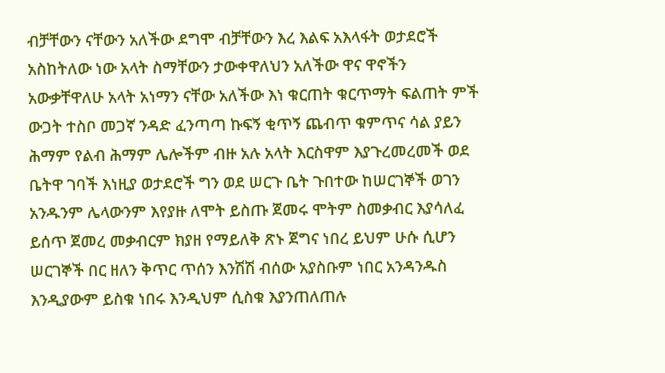ብቻቸውን ናቸውን አለችው ደግሞ ብቻቸውን እረ እልፍ አእላፋት ወታደሮች አስከትለው ነው አላት ስማቸውን ታውቀዋለህን አለችው ዋና ዋኖችን አውቃቸዋለሁ አላት አነማን ናቸው አለችው እነ ቁርጠት ቁርጥማት ፍልጠት ምች ውጋት ተስቦ መጋኛ ንዳድ ፈንጣጣ ኩፍኝ ቂጥኝ ጨብጥ ቁምጥና ሳል ያይን ሕማም የልብ ሕማም ሌሎችም ብዙ አሉ አላት እርስዋም እያጉረመረመች ወደ ቤትዋ ገባች እነዚያ ወታደሮች ግን ወደ ሠርጉ ቤት ጉበተው ከሠርገኞች ወገን አንዱንም ሌላውንም እየያዙ ለሞት ይስጡ ጀመሩ ሞትም ስመቃብር እያሳለፈ ይሰጥ ጀመረ መቃብርም ክያዘ የማይለቅ ጽኑ ጀግና ነበረ ይህም ሁሱ ሲሆን ሠርገኞች በር ዘለን ቅጥር ጥሰን እንሽሽ ብሰው አያስቡም ነበር አንዳንዱስ እንዲያውም ይስቁ ነበሩ እንዲህም ሲስቁ እያንጠለጠሉ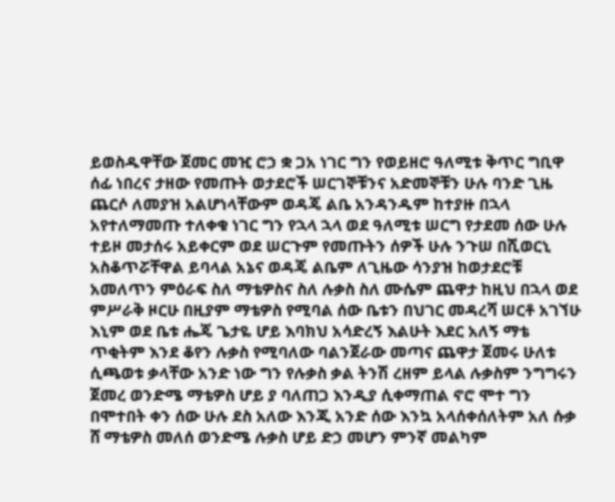ይወስዱዋቸው ጀመር መዢ ሮኃ ቋ ጋአ ነገር ግን የወይዘሮ ዓለሚቱ ቅጥር ግቢዋ ሰፊ ነበረና ታዘው የመጡት ወታደሮች ሠርገኞቹንና አድመኞቹን ሁሉ ባንድ ጊዜ ጨርሶ ለመያዝ አልሆነላቸውም ወዳጄ ልቤ አንዳንዱም ከተያዙ በኋላ አየተለማመጡ ተለቀቁ ነገር ግን የኋላ ኋላ ወደ ዓለሚቱ ሠርግ የታደመ ሰው ሁሉ ተይዞ መታሰሩ አይቀርም ወደ ሠርጉም የመጡትን ሰዎች ሁሉ ንጉሠ በሺወርኒ አስቆጥሯቸዋል ይባላል አኔና ወዳጄ ልቤም ለጊዜው ሳንያዝ ከወታደሮቹ አመለጥን ምዕራፍ ስለ ማቴዎስና ስለ ሉቃስ ስለ ሙሴም ጨዋታ ከዚህ በኋላ ወደ ምሥራቅ ዞርሁ በዚያም ማቴዎስ የሚባል ሰው ቤቱን በህገር መዳረሻ ሠርቶ አገኘሁ እኒም ወደ ቤቱ ሔጄ ጌታዬ ሆይ እባክህ አሳድረኝ እልሁት እደር አለኝ ማቴ ጥቂትም እንደ ቆየን ሉቃስ የሚባለው ባልንጀራው መጣና ጨዋታ ጀመሩ ሁለቱ ሲጫወቱ ቃላቸው አንድ ነው ግን የሉቃስ ቃል ትንሽ ረዘም ይላል ሉቃስም ንግግሩን ጀመረ ወንድሜ ማቴዎስ ሆይ ያ ባለጠጋ እንዲያ ሲቀማጠል ኖሮ ሞተ ግን በሞተበት ቀን ሰው ሁሉ ደስ አለው እንጂ አንድ ሰው እንኳ አላሰቀሰለትም አለ ሱቃ ሸ ማቴዎስ መለሰ ወንድሜ ሉቃስ ሆይ ድኃ መሆን ምንኛ መልካም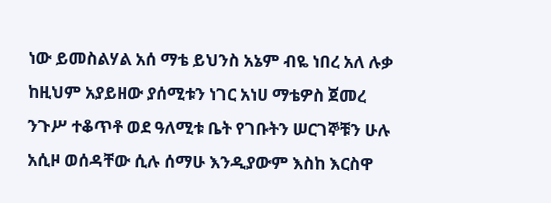ነው ይመስልሃል አሰ ማቴ ይህንስ አኔም ብዬ ነበረ አለ ሉቃ ከዚህም አያይዘው ያሰሚቱን ነገር አነሀ ማቴዎስ ጀመረ ንጉሥ ተቆጥቶ ወደ ዓለሚቱ ቤት የገቡትን ሠርገኞቹን ሁሉ አሲዞ ወሰዳቸው ሲሉ ሰማሁ እንዲያውም እስከ እርስዋ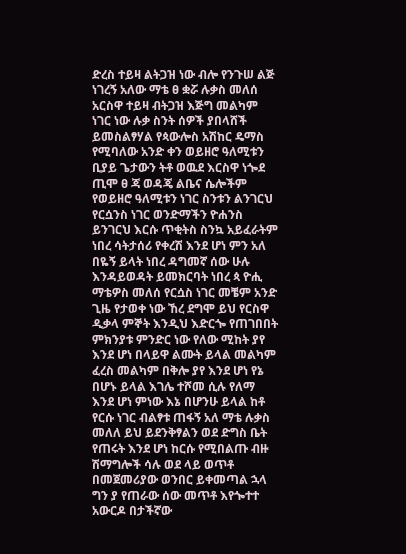ድረስ ተይዛ ልትጋዝ ነው ብሎ የንጉሠ ልጅ ነገረኝ አለው ማቴ ፀ ቋሯ ሉቃስ መለሰ አርስዋ ተይዛ ብትጋዝ እጅግ መልካም ነገር ነው ሉቃ ስንት ሰዎች ያበላሸች ይመስልፃሃል የጳውሎስ አሽከር ዴማስ የሚባለው አንድ ቀን ወይዘሮ ዓለሚቱን ቢያይ ጌታውን ትቶ ወዉደ እርስዋ ነጐደ ጢሞ ፀ ጃ ወዳጄ ልቤና ሴሎችም የወይዘሮ ዓለሚቱን ነገር ስንቱን ልንገርህ የርሷንስ ነገር ወንድማችን ዮሐንስ ይንገርህ እርሱ ጥቂትስ ስንኳ አይፈራትም ነበረ ሳትታሰሪ የቀረሽ እንደ ሆነ ምን አለ በዬኝ ይላት ነበረ ዳግመኛ ሰው ሁሉ እንዳይወዳት ይመክርባት ነበረ ጳ ዮሒ ማቴዎስ መለሰ የርሷስ ነገር መቼም አንድ ጊዜ የታወቀ ነው ኸረ ደግሞ ይህ የርስዋ ዲቃላ ምኞት እንዲህ እድርጐ የጠገበበት ምክንያቱ ምንድር ነው የለው ሚከት ያየ እንደ ሆነ በላይዋ ልሙት ይላል መልካም ፈረስ መልካም በቅሎ ያየ እንደ ሆነ የኔ በሆኑ ይላል እገሌ ተሾመ ሲሉ የለማ እንደ ሆነ ምነው እኔ በሆንሁ ይላል ከቶ የርሱ ነገር ብልፃቱ ጠፋኝ አለ ማቴ ሉቃስ መለለ ይህ ይደንቅፃልን ወደ ድግስ ቤት የጠሩት እንደ ሆነ ከርሱ የሚበልጡ ብዙ ሽማግሎች ሳሉ ወደ ላይ ወጥቶ በመጀመሪያው ወንበር ይቀመጣል ኋላ ግን ያ የጠራው ሰው መጥቶ እየጐተተ አውርዶ በታችኛው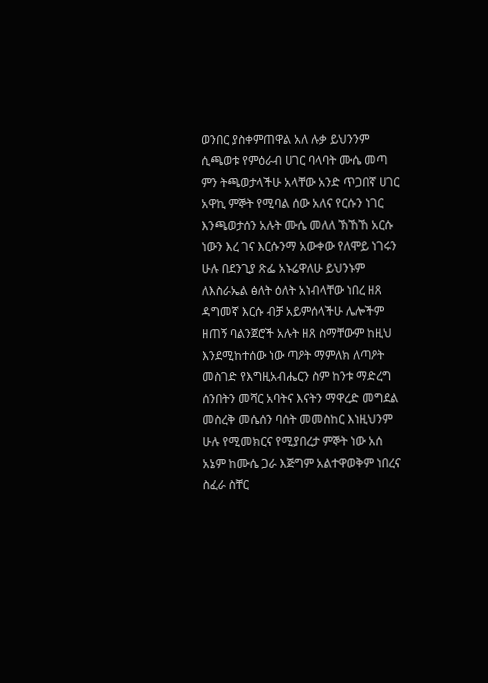ወንበር ያስቀምጠዋል አለ ሉቃ ይህንንም ሲጫወቱ የምዕራብ ሀገር ባላባት ሙሴ መጣ ምን ትጫወታላችሁ አላቸው አንድ ጥጋበኛ ሀገር አዋኪ ምኞት የሚባል ሰው አለና የርሱን ነገር እንጫወታሰን አሉት ሙሴ መለለ ኽኸኸ አርሱ ነውን እረ ገና እርሱንማ አውቀው የለሞይ ነገሩን ሁሉ በደንጊያ ጽፌ አኑሬዋለሁ ይህንኑም ለእስራኤል ፅለት ዕለት አነብላቸው ነበረ ዘጸ ዳግመኛ እርሱ ብቻ አይምሰላችሁ ሌሎችም ዘጠኝ ባልንጀሮች አሉት ዘጸ ስማቸውም ከዚህ እንደሚከተሰው ነው ጣዖት ማምለክ ለጣዖት መስገድ የእግዚአብሔርን ስም ከንቱ ማድረግ ሰንበትን መሻር አባትና እናትን ማዋረድ መግደል መስረቅ መሴሰን ባሰት መመስከር እነዚህንም ሁሉ የሚመክርና የሚያበረታ ምኞት ነው አሰ አኔም ከሙሴ ጋራ እጅግም አልተዋወቅም ነበረና ስፈራ ስቸር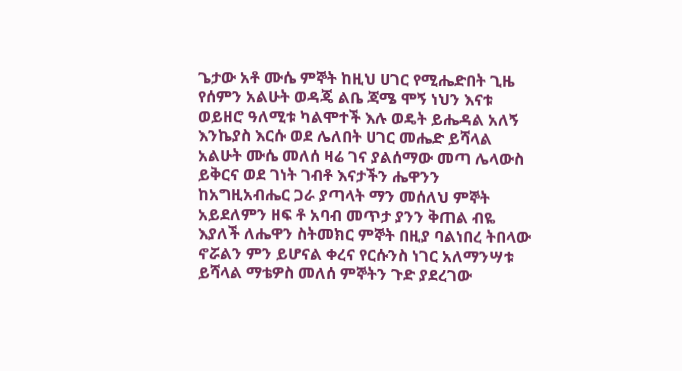ጌታው አቶ ሙሴ ምኞት ከዚህ ሀገር የሚሔድበት ጊዜ የሰምን አልሁት ወዳጄ ልቤ ጃሜ ሞኝ ነህን እናቱ ወይዘሮ ዓለሚቱ ካልሞተች እሉ ወዴት ይሔዳል አለኝ እንኬያስ እርሱ ወደ ሌለበት ሀገር መሔድ ይሻላል አልሁት ሙሴ መለሰ ዛሬ ገና ያልሰማው መጣ ሌላውስ ይቅርና ወደ ገነት ገብቶ እናታችን ሔዋንን ከአግዚአብሔር ጋራ ያጣላት ማን መሰለህ ምኞት አይደለምን ዘፍ ቶ አባብ መጥታ ያንን ቅጠል ብዬ እያለች ለሔዋን ስትመክር ምኞት በዚያ ባልነበረ ትበላው ኖሯልን ምን ይሆናል ቀረና የርሱንስ ነገር አለማንሣቱ ይሻላል ማቴዎስ መለሰ ምኞትን ጉድ ያደረገው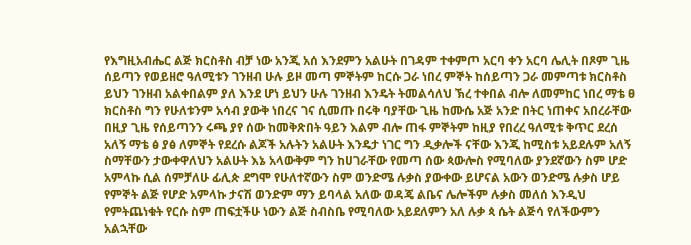የእግዚአብሔር ልጅ ክርስቶስ ብቻ ነው አንጂ አሰ እንደምን አልሁት በገዳም ተቀምጦ አርባ ቀን አርባ ሌሊት በጾም ጊዜ ሰይጣን የወይዘሮ ዓለሚቱን ገንዘብ ሁሉ ይዞ መጣ ምኞትም ከርሱ ጋራ ነበረ ምኞት ከሰይጣን ጋራ መምጣቱ ክርስቶስ ይህን ገንዘብ አልቀበልም ያለ እንደ ሆነ ይህን ሁሉ ገንዘብ እንዴት ትመልሳለህ ኽረ ተቀበል ብሎ ለመምከር ነበረ ማቴ ፀ ክርስቶስ ግን የሁለቱንም አሳብ ያውቅ ነበረና ገና ሲመጡ በሩቅ ባያቸው ጊዜ ከሙሴ አጅ አንድ በትር ነጠቀና አበረራቸው በዚያ ጊዜ የሰይጣንን ሩጫ ያየ ሰው ከመቅጽበት ዓይን እልም ብሎ ጠፋ ምኞትም ከዚያ የበረረ ዓለሚቱ ቅጥር ደረሰ አለኝ ማቴ ፅ ያፅ ለምኞት የደረሱ ልጆች አሉትን አልሁት እንዴታ ነገር ግን ዲቃሎች ናቸው እንጂ ከሚስቱ አይደሉም አለኝ ስማቸውን ታውቀዋለህን አልሁት እኔ አላውቅም ግን ከሀገራቸው የመጣ ሰው ጳውሎስ የሚባለው ያንደኛውን ስም ሆድ አምላኩ ሲል ሰምቻለሁ ፊሊጵ ደግሞ የሁለተኛውን ስም ወንድሜ ሉቃስ ያውቀው ይሆናል አውን ወንድሜ ሉቃስ ሆይ የምኞት ልጅ የሆድ አምላኩ ታናሽ ወንድም ማን ይባላል አለው ወዳጄ ልቤና ሌሎችም ሉቃስ መለሰ እንዲህ የምትጨነቁት የርሱ ስም ጠፍቷችሁ ነውን ልጅ ስብስቤ የሚባለው አይደለምን አለ ሉቃ ጳ ሴት ልጅሳ የለችውምን አልኋቸው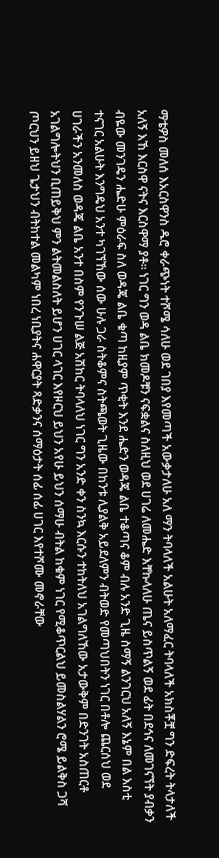ማቴዎስ መለሰ እአርስዋንስ ዱሮ ቀራጭነት ተሾሜ ሳለሁ ወደ ገበያ እየመጣች አውቃታለሁ አለ ማን ትባላለች አልሁት አለማፈር ትባላለች አክስቾቿ ግን ድፍረት ትላታለች አለኝ እኸ እርስዋ ናትና እርስዋማ ያቶ። ነገር ግን ወዳ ልቤ ክመዶቹን ናፍቋልና ስለዚህ ወደ ሀገሬ ለመሔድ እቸኩላለሁ ጤና ይስጥልኝ ወደ ፊት በደኅና ለመገናኘት ያብቃን ብዬው መንገዴን ሔድሁ ምዕራፍ ስለ ወዳጄ ልቤ ቁጣ ከዚያም ጥቂት እንደ ሔድን ወዳጄ ልቤ ተቆጣና ቆም ብሉ አንድ ጊዜ ስማኝ ልንገርህ አለኝ እኔም በል እስቲ ተናገር አልሁት እንግዴህ አንተ ካገኘኸው ሰው ሁሉ ጋራ ስትቆምና ስትጫወት ጊዜው በከንቱ ሊያልቅ አይደለምን ብትወድ የመጣህበትን ነገር በቶሎ ጨርሰህ ወደ ሀገራችን አንመለስ ወዳጄ ልቤ አንተ በስም የንጉሠ ልጅ አሽከር ትባላለህ ነገር ግን አንድ ቀን ስንኳ እርሱን ተከትለህ አገልግለኸው አታውቅም በድንገት አስጠርቶ አገልግሎትህን ቢጠይቅህ ምን ልትመልስለት ይሆን ሀገር ላገር እየዞርህ ይህን አየሁ ይህን ሰማሁ ብትል ከቁም ነገር የሚቆጥርልህ ይመስልሃልን ሮሜ ይልቅስ ጋሻ ጦርህን ይዘህ ጌታህን ብትከተል መልካም ነበረ ነቢያትና ሐዋርያት ጻድቃንና ሰማዕታት ሰፊ ሰፊ ሀገር እየተሾሙ መኖራቸው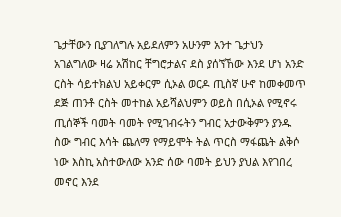ጌታቸውን ቢያገለግሉ አይደለምን አሁንም አንተ ጌታህን አገልግለው ዛሬ አሽከር ቸግሮታልና ደስ ያሰኘኸው እንደ ሆነ አንድ ርስት ሳይተክልህ አይቀርም ሲኦል ወርዶ ጢስኛ ሁኖ ከመቀመጥ ደጅ ጠንቶ ርስት መተከል አይሻልህምን ወይስ በሲኦል የሚኖሩ ጢሰኞች ባመት ባመት የሚገብሩትን ግብር አታውቅምን ያንዱ ስው ግብር እሳት ጨለማ የማይሞት ትል ጥርስ ማፋጨት ልቅሶ ነው እስኪ አስተውለው አንድ ሰው ባመት ይህን ያህል እየገበረ መኖር እንደ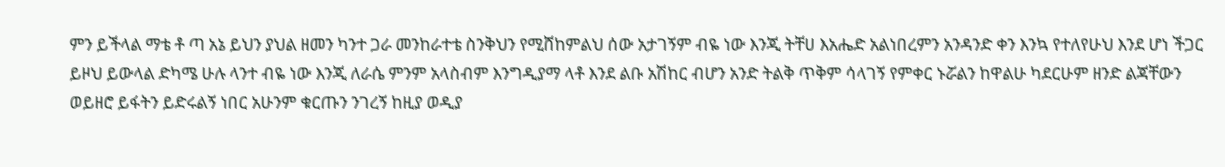ምን ይችላል ማቴ ቶ ጣ አኔ ይህን ያህል ዘመን ካንተ ጋራ መንከራተቴ ስንቅህን የሚሸከምልህ ሰው አታገኝም ብዬ ነው እንጂ ትቸሀ እአሔድ አልነበረምን አንዳንድ ቀን እንኳ የተለየሁህ እንደ ሆነ ችጋር ይዞህ ይውላል ድካሜ ሁሉ ላንተ ብዬ ነው እንጂ ለራሴ ምንም አላስብም እንግዲያማ ላቶ እንደ ልቡ አሽከር ብሆን አንድ ትልቅ ጥቅም ሳላገኝ የምቀር ኑሯልን ከዋልሁ ካደርሁም ዘንድ ልጃቸውን ወይዘሮ ይፋትን ይድሩልኝ ነበር አሁንም ቁርጡን ንገረኝ ከዚያ ወዲያ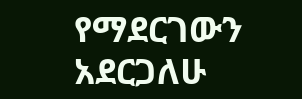የማደርገውን አደርጋለሁ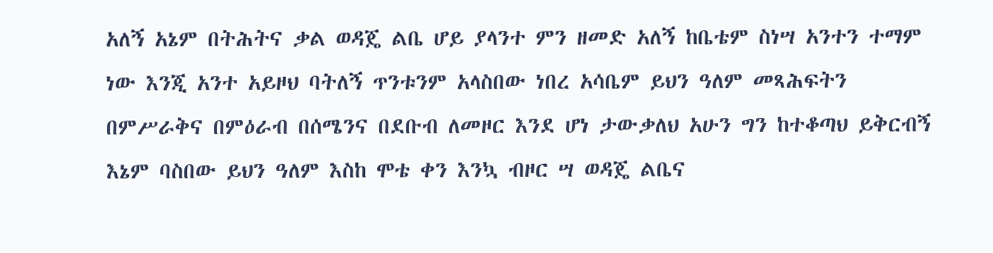አለኝ አኔም በትሕትና ቃል ወዳጄ ልቤ ሆይ ያላንተ ምን ዘመድ አለኝ ከቤቴም ስነሣ አንተን ተማም ነው እንጂ አንተ አይዞህ ባትለኝ ጥንቱንም አላስበው ነበረ አሳቤም ይህን ዓለም መጻሕፍትን በምሥራቅና በምዕራብ በሰሜንና በደቡብ ለመዞር እንደ ሆነ ታውቃለህ አሁን ግን ከተቆጣህ ይቅርብኝ እኔም ባስበው ይህን ዓለም እስከ ሞቴ ቀን እንኳ ብዞር ሣ ወዳጄ ልቤና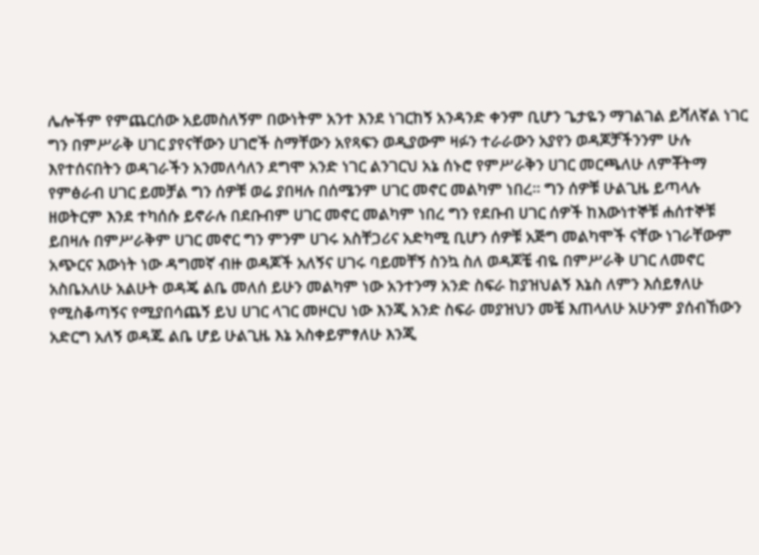ሌሎችም የምጨርሰው አይመስለኝም በውነትም አንተ እንደ ነገርከኝ አንዳንድ ቀንም ቢሆን ጌታዬን ማገልገል ይሻለኛል ነገር ግን በምሥራቅ ሀገር ያየናቸውን ሀገሮች ስማቸውን አየጻፍን ወዲያውም ዛፉን ተራራውን አያየን ወዳጆቻችንንም ሁሉ እየተሰናበትን ወዳገራችን አንመለሳለን ደግሞ አንድ ነገር ልንገርህ አኔ ሰኑሮ የምሥራቅን ሀገር መርጫለሁ ለምቾትማ የምፅራብ ሀገር ይመቻል ግን ሰዎቹ ወሬ ያበዛሉ በሰሜንም ሀገር መኖር መልካም ነበረ። ግን ሰዎቹ ሁልጊዜ ይጣላሉ ዘወትርም እንደ ተካሰሱ ይኖራሉ በደቡብም ሀገር መኖር መልካም ነበረ ግን የደቡብ ሀገር ሰዎች ከእውነተኞቹ ሐሰተኞቹ ይበዛሉ በምሥራቅም ሀገር መኖር ግን ምንም ሀገሩ አስቸጋሪና አድካሚ ቢሆን ሰዎቹ አጅግ መልካሞች ናቸው ነገራቸውም አጭርና እውነት ነው ዳግመኛ ብዙ ወዳጆች አለኝና ሀገሩ ባይመቸኝ ስንኳ ስለ ወዳጆቼ ብዬ በምሥራቅ ሀገር ለመኖር አስቤአለሁ አልሁት ወዳጄ ልቤ መለሰ ይሁን መልካም ነው አንተንማ አንድ ስፍራ ከያዝህልኝ እኔስ ለምን እሰይፃለሁ የሚስቆጣኝና የሚያበሳጨኝ ይህ ሀገር ላገር መዞርህ ነው እንጂ አንድ ስፍራ መያዝህን መቼ እጠላለሁ አሁንም ያሰብኸውን አድርግ አለኝ ወዳጁ ልቤ ሆይ ሁልጊዜ እኔ አስቀይምፃለሁ እንጂ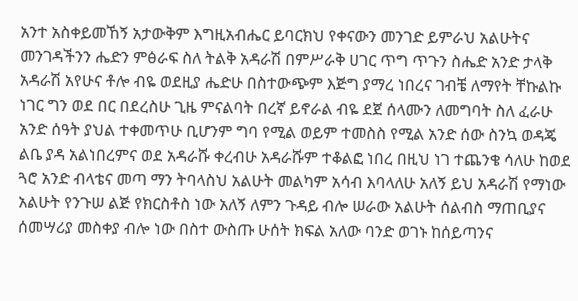አንተ አስቀይመኸኝ አታውቅም እግዚአብሔር ይባርክህ የቀናውን መንገድ ይምራህ አልሁትና መንገዳችንን ሔድን ምፅራፍ ስለ ትልቅ አዳራሽ በምሥራቅ ሀገር ጥግ ጥጉን ስሔድ አንድ ታላቅ አዳራሽ አየሁና ቶሎ ብዬ ወደዚያ ሔድሁ በስተውጭም እጅግ ያማረ ነበረና ገብቼ ለማየት ቸኩልኩ ነገር ግን ወደ በር በደረስሁ ጊዜ ምናልባት በረኛ ይኖራል ብዬ ደጀ ሰላሙን ለመግባት ስለ ፈራሁ አንድ ሰዓት ያህል ተቀመጥሁ ቢሆንም ግባ የሚል ወይም ተመስስ የሚል አንድ ሰው ስንኳ ወዳጄ ልቤ ያዳ አልነበረምና ወደ አዳራሹ ቀረብሁ አዳራሹም ተቆልፎ ነበረ በዚህ ነገ ተጨንቄ ሳለሁ ከወደ ጓሮ አንድ ብላቴና መጣ ማን ትባላስህ አልሁት መልካም አሳብ እባላለሁ አለኝ ይህ አዳራሽ የማነው አልሁት የንጉሠ ልጅ የክርስቶስ ነው አለኝ ለምን ጉዳይ ብሎ ሠራው አልሁት ሰልብስ ማጠቢያና ሰመሣሪያ መስቀያ ብሎ ነው በስተ ውስጡ ሁሰት ክፍል አለው ባንድ ወገኑ ከሰይጣንና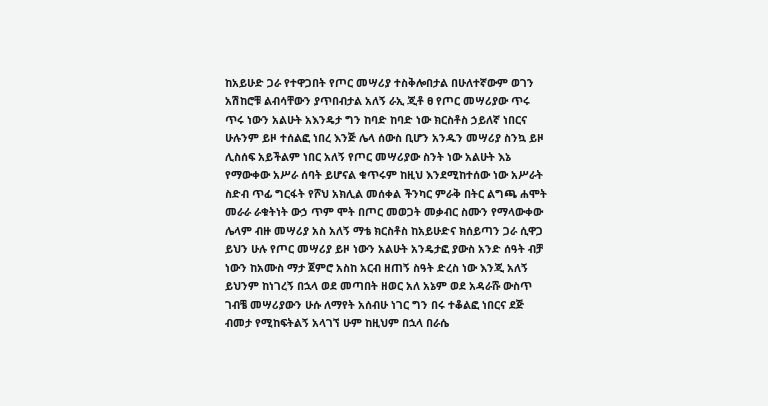ከአይሁድ ጋራ የተዋጋበት የጦር መሣሪያ ተስቅሎበታል በሁለተኛውም ወገን አሽከሮቹ ልብሳቸውን ያጥበብታል አለኝ ራኢ ጂቶ ፀ የጦር መሣሪያው ጥሩ ጥሩ ነውን አልሁት አእንዴታ ግን ከባድ ከባድ ነው ክርስቶስ ኃይለኛ ነበርና ሁሉንም ይዞ ተሰልፎ ነበረ እንጅ ሌላ ሰውስ ቢሆን አንዱን መሣሪያ ስንኳ ይዞ ሊስሰፍ አይችልም ነበር አለኝ የጦር መሣሪያው ስንት ነው አልሁት እኔ የማውቀው አሥራ ሰባት ይሆናል ቁጥሩም ከዚህ እንደሚከተሰው ነው አሥራት ስድብ ጥፊ ግርፋት የሾህ አክሊል መሰቀል ችንካር ምራቅ በትር ልግጫ ሐሞት መራራ ራቁትነት ውኃ ጥም ሞት በጦር መወጋት መቃብር ስሙን የማላውቀው ሌላም ብዙ መሣሪያ አስ አለኝ ማቴ ክርስቶስ ከአይሁድና ክሰይጣን ጋራ ሲዋጋ ይህን ሁሉ የጦር መሣሪያ ይዞ ነውን አልሁት አንዴታፎ ያውስ አንድ ሰዓት ብቻ ነውን ከአሙስ ማታ ጀምሮ አስከ አርብ ዘጠኝ ስዓት ድረስ ነው እንጂ አለኝ ይህንም ከነገረኝ በኋላ ወደ መጣበት ዘወር አለ አኔም ወደ አዳራሹ ውስጥ ገብቼ መሣሪያውን ሁሱ ለማየት አሰብሁ ነገር ግን በሩ ተቆልፎ ነበርና ደጅ ብመታ የሚከፍትልኝ አላገኘ ሁም ከዚህም በኋላ በራሴ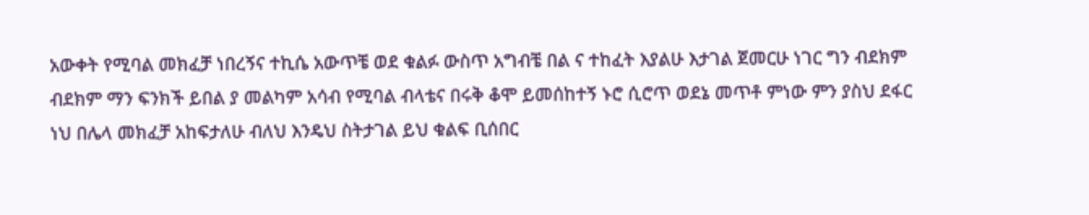አውቀት የሚባል መክፈቻ ነበረኝና ተኪሴ አውጥቼ ወደ ቁልፉ ውስጥ አግብቼ በል ና ተከፈት እያልሁ እታገል ጀመርሁ ነገር ግን ብደክም ብደክም ማን ፍንክች ይበል ያ መልካም አሳብ የሚባል ብላቴና በሩቅ ቆሞ ይመሰከተኝ ኑሮ ሲሮጥ ወደኔ መጥቶ ምነው ምን ያስህ ደፋር ነህ በሌላ መክፈቻ አከፍታለሁ ብለህ እንዴህ ስትታገል ይህ ቁልፍ ቢሰበር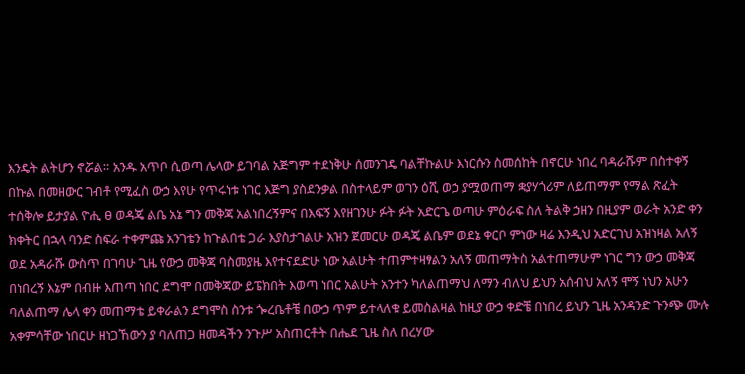እንዴት ልትሆን ኖሯል። አንዱ አጥቦ ሲወጣ ሌላው ይገባል አጅግም ተደነቅሁ ሰመንገዴ ባልቸኩልሁ እነርሱን ስመሰከት በኖርሁ ነበረ ባዳራሹም በስተቀኝ በኩል በመዘውር ገብቶ የሚፈስ ውኃ እየሁ የጥሩነቱ ነገር እጅግ ያስደንቃል በስተላይም ወገን ዕሺ ወኃ ያሟወጠማ ቋያሃጎሪም ለይጠማም የማል ጽፈት ተሰቅሎ ይታያል ዮሒ ፀ ወዳጄ ልቤ አኔ ግን መቅጃ አልነበረኝምና በእፍኝ እየዘገንሁ ፉት ፉት አድርጌ ወጣሁ ምዕራፍ ስለ ትልቅ ኃዘን በዚያም ወራት አንድ ቀን ክቀትር በኋላ ባንድ ስፍራ ተቀምጩ አንገቴን ከጉልበቴ ጋራ እያስታገልሁ አዝን ጀመርሁ ወዳጄ ልቤም ወደኔ ቀርቦ ምነው ዛሬ እንዲህ አድርገህ አዝነዛል አለኝ ወደ አዳራሹ ውስጥ በገባሁ ጊዜ የውኃ መቅጃ ባስመያዜ እየተናደድሁ ነው አልሁት ተጠምተዛፃልን አለኝ መጠማትስ አልተጠማሁም ነገር ግን ውኃ መቅጃ በነበረኝ እኔም በብዙ እጠጣ ነበር ደግሞ በመቅጃው ይፔክበት እወጣ ነበር አልሁት አንተን ካለልጠማህ ለማን ብለህ ይህን አሰብህ አለኝ ሞኝ ነህን አሁን ባለልጠማ ሌላ ቀን መጠማቴ ይቀራልን ደግሞስ ስንቱ ጐረቤቶቼ በውኃ ጥም ይተላለቁ ይመስልዛል ከዚያ ውኃ ቀድቼ በነበረ ይህን ጊዜ አንዳንድ ጉንጭ ሙሉ አቀምሳቸው ነበርሁ ዘነጋኸውን ያ ባለጠጋ ዘመዳችን ንጉሥ አስጠርቶት በሔደ ጊዜ ስለ በረሃው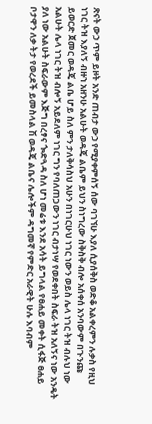ጽናት ውኃ ጥም ይዞት አንድ ጠብታ ውኃ የሚያቀምሰኝ ሰው ባገኘሁ እያለ ሲያሰቅስ ወድቆ አልቀረምን ሉቃስ የዚህ ነገር ትዝ እያለኝ ብዙኀ አዘንሁ አልሁት ወዳጄ ልቤም ይህን ስነግረው ስቅስቅ ብሎ አሰቀሰ አንባውም በጉንጩ ይወርድ ጀመር ወዳጄ ልቤ ሆይ ስለ ምን ታለቅሳስህ አሁን በነገርሁህ ነገር ነውን ወይስ ሌላ ነገር ትዝ ብሉህ ነው አልሁት ሌላ ነገር ትዝ ብሎኝ አይደለም ነገር ግን የባለጠጋውን ነገር ብታነሣ የወደቀበት ስፍራ ትዝ አለኝና ነው አንዴት ያለ ነው አልሁት ስፍራውም እጅግ በረፃና ጐድጓዳ ስለ ሆነ መሬቱ እንደ አሳት ይግላል የፀሐይ መቀት ሲፋጅ ፀሐይ ቦታዋን ለቃ ትታ የወረደች ይመስላል ሽ ወዳጄ ልቤና ሌሎችም ዳግመኛ የምድር አራዊት ሁሉ እባብም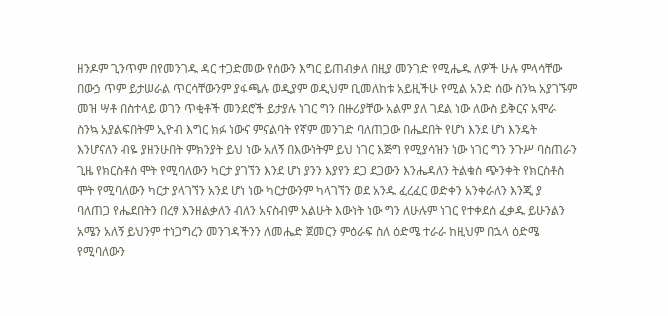ዘንዶም ጊንጥም በየመንገዱ ዳር ተጋድመው የሰውን እግር ይጠብቃለ በዚያ መንገድ የሚሔዱ ለዎች ሁሉ ምላሳቸው በውኃ ጥም ይታሠራል ጥርሳቸውንም ያፋጫሉ ወዲያም ወዲህም ቢመለከቱ አይዚችሁ የሚል አንድ ሰው ስንኳ አያገኙም መዝ ሣቶ በስተላይ ወገን ጥቂቶች መንደሮች ይታያሉ ነገር ግን በዙሪያቸው አልም ያለ ገደል ነው ለውስ ይቅርና አሞራ ስንኳ አያልፍበትም ኢዮብ እግር ክፉ ነውና ምናልባት የኛም መንገድ ባለጠጋው በሔደበት የሆነ እንደ ሆነ እንዴት እንሆናለን ብዬ ያዘንሁበት ምክንያት ይህ ነው አለኝ በእውነትም ይህ ነገር እጅግ የሚያሳዝን ነው ነገር ግን ንጉሥ ባስጠራን ጊዜ የክርስቶስ ሞት የሚባለውን ካርታ ያገኘን እንደ ሆነ ያንን እያየን ደጋ ደጋውን እንሔዳለን ትልቁስ ጭንቀት የክርስቶስ ሞት የሚባለውን ካርታ ያላገኘን አንደ ሆነ ነው ካርታውንም ካላገኘን ወደ አንዱ ፈረፈር ወድቀን አንቀራለን እንጂ ያ ባለጠጋ የሔደበትን በረፃ እንዘልቃለን ብለን አናስብም አልሁት እውነት ነው ግን ለሁሉም ነገር የተቀደሰ ፈቃዱ ይሁንልን አሜን አለኝ ይህንም ተነጋግረን መንገዳችንን ለመሔድ ጀመርን ምዕራፍ ስለ ዕድሜ ተራራ ከዚህም በኋላ ዕድሜ የሚባለውን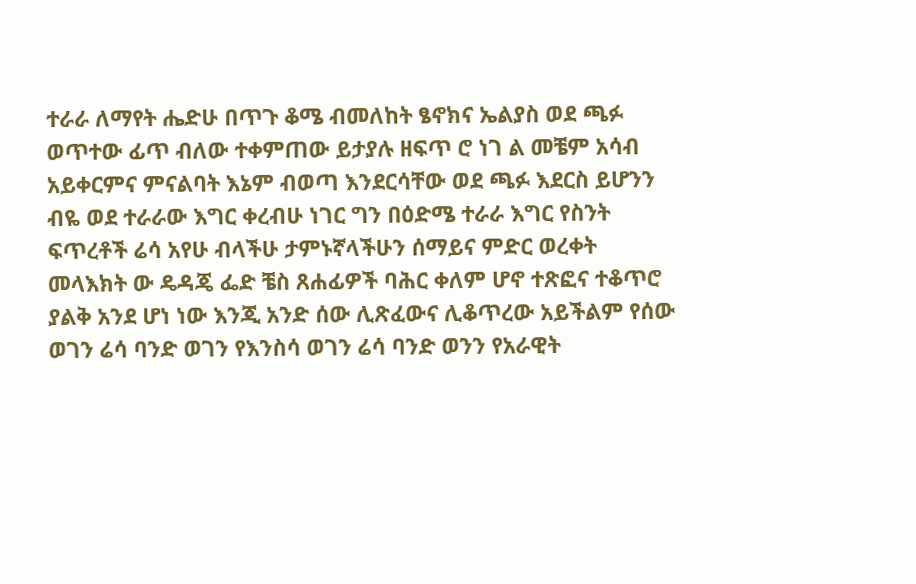ተራራ ለማየት ሔድሁ በጥጉ ቆሜ ብመለከት ፄኖክና ኤልያስ ወደ ጫፉ ወጥተው ፊጥ ብለው ተቀምጠው ይታያሉ ዘፍጥ ሮ ነገ ል መቼም አሳብ አይቀርምና ምናልባት እኔም ብወጣ እንደርሳቸው ወደ ጫፉ እደርስ ይሆንን ብዬ ወደ ተራራው እግር ቀረብሁ ነገር ግን በዕድሜ ተራራ እግር የስንት ፍጥረቶች ሬሳ አየሁ ብላችሁ ታምኑኛላችሁን ሰማይና ምድር ወረቀት መላእክት ው ዴዳጄ ፌድ ቼስ ጸሐፊዎች ባሕር ቀለም ሆኖ ተጽፎና ተቆጥሮ ያልቅ አንደ ሆነ ነው እንጂ አንድ ሰው ሊጽፈውና ሊቆጥረው አይችልም የሰው ወገን ሬሳ ባንድ ወገን የእንስሳ ወገን ሬሳ ባንድ ወንን የአራዊት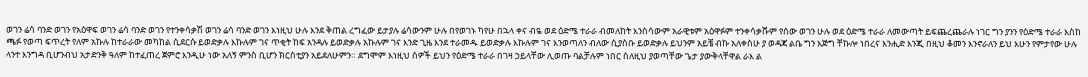ወገን ሬሳ ባንድ ወገን የአዕዋፍ ወገን ሬሳ ባንድ ወገን የተንቀሳቃሽ ወገን ሬሳ ባንድ ወገን እነዚህ ሁሉ እንደ ቅጠል ረግፈው ይታያሉ ሬሳውንም ሁሉ በየወገኑ ካየሁ በኋላ ቀና ብዬ ወደ ዕድሜ ተራራ ብመለከት እንስሳውም አራዊቱም አዕዋፉም ተንቀሳቃሹም የሰው ወገን ሁሉ ወደ ዕድሜ ተራራ ለመውጣት ይፍጨረጨራሉ ነገር ግን ያንን የዕድሜ ተራራ እስከ ጫፉ የወጣ ፍጥረት የለም አኩሉ ከተራራው መካከል ሲደርሱ ይወድቃሉ እኩሉም ገና ጥቂት ከፍ አንዳሉ ይወድቃሉ አኩሉም ገና እንድ ጊዜ እንደ ተራመዱ ይወድቃሉ እኩሉም ገና እንወጣለን ብለው ሲያስቡ ይወድቃሉ ይህንም አይቼ ብኩ አለቀስሁ ያ ወዳጃ ልቤ ግን እጅግ ቸኩሎ ነበረና እንሒድ እንጂ በዚህ ቆመን እንኖራለን ይህ እሁን የምታየው ሁሉ ላንተ እንግዳ ቢሆንብህ አታድንቅ ዓለም ከተፈጠረ ጀምሮ እንዲሁ ነው አለኝ ምንስ ቢሆን ክርስቲያን አይደለሁምን። ደግሞም እነዚህ ሰዎች ይህን የዕድሜ ተራራ በገዛ ኃይላቸው ሊወጡ ባልቻሉም ነበር ስለዚህ ያወጣቸው ጌታ ያውቅላቸዋል ራእ ል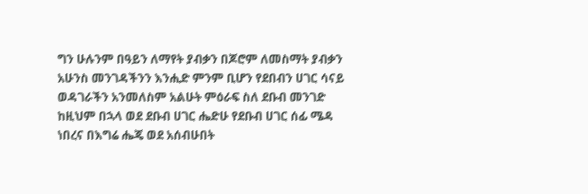ግን ሁሉንም በዓይን ለማየት ያብቃን በጆሮም ለመስማት ያብቃን አሁንስ መንገዳችንን እንሒድ ምንም ቢሆን የደበብን ሀገር ሳናይ ወዳገራችን አንመለስም አልሁት ምዕራፍ ስለ ደቡብ መንገድ ከዚህም በኋላ ወደ ደቡብ ሀገር ሔድሁ የደቡብ ሀገር ሰፊ ሜዳ ነበረና በእግሬ ሔጄ ወደ አሰብሁበት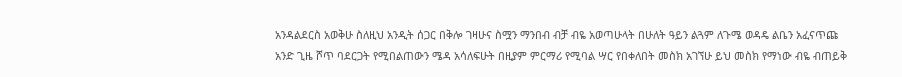አንዳልደርስ አወቅሁ ስለዚህ አንዲት ሰጋር በቅሎ ገዛሁና ስሟን ማንበብ ብቻ ብዬ አወጣሁላት በሁለት ዓይን ልጓም ለጉሜ ወዳዴ ልቤን አፈናጥጩ አንድ ጊዜ ሾጥ ባደርጋት የሚበልጠውን ሜዳ አሳለፍሁት በዚያም ምርማሪ የሚባል ሣር የበቀለበት መስክ አገኘሁ ይህ መስክ የማነው ብዬ ብጠይቅ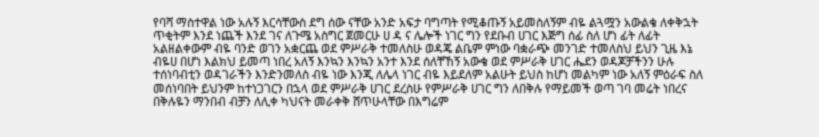የባሻ ማስተዋል ነው አሉኝ እርሳቸውስ ደግ ሰው ናቸው አንድ አፍታ ባግጣት የሚቆጡኝ አይመስለኝም ብዬ ልጓሟን አውልቄ ለቀቅኋት ጥቂትም እንደ ነጨች እንደ ገና ለጉሜ አስግር ጀመርሁ ሀ ዳ ና ሌሎች ነገር ግን የደቡብ ሀገር እጅግ ሰፊ ስለ ሆነ ፊት ለፊት አልዘልቀውም ብዬ ባንድ ወገን አቋርጨ ወደ ምሥራቅ ተመለስሁ ወዳጄ ልቤም ምነው ባቋራጭ መንገድ ተመለስህ ይህን ጊዜ እኔ ብዬሀ በሆነ እልክህ ይመጣ ነበረ አለኝ እንኳን እንኳን አንተ እንደ ሰለቸኸኝ አውቄ ወደ ምሥራቅ ሀገር ሔደን ወዳጆቻችንን ሁሉ ተሰነባብቲን ወዳገራችን እንድንመለስ ብዬ ነው እንጂ ለሌላ ነገር ብዬ እይደለም አልሁት ይህስ ከሆነ መልካም ነው አለኝ ምዕራፍ ስለ መሰነባበት ይህንም ከተነጋገርን በኋላ ወደ ምሥራቅ ሀገር ደረስሁ የምሥራቅ ሀገር ግን ለበቅሉ የማይመች ወጣ ገባ መሬት ነበረና በቅሉዬን ማንበብ ብቻን ለሊቀ ካህናት መራቀቅ ሸጥሁላቸው በእግሬም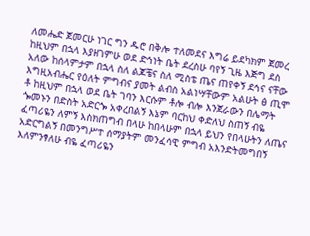ለመሔድ ጀመርሁ ነገር ግን ዱሮ በቅሎ ተለመደና እግሬ ይደካክም ጀመረ ከዚህም በኋላ እያዘገምሁ ወደ ድኅነት ቤት ደረስሁ ባየኝ ጊዜ እጅግ ደስ አለው ከሰላምታም በኋላ ስለ ልጆቼና ስለ ሚስቴ ጤና ጠየቀኝ ደኅና ናቸው እግዚአብሔር የዕለት ምግብና ያመት ልብስ አልነሣቸውም አልሁት ፅ ጢሞ ቶ ከዚህም በኋላ ወደ ቤት ገባን እርሱም ቶሎ ብሎ እንጀራውን በሌማት ጐመኑን በድስት አድርጐ አቀረበልኝ እኔም ባርከህ ቀድለህ ስጠኝ ብዬ ፈጣሪዬን ለምኝ እስክጠግብ በላሁ ከበላሁም በኋላ ይህን የበላሁትን ለጤና አድርግልኝ በመንግሥተ ሰማያትም መንፈሳዊ ምግብ አእንድትመግበኝ እለምንፃለሁ ብዬ ፈጣሪዬን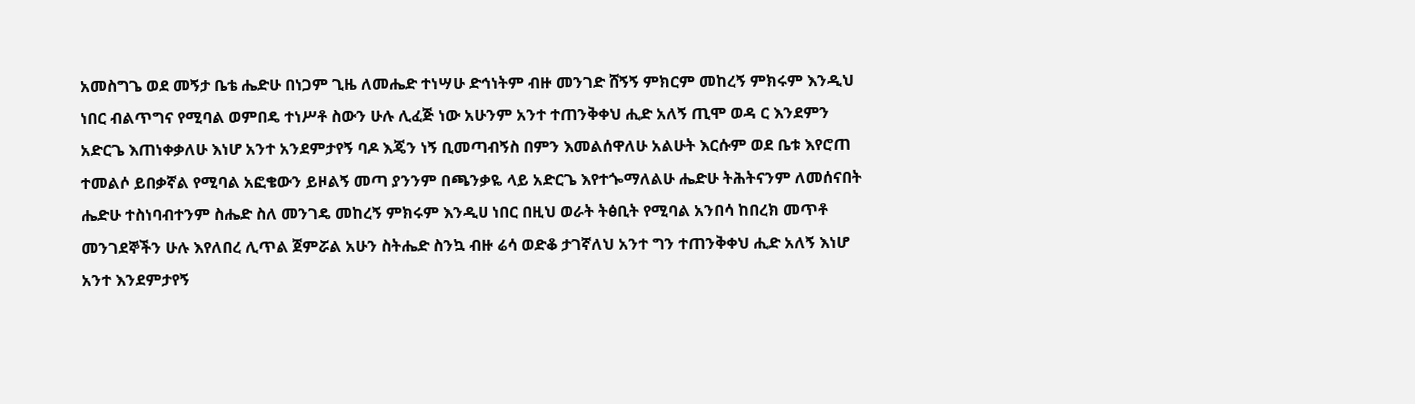አመስግጌ ወደ መኝታ ቤቴ ሔድሁ በነጋም ጊዜ ለመሔድ ተነሣሁ ድኅነትም ብዙ መንገድ ሸኝኝ ምክርም መከረኝ ምክሩም እንዲህ ነበር ብልጥግና የሚባል ወምበዴ ተነሥቶ ስውን ሁሉ ሊፈጅ ነው አሁንም አንተ ተጠንቅቀህ ሒድ አለኝ ጢሞ ወዳ ር እንደምን አድርጌ እጠነቀቃለሁ እነሆ አንተ አንደምታየኝ ባዶ እጄን ነኝ ቢመጣብኝስ በምን እመልሰዋለሁ አልሁት እርሱም ወደ ቤቱ እየሮጠ ተመልሶ ይበቃኛል የሚባል አፎቄውን ይዞልኝ መጣ ያንንም በጫንቃዬ ላይ አድርጌ እየተጐማለልሁ ሔድሁ ትሕትናንም ለመሰናበት ሔድሁ ተስነባብተንም ስሔድ ስለ መንገዴ መከረኝ ምክሩም እንዲሀ ነበር በዚህ ወራት ትፅቢት የሚባል አንበሳ ከበረክ መጥቶ መንገደኞችን ሁሉ እየለበረ ሊጥል ጀምሯል አሁን ስትሔድ ስንኳ ብዙ ሬሳ ወድቆ ታገኛለህ አንተ ግን ተጠንቅቀህ ሒድ አለኝ እነሆ አንተ እንደምታየኝ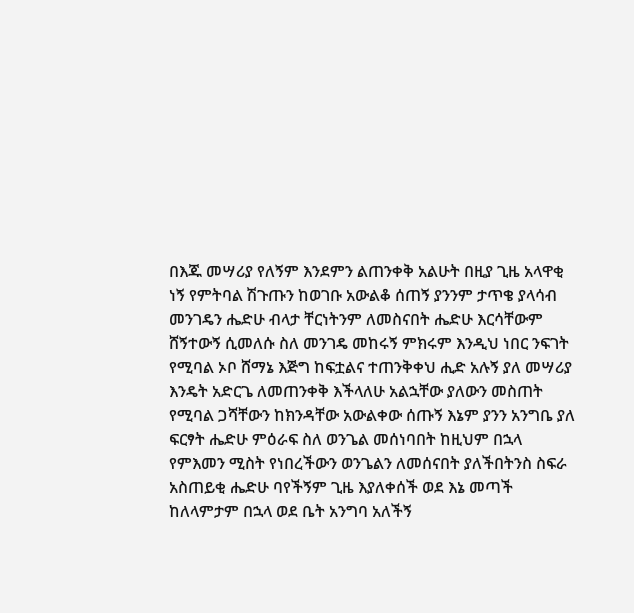በእጁ መሣሪያ የለኝም እንደምን ልጠንቀቅ አልሁት በዚያ ጊዜ አላዋቂ ነኝ የምትባል ሽጉጡን ከወገቡ አውልቆ ሰጠኝ ያንንም ታጥቄ ያላሳብ መንገዴን ሔድሁ ብላታ ቸርነትንም ለመስናበት ሔድሁ እርሳቸውም ሸኝተውኝ ሲመለሱ ስለ መንገዴ መከሩኝ ምክሩም እንዲህ ነበር ንፍገት የሚባል ኦቦ ሸማኔ እጅግ ከፍቷልና ተጠንቅቀህ ሒድ አሉኝ ያለ መሣሪያ እንዴት አድርጌ ለመጠንቀቅ እችላለሁ አልኋቸው ያለውን መስጠት የሚባል ጋሻቸውን ከክንዳቸው አውልቀው ሰጡኝ እኔም ያንን አንግቤ ያለ ፍርፃት ሔድሁ ምዕራፍ ስለ ወንጌል መሰነባበት ከዚህም በኋላ የምእመን ሚስት የነበረችውን ወንጌልን ለመሰናበት ያለችበትንስ ስፍራ አስጠይቂ ሔድሁ ባየችኝም ጊዜ እያለቀሰች ወደ እኔ መጣች ከለላምታም በኋላ ወደ ቤት አንግባ አለችኝ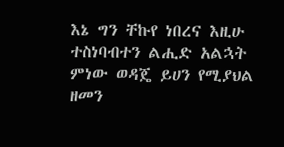እኔ ግን ቸኩየ ነበረና እዚሁ ተስነባብተን ልሒድ አልኋት ምነው ወዳጄ ይሀን የሚያህል ዘመን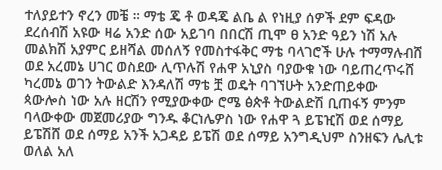ተለያይተን ኖረን መቼ ። ማቴ ጄ ቶ ወዳጄ ልቤ ል የነዚያ ሰዎች ደም ፍዳው ደረሰብሽ አዩው ዛሬ አንድ ሰው አይገባ በበርሽ ጢሞ ፀ አንድ ዓይን ነሽ አሉ መልክሽ አያምር ይዘሻል መሰለኝ የመስተፋቅር ማቴ ባላገሮች ሁሉ ተማማሉብሸ ወደ አረመኔ ሀገር ወስደው ሊጥሉሽ የሐዋ አኒያስ ባያውቁ ነው ባይጠረጥሩሸ ካረመኔ ወገን ትውልድ እንዳለሽ ማቴ ቿ ወዴት ባገኘሁት አንድጠይቀው ጳውሎስ ነው አሉ ዘርሽን የሚያውቀው ሮሜ ፅጵቶ ትውልድሽ ቢጠፋኝ ምንም ባላውቀው መጀመሪያው ግንዱ ቆርነሌዎስ ነው የሐዋ ጓ ይፔዢሽ ወደ ሰማይ ይፔሽሸ ወደ ሰማይ አንች አጋዳይ ይፔሽ ወደ ሰማይ አንግዲህም ስንዘፍን ሌሊቱ ወለል አለ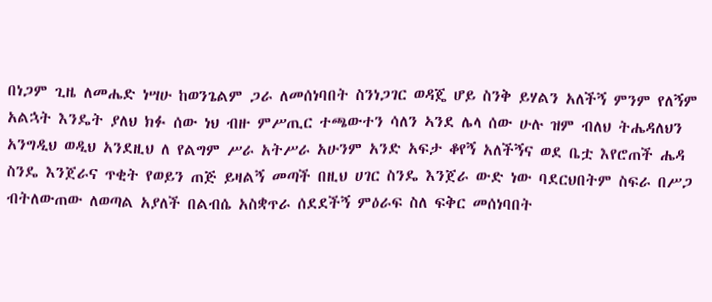በነጋም ጊዜ ለመሔድ ነሣሁ ከወንጌልም ጋራ ለመሰነባበት ስንነጋገር ወዳጄ ሆይ ስንቅ ይሃልን አለችኝ ምንም የለኝም አልኋት እንዴት ያለህ ክፉ ሰው ነህ ብዙ ምሥጢር ተጫውተን ሳለን ኣንደ ሌላ ሰው ሁሉ ዝም ብለህ ትሔዳለህን አንግዲህ ወዲህ አንደዚህ ለ የልግም ሥራ አትሥራ አሁንም አንድ አፍታ ቆየኝ አለችኝና ወደ ቤቷ እየሮጠች ሔዳ ስንዴ እንጀራና ጥቂት የወይን ጠጅ ይዛልኝ መጣች በዚህ ሀገር ስንዴ እንጀራ ውድ ነው ባደርህበትም ስፍራ በሥጋ ብትለውጠው ለወጣል አያለች በልብሴ አስቋጥራ ሰደደችኝ ምዕራፍ ስለ ፍቅር መሰነባበት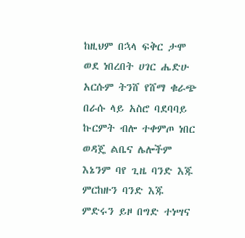ከዚህም በኋላ ፍቅር ታሞ ወደ ነበረበት ሀገር ሔድሁ አርሱም ትንሸ የሸማ ቁራጭ በራሱ ላይ አስሮ ባደባባይ ኩርምት ብሎ ተቀምጦ ነበር ወዳጄ ልቤና ሌሎችም እኔንም ባየ ጊዜ ባንድ እጁ ምርከዙን ባንድ እጁ ምድሩን ይዞ በግድ ተነሣና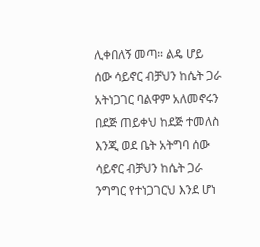ሊቀበለኝ መጣ። ልዴ ሆይ ሰው ሳይኖር ብቻህን ከሴት ጋራ አትነጋገር ባልዋም አለመኖሩን በደጅ ጠይቀህ ከደጅ ተመለስ እንጂ ወደ ቤት አትግባ ሰው ሳይኖር ብቻህን ከሴት ጋራ ንግግር የተነጋገርህ እንደ ሆነ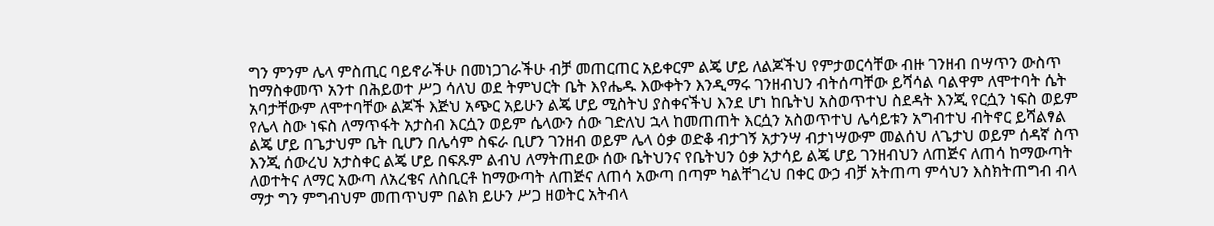ግን ምንም ሌላ ምስጢር ባይኖራችሁ በመነጋገራችሁ ብቻ መጠርጠር አይቀርም ልጄ ሆይ ለልጆችህ የምታወርሳቸው ብዙ ገንዘብ በሣጥን ውስጥ ከማስቀመጥ አንተ በሕይወተ ሥጋ ሳለህ ወደ ትምህርት ቤት እየሔዱ እውቀትን እንዲማሩ ገንዘብህን ብትሰጣቸው ይሻሳል ባልዋም ለሞተባት ሴት አባታቸውም ለሞተባቸው ልጆች እጅህ አጭር አይሁን ልጄ ሆይ ሚስትህ ያስቀናችህ እንደ ሆነ ከቤትህ አስወጥተህ ስደዳት እንጂ የርሷን ነፍስ ወይም የሌላ ስው ነፍስ ለማጥፋት አታስብ እርሷን ወይም ሴላውን ሰው ገድለህ ኋላ ከመጠጠት እርሷን አስወጥተህ ሌሳይቱን አግብተህ ብትኖር ይሻልፃል ልጄ ሆይ በጌታህም ቤት ቢሆን በሌሳም ስፍራ ቢሆን ገንዘብ ወይም ሌላ ዕቃ ወድቆ ብታገኝ አታንሣ ብታነሣውም መልሰህ ለጌታህ ወይም ሰዳኛ ስጥ እንጂ ሰውረህ አታስቀር ልጄ ሆይ በፍጹም ልብህ ለማትጠደው ሰው ቤትህንና የቤትህን ዕቃ አታሳይ ልጄ ሆይ ገንዘብህን ለጠጅና ለጠሳ ከማውጣት ለወተትና ለማር አውጣ ለአረቄና ለስቢርቶ ከማውጣት ለጠጅና ለጠሳ አውጣ በጣም ካልቸገረህ በቀር ውኃ ብቻ አትጠጣ ምሳህን እስክትጠግብ ብላ ማታ ግን ምግብህም መጠጥህም በልክ ይሁን ሥጋ ዘወትር አትብላ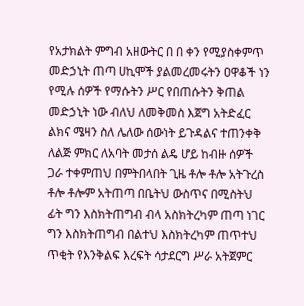የአታክልት ምግብ አዘውትር በ በ ቀን የሚያስቀምጥ መድኃኒት ጠጣ ሀኪሞች ያልመረመሩትን ዐዋቆች ነን የሚሉ ሰዎች የማሱትን ሥር የበጠሱትን ቅጠል መድኃኒት ነው ብለህ ለመቅመስ እጀግ አትድፈር ልክና ሜዛን ስለ ሌለው ሰውነት ይጉዳልና ተጠንቀቅ ለልጅ ምክር ለአባት መታሰ ልዴ ሆይ ከብዙ ሰዎች ጋራ ተቀምጠህ በምትበላበት ጊዜ ቶሎ ቶሎ አትጉረስ ቶሎ ቶሎም አትጠጣ በቤትህ ውስጥና በሚስትህ ፊት ግን እስክትጠግብ ብላ አስክትረካም ጠጣ ነገር ግን እስክትጠግብ በልተህ እስክትረካም ጠጥተህ ጥቂት የእንቅልፍ እረፍት ሳታደርግ ሥራ አትጀምር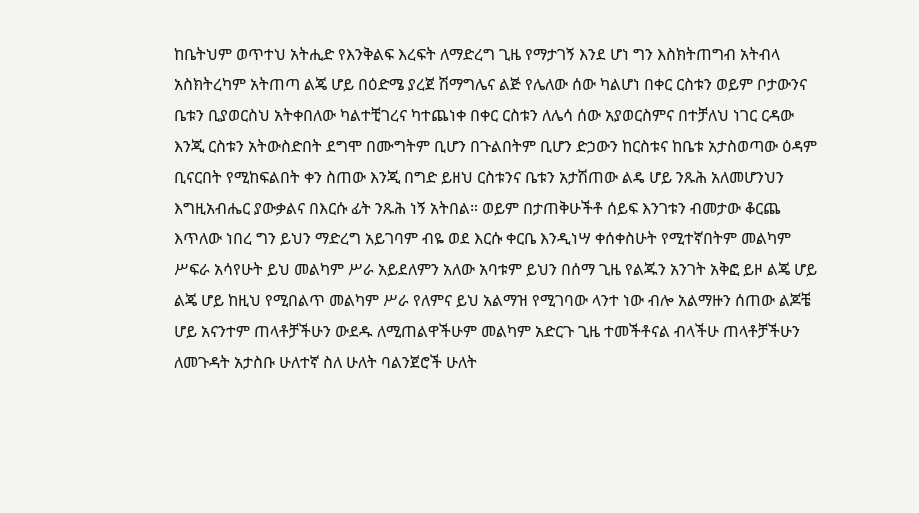ከቤትህም ወጥተህ አትሒድ የእንቅልፍ እረፍት ለማድረግ ጊዜ የማታገኝ እንደ ሆነ ግን እስክትጠግብ አትብላ አስክትረካም አትጠጣ ልጄ ሆይ በዕድሜ ያረጀ ሽማግሌና ልጅ የሌለው ሰው ካልሆነ በቀር ርስቱን ወይም ቦታውንና ቤቱን ቢያወርስህ አትቀበለው ካልተቺገረና ካተጨነቀ በቀር ርስቱን ለሌሳ ሰው አያወርስምና በተቻለህ ነገር ርዳው እንጂ ርስቱን አትውስድበት ደግሞ በሙግትም ቢሆን በጉልበትም ቢሆን ድኃውን ከርስቱና ከቤቱ አታስወጣው ዕዳም ቢናርበት የሚከፍልበት ቀን ስጠው እንጂ በግድ ይዘህ ርስቱንና ቤቱን አታሽጠው ልዴ ሆይ ንጹሕ አለመሆንህን እግዚአብሔር ያውቃልና በእርሱ ፊት ንጹሕ ነኝ አትበል። ወይም በታጠቅሁችቶ ሰይፍ እንገቱን ብመታው ቆርጨ እጥለው ነበረ ግን ይህን ማድረግ አይገባም ብዬ ወደ እርሱ ቀርቤ እንዲነሣ ቀሰቀስሁት የሚተኛበትም መልካም ሥፍራ አሳየሁት ይህ መልካም ሥራ አይደለምን አለው አባቱም ይህን በሰማ ጊዜ የልጁን አንገት አቅፎ ይዞ ልጄ ሆይ ልጄ ሆይ ከዚህ የሚበልጥ መልካም ሥራ የለምና ይህ አልማዝ የሚገባው ላንተ ነው ብሎ አልማዙን ሰጠው ልጆቼ ሆይ አናንተም ጠላቶቻችሁን ውደዱ ለሚጠልዋችሁም መልካም አድርጉ ጊዜ ተመችቶናል ብላችሁ ጠላቶቻችሁን ለመጉዳት አታስቡ ሁለተኛ ስለ ሁለት ባልንጀሮች ሁለት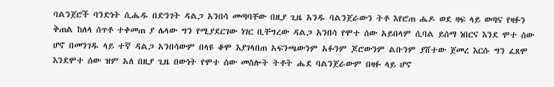ባልንጀሮች ባንድነት ሲሔዱ በድንገት ዳልጋ አንበሳ መጣባቸው በዚያ ጊዜ አንዱ ባልንጀራውን ትቶ እየሮጠ ሔዶ ወደ ዛፍ ላይ ወጣና የዛፉን ቅጠል ከለላ ሰጥቶ ተቀመጠ ያ ሌላው ግን የሚያደርገው ነገር ቢቸግረው ዳልጋ አንበሳ የሞተ ሰው አይበላም ሲባል ይሰማ ነበርና እንደ ሞተ ሰው ሆኖ በመንገዱ ላይ ተኛ ዳልጋ አንበሳውም በላዩ ቆሞ እያገላበጠ አፍንጫውንም አፉንም ጆሮውንም ልቡንም ያሸተው ጀመረ እርሱ ግን ፈጸሞ እንደሞተ ሰው ዝም አለ በዚያ ጊዜ በውነት የሞተ ሰው መስሎት ትቶት ሔደ ባልንጀራውም በዛፉ ላይ ሆኖ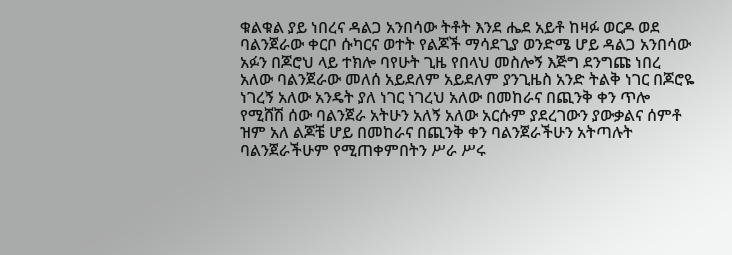ቁልቁል ያይ ነበረና ዳልጋ አንበሳው ትቶት እንደ ሔደ አይቶ ከዛፉ ወርዶ ወደ ባልንጀራው ቀርቦ ሱካርና ወተት የልጆች ማሳደጊያ ወንድሜ ሆይ ዳልጋ አንበሳው አፉን በጆሮህ ላይ ተክሎ ባየሁት ጊዜ የበላህ መስሎኝ እጅግ ደንግጩ ነበረ አለው ባልንጀራው መለሰ አይደለም አይደለም ያንጊዜስ አንድ ትልቅ ነገር በጆሮዬ ነገረኝ አለው አንዴት ያለ ነገር ነገረህ አለው በመከራና በጪንቅ ቀን ጥሎ የሚሸሽ ሰው ባልንጀራ አትሁን አለኝ አለው አርሱም ያደረገውን ያውቃልና ሰምቶ ዝም አለ ልጆቼ ሆይ በመከራና በጪንቅ ቀን ባልንጀራችሁን አትጣሉት ባልንጀራችሁም የሚጠቀምበትን ሥራ ሥሩ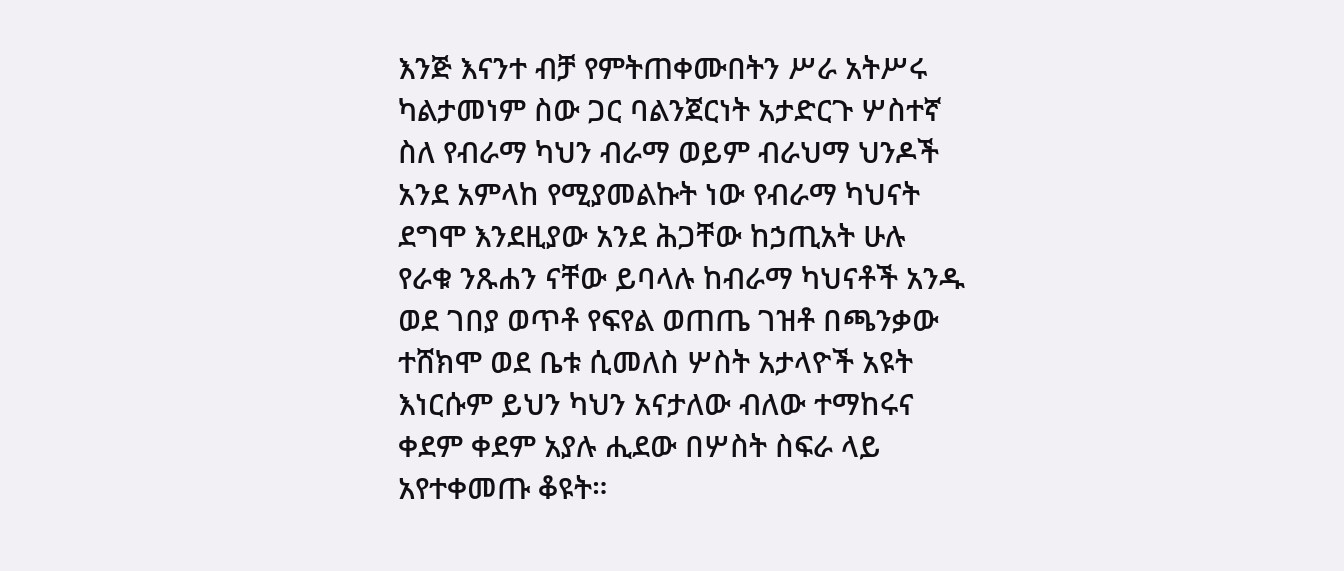እንጅ እናንተ ብቻ የምትጠቀሙበትን ሥራ አትሥሩ ካልታመነም ስው ጋር ባልንጀርነት አታድርጉ ሦስተኛ ስለ የብራማ ካህን ብራማ ወይም ብራህማ ህንዶች አንደ አምላከ የሚያመልኩት ነው የብራማ ካህናት ደግሞ እንደዚያው አንደ ሕጋቸው ከኃጢአት ሁሉ የራቁ ንጹሐን ናቸው ይባላሉ ከብራማ ካህናቶች አንዱ ወደ ገበያ ወጥቶ የፍየል ወጠጤ ገዝቶ በጫንቃው ተሸክሞ ወደ ቤቱ ሲመለስ ሦስት አታላዮች አዩት እነርሱም ይህን ካህን አናታለው ብለው ተማከሩና ቀደም ቀደም አያሉ ሒደው በሦስት ስፍራ ላይ አየተቀመጡ ቆዩት።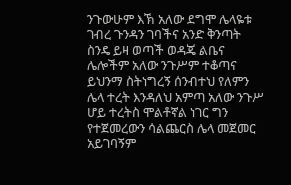ንጉውሁም እኽ አለው ደግሞ ሌላዬቱ ገብረ ጉንዳን ገባችና አንድ ቅንጣት ስንዴ ይዛ ወጣች ወዳጄ ልቤና ሌሎችም አለው ንጉሥም ተቆጣና ይህንማ ስትነግረኝ ሰንብተህ የለምን ሌላ ተረት እንዳለህ አምጣ አለው ንጉሥ ሆይ ተረትስ ሞልቶኛል ነገር ግን የተጀመረውን ሳልጨርስ ሌላ መጀመር አይገባኝም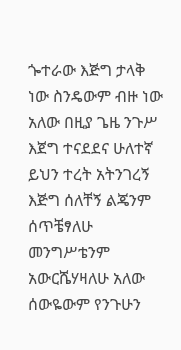ጐተራው እጅግ ታላቅ ነው ስንዴውም ብዙ ነው አለው በዚያ ጌዜ ንጉሥ እጀግ ተናደደና ሁለተኛ ይህን ተረት አትንገረኝ እጅግ ሰለቸኝ ልጄንም ሰጥቼፃለሁ መንግሥቴንም አውርሼሃዛለሁ አለው ሰውዬውም የንጉሁን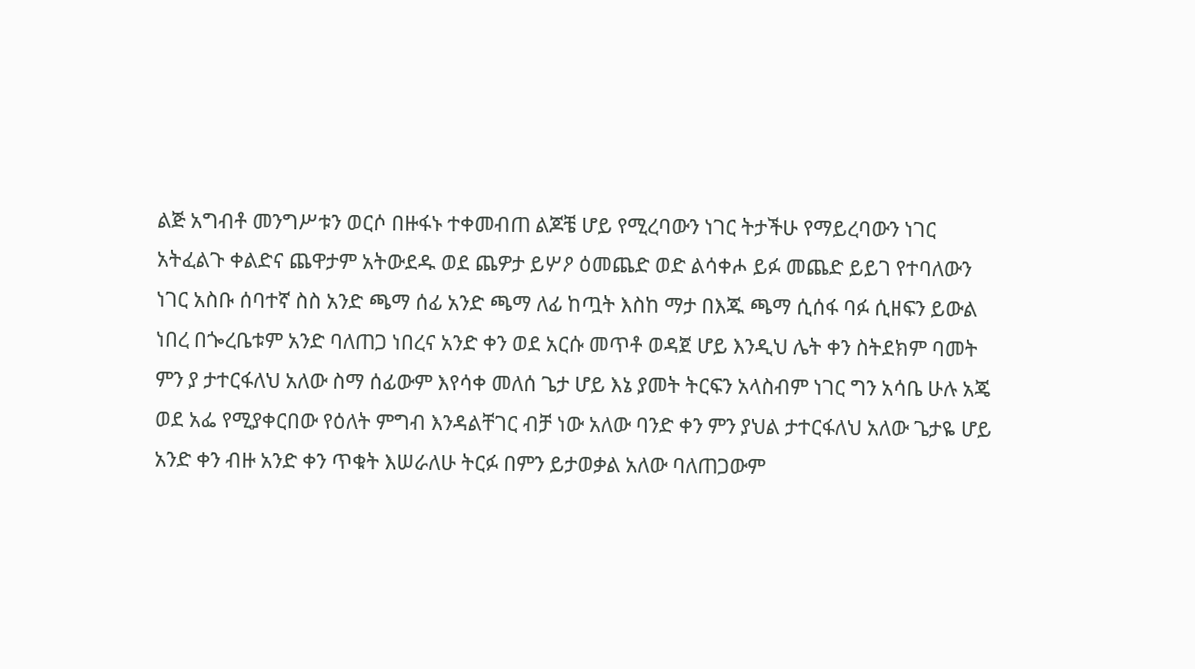ልጅ አግብቶ መንግሥቱን ወርሶ በዙፋኑ ተቀመብጠ ልጆቼ ሆይ የሚረባውን ነገር ትታችሁ የማይረባውን ነገር አትፈልጉ ቀልድና ጨዋታም አትውደዱ ወደ ጨዎታ ይሦዖ ዕመጨድ ወድ ልሳቀሖ ይፉ መጨድ ይይገ የተባለውን ነገር አስቡ ሰባተኛ ስስ አንድ ጫማ ሰፊ አንድ ጫማ ለፊ ከጧት እስከ ማታ በእጁ ጫማ ሲሰፋ ባፉ ሲዘፍን ይውል ነበረ በጐረቤቱም አንድ ባለጠጋ ነበረና አንድ ቀን ወደ አርሱ መጥቶ ወዳጀ ሆይ እንዲህ ሌት ቀን ስትደክም ባመት ምን ያ ታተርፋለህ አለው ስማ ሰፊውም እየሳቀ መለሰ ጌታ ሆይ እኔ ያመት ትርፍን አላስብም ነገር ግን አሳቤ ሁሉ አጄ ወደ አፌ የሚያቀርበው የዕለት ምግብ እንዳልቸገር ብቻ ነው አለው ባንድ ቀን ምን ያህል ታተርፋለህ አለው ጌታዬ ሆይ አንድ ቀን ብዙ አንድ ቀን ጥቁት እሠራለሁ ትርፉ በምን ይታወቃል አለው ባለጠጋውም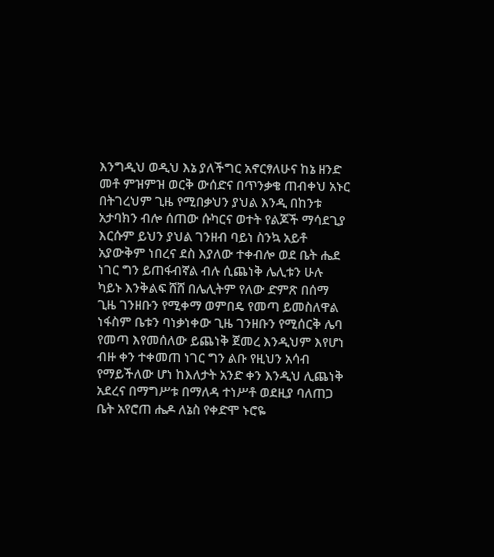እንግዲህ ወዲህ እኔ ያለችግር አኖርፃለሁና ከኔ ዘንድ መቶ ምዝምዝ ወርቅ ውሰድና በጥንቃቄ ጠብቀህ አኑር በትገረህም ጊዜ የሚበቃህን ያህል እንዲ በከንቱ አታባክን ብሎ ሰጠው ሱካርና ወተት የልጆች ማሳደጊያ እርሱም ይህን ያህል ገንዘብ ባይነ ስንኳ አይቶ አያውቅም ነበረና ደስ እያለው ተቀብሎ ወደ ቤት ሔደ ነገር ግን ይጠፋብኛል ብሉ ሲጨነቅ ሌሊቱን ሁሉ ካይኑ እንቅልፍ ሸሸ በሌሊትም የለው ድምጽ በሰማ ጊዜ ገንዘቡን የሚቀማ ወምበዴ የመጣ ይመስለዋል ነፋስም ቤቱን ባነቃነቀው ጊዜ ገንዘቡን የሚሰርቅ ሌባ የመጣ እየመሰለው ይጨነቅ ጀመረ እንዲህም እየሆነ ብዙ ቀን ተቀመጠ ነገር ግን ልቡ የዚህን አሳብ የማይችለው ሆነ ከእለታት አንድ ቀን እንዲህ ሊጨነቅ አደረና በማግሥቱ በማለዳ ተነሥቶ ወደዚያ ባለጠጋ ቤት አየሮጠ ሔዶ ለኔስ የቀድሞ ኑሮዬ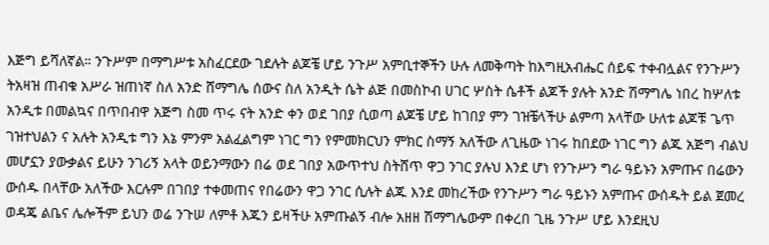እጅግ ይሻለኛል። ንጉሥም በማግሥቱ አስፈርደው ገደሉት ልጆቼ ሆይ ንጉሥ አምቢተኞችን ሁሉ ለመቅጣት ከእግዚአብሔር ሰይፍ ተቀብሏልና የንጉሥን ትአዛዝ ጠብቁ አሥራ ዝጠነኛ ስለ አንድ ሸማግሌ ሰውና ስለ አንዲት ሴት ልጅ በመስኮብ ሀገር ሦስት ሴቶች ልጆች ያሉት አንድ ሽማግሌ ነበረ ከሦለቱ አንዲቱ በመልኳና በጥበብዋ አጅግ ስመ ጥሩ ናት አንድ ቀን ወደ ገበያ ሲወጣ ልጆቼ ሆይ ከገበያ ምን ገዝቼላችሁ ልምጣ አላቸው ሁለቱ ልጆቹ ጌጥ ገዝተህልን ና አሉት አንዲቱ ግን እኔ ምንም አልፈልግም ነገር ግን የምመክርህን ምክር ስማኝ አለችው ለጊዜው ነገሩ ከበደው ነገር ግን ልጁ አጅግ ብልህ መሆኗን ያውቃልና ይሁን ንገሪኝ አላት ወይንማውን በሬ ወደ ገበያ አውጥተህ ስትሸጥ ዋጋ ንገር ያሉህ እንደ ሆነ የንጉሥን ግራ ዓይኑን አምጡና በሬውን ውሰዱ በላቸው አለችው እርሉም በገበያ ተቀመጠና የበሬውን ዋጋ ንገር ሲሉት ልጁ እንደ መከረችው የንጉሥን ግራ ዓይኑን አምጡና ውሰዱት ይል ጀመረ ወዳጄ ልቤና ሌሎችም ይህን ወሬ ንጉሠ ለምቶ እጁን ይዛችሁ አምጡልኝ ብሎ አዘዘ ሽማግሌውም በቀረበ ጊዜ ንጉሥ ሆይ እንደዚህ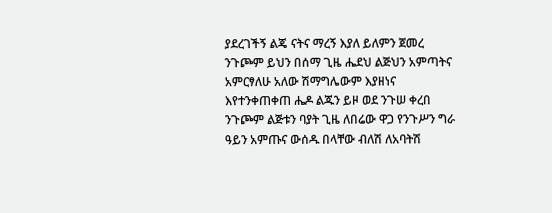ያደረገችኝ ልጄ ናትና ማረኝ እያለ ይለምን ጀመረ ንጉጮም ይህን በሰማ ጊዜ ሔደህ ልጅህን አምጣትና አምርፃለሁ አለው ሽማግሌውም እያዘነና እየተንቀጠቀጠ ሔዶ ልጁን ይዞ ወደ ንጉሠ ቀረበ ንጉጮም ልጅቱን ባያት ጊዜ ለበሬው ዋጋ የንጉሥን ግራ ዓይን አምጡና ውሰዱ በላቸው ብለሽ ለአባትሽ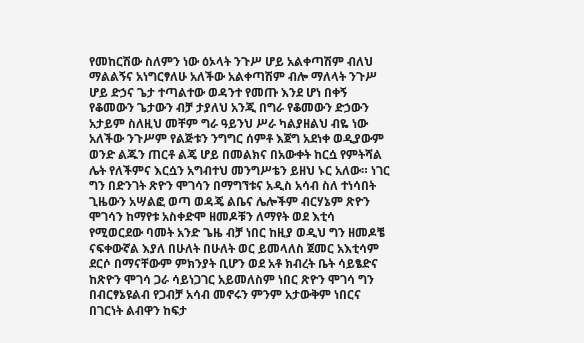የመከርሽው ስለምን ነው ዕኦላት ንጉሥ ሆይ አልቀጣሽም ብለህ ማልልኝና አነግርፃለሁ አለችው አልቀጣሽም ብሎ ማለላት ንጉሥ ሆይ ድኃና ጌታ ተጣልተው ወዳንተ የመጡ እንደ ሆነ በቀኝ የቆመውን ጌታውን ብቻ ታያለህ አንጂ በግራ የቆመውን ድኃውን አታይም ስለዚህ መቸም ግራ ዓይንህ ሥራ ካልያዘልህ ብዬ ነው አለችው ንጉሥም የልጅቱን ንግግር ሰምቶ እጀግ አደነቀ ወዲያውም ወንድ ልጁን ጠርቶ ልጄ ሆይ በመልክና በአውቀት ከርሷ የምትሻል ሌት የለችምና እርሷን አግብተህ መንግሥቴን ይዘህ ኑር አለው። ነገር ግን በድንገት ጽዮን ሞገሳን በማግኘቱና አዲስ አሳብ ስለ ተነሳበት ጊዜውን አሣልፎ ወጣ ወዳጄ ልቤና ሌሎችም ብርሃኔም ጽዮን ሞገሳን ከማየቱ አስቀድሞ ዘመዶቹን ለማየት ወደ እቲሳ የሚወርደው ባመት አንድ ጌዜ ብቻ ነበር ከዚያ ወዲህ ግን ዘመዶቼ ናፍቀውኛል እያለ በሁለት በሁለት ወር ይመላለስ ጀመር አእቲሳም ደርሶ በማናቸውም ምክንያት ቢሆን ወደ አቶ ክብረት ቤት ሳይፄድና ከጽዮን ሞገሳ ጋራ ሳይነጋገር አይመለስም ነበር ጽዮን ሞገሳ ግን በብርፃኔዩልብ የጋብቻ አሳብ መኖሩን ምንም አታውቅም ነበርና በገርነት ልብዋን ከፍታ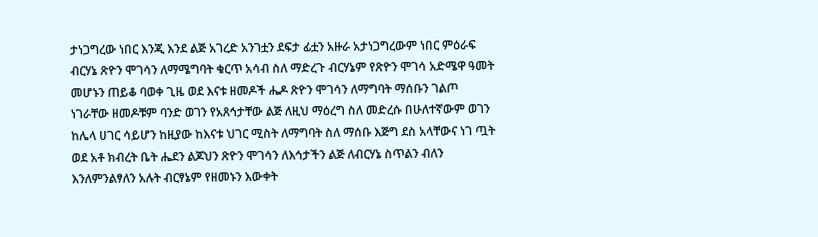ታነጋግረው ነበር እንጂ እንደ ልጅ አገረድ አንገቷን ደፍታ ፊቷን አዙራ አታነጋግረውም ነበር ምዕራፍ ብርሃኔ ጽዮን ሞገሳን ለማሜግባት ቁርጥ አሳብ ስለ ማድረጉ ብርሃኔም የጽዮን ሞገሳ አድሜዋ ዓመት መሆኑን ጠይቆ ባወቀ ጊዜ ወደ እናቱ ዘመዶች ሔዶ ጽዮን ሞገሳን ለማግባት ማሰቡን ገልጦ ነገራቸው ዘመዶቹም ባንድ ወገን የአጸኅታቸው ልጅ ለዚህ ማዕረግ ስለ መድረሱ በሁለተኛውም ወገን ከሌላ ሀገር ሳይሆን ከዚያው ከእናቱ ህገር ሚስት ለማግባት ስለ ማሰቡ እጅግ ደስ አላቸውና ነገ ጧት ወደ አቶ ክብረት ቤት ሔደን ልጆህን ጽዮን ሞገሳን ለእኅታችን ልጅ ለብርሃኔ ስጥልን ብለን እንለምንልፃለን አሉት ብርፃኔም የዘመኑን እውቀት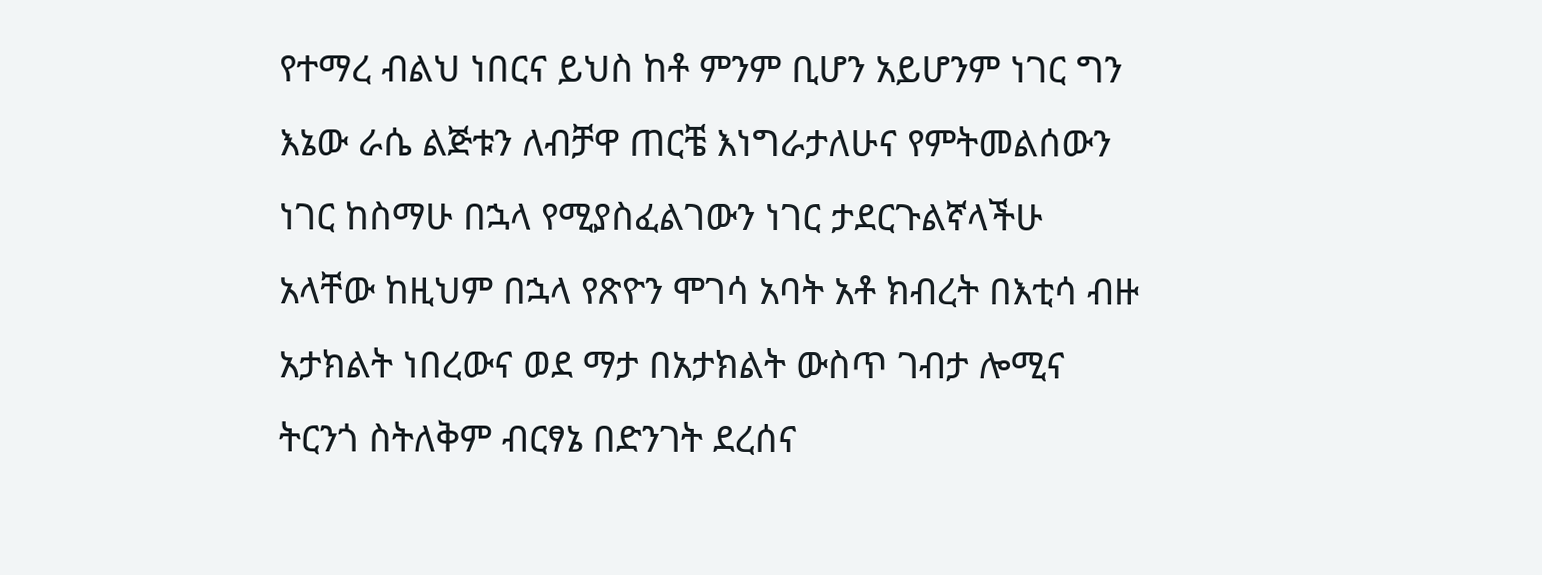የተማረ ብልህ ነበርና ይህስ ከቶ ምንም ቢሆን አይሆንም ነገር ግን እኔው ራሴ ልጅቱን ለብቻዋ ጠርቼ እነግራታለሁና የምትመልሰውን ነገር ከስማሁ በኋላ የሚያስፈልገውን ነገር ታደርጉልኛላችሁ አላቸው ከዚህም በኋላ የጽዮን ሞገሳ አባት አቶ ክብረት በእቲሳ ብዙ አታክልት ነበረውና ወደ ማታ በአታክልት ውስጥ ገብታ ሎሚና ትርንጎ ስትለቅም ብርፃኔ በድንገት ደረሰና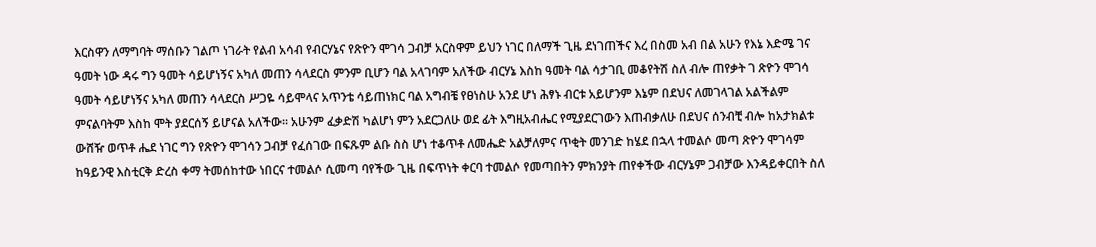እርስዋን ለማግባት ማሰቡን ገልጦ ነገራት የልብ አሳብ የብርሃኔና የጽዮን ሞገሳ ጋብቻ አርስዋም ይህን ነገር በለማች ጊዜ ደነገጠችና እረ በስመ አብ በል አሁን የእኔ እድሜ ገና ዓመት ነው ዳሩ ግን ዓመት ሳይሆነኝና አካለ መጠን ሳላደርስ ምንም ቢሆን ባል አላገባም አለችው ብርሃኔ እስከ ዓመት ባል ሳታገቢ መቆየትሽ ስለ ብሎ ጠየቃት ገ ጽዮን ሞገሳ ዓመት ሳይሆነኝና አካለ መጠን ሳላደርስ ሥጋዬ ሳይሞላና አጥንቴ ሳይጠነክር ባል አግብቼ የፀነስሁ አንደ ሆነ ሕፃኑ ብርቱ አይሆንም እኔም በደህና ለመገላገል አልችልም ምናልባትም እስከ ሞት ያደርሰኝ ይሆናል አለችው። አሁንም ፈቃድሽ ካልሆነ ምን አደርጋለሁ ወደ ፊት እግዚአብሔር የሚያደርገውን እጠብቃለሁ በደህና ሰንብቺ ብሎ ከአታክልቱ ውሸዥ ወጥቶ ሔደ ነገር ግን የጽዮን ሞገሳን ጋብቻ የፈሰገው በፍጹም ልቡ ስስ ሆነ ተቆጥቶ ለመሔድ አልቻለምና ጥቂት መንገድ ከሄደ በኋላ ተመልሶ መጣ ጽዮን ሞገሳም ከዓይንዊ እስቲርቅ ድረስ ቀማ ትመሰከተው ነበርና ተመልሶ ሲመጣ ባየችው ጊዜ በፍጥነት ቀርባ ተመልሶ የመጣበትን ምክንያት ጠየቀችው ብርሃኔም ጋብቻው እንዳይቀርበት ስለ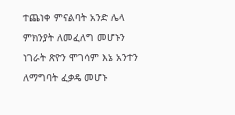ተጨነቀ ምናልባት አንድ ሌላ ምክንያት ለመፈለግ መሆኑን ነገራት ጽዮን ሞገሳም እኔ አንተን ለማግባት ፈቃዴ መሆኑ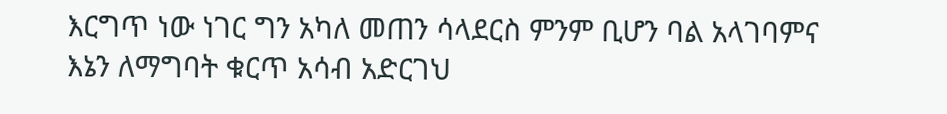እርግጥ ነው ነገር ግን አካለ መጠን ሳላደርስ ምንም ቢሆን ባል አላገባምና እኔን ለማግባት ቁርጥ አሳብ አድርገህ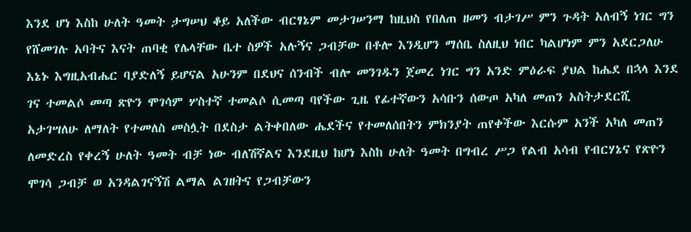እንደ ሆነ እስከ ሁለት ዓመት ታግሠህ ቆይ አለችው ብርፃኔም መታገሠንማ ከዚህስ የበለጠ ዘመን ብታገሥ ምን ጉዳት አለብኝ ነገር ግን የሸመገሉ አባትና እናት ጠባቂ የሌላቸው ቤተ ስዎች አሉኝና ጋብቻው በቶሎ እንዲሆን ማሰቤ ስለዚህ ነበር ካልሆነም ምን አደርጋለሁ እኔኑ እግዚአብሔር ባያድለኝ ይሆናል አሁንም በደህና ሰንብች ብሎ መንገዱን ጀመረ ነገር ግን አንድ ምዕራፍ ያህል ከሔደ በኋላ እንደ ገና ተመልሶ መጣ ጽዮን ሞገሳም ሦስተኛ ተመልሶ ሲመጣ ባየችው ጊዜ የፊተኛውን አሳቡን ሰውጦ አካለ መጠን አስትታደርሺ አታገሣለሁ ለማለት የተመለስ መስሏት በደስታ ልትቀበለው ሔደችና የተመለሰበትን ምክንያት ጠየቀችው እርሱም አንች አካለ መጠን ለመድረስ የቀረኝ ሁለት ዓመት ብቻ ነው ብለሽኛልና እንደዚህ ከሆነ እስከ ሁለት ዓመት በግብረ ሥጋ የልብ አሳብ የብርሃኔና የጽዮን ሞገሳ ጋብቻ ወ አንዳልገናኝሽ ልማል ልገዘትና የጋብቻውን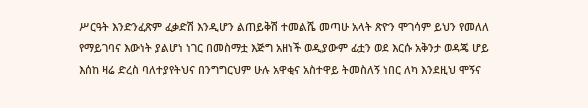ሥርዓት እንድንፈጽም ፈቃድሽ እንዲሆን ልጠይቅሽ ተመልሼ መጣሁ አላት ጽዮን ሞገሳም ይህን የመለለ የማይገባና እውነት ያልሆነ ነገር በመስማቷ እጅግ አዘነች ወዲያውም ፊቷን ወደ እርሱ አቅንታ ወዳጄ ሆይ እሰከ ዛሬ ድረስ ባለተያየትህና በንግግርህም ሁሉ አዋቂና አስተዋይ ትመስለኝ ነበር ለካ እንደዚህ ሞኝና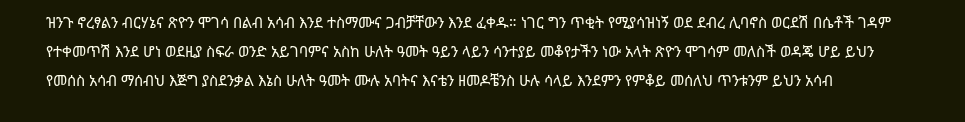ዝንጉ ኖረፃልን ብርሃኔና ጽዮን ሞገሳ በልብ አሳብ እንደ ተስማሙና ጋብቻቸውን እንደ ፈቀዱ። ነገር ግን ጥቂት የሚያሳዝነኝ ወደ ደብረ ሊባኖስ ወርደሽ በሴቶች ገዳም የተቀመጥሽ እንደ ሆነ ወደዚያ ስፍራ ወንድ አይገባምና አስከ ሁለት ዓመት ዓይን ላይን ሳንተያይ መቆየታችን ነው አላት ጽዮን ሞገሳም መለስች ወዳጄ ሆይ ይህን የመሰስ አሳብ ማሰብህ እጅግ ያስደንቃል እኔስ ሁለት ዓመት ሙሉ አባትና እናቴን ዘመዶቼንስ ሁሉ ሳላይ እንደምን የምቆይ መሰለህ ጥንቱንም ይህን አሳብ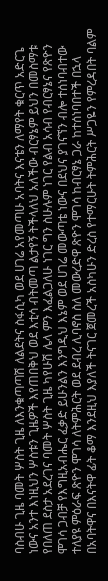ባስብሁ ጊዜ ባመት ሦስት ጊዜ ለእንቁጣጣሽ ለልደትና ስፋሲካ ወደ ሀገሬ አየመጣሁ አባትና እናቴን ለማየት ቁርጥ አድርጌ ነውና አንተ እነዚህን ሦስቱን ጊዜዎች እየጠበቅህ ወደ እቲሳ ብትመጣ ልታየኝ ትችላለህ አለችው ብርፃኔም ይህን በመስማቱ የበለጠ ደስታ አደረገና ባመት ሦስት ጊዜ ካየሁሽ ሌላ ምን እፈልጋለሁ ነገር ግን ስሁሉም ነገር የልብ አሳብ የብርፃኔና የጽዮን ሞገሳ ጋብቻ የእግዚአብሔር ፈቃድ ይሁንልን እንግዲህ እኔም ወደ ሀገሬ መውጣቴ ነውና በደህና ያገናኘን ብሎ ተሰነባብተው ተለያዩ ምዕራፍ ጽዮን ሞገሳ ለትምሕርት ወደ ደብረ ሊባኖስ ስለ መውረድዋ ጽዮን ሞገሳ ከብርፃኔ ጋራ ከተሰነባበተች በኋላ በአባትዋና በእናትዋ ፊት ቆማ እንደዚህ እያለች ትናገር ጀመረች አስካሁን ድረስ የተማርሁት ትምሕርት ሥጋዬን የምረዳበት ባልም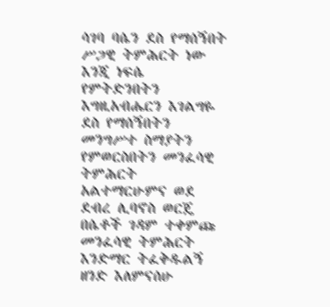ሳገባ ባሴን ደስ የማሰኝበት ሥጋዊ ትምሕርት ነው እንጂ ነፍሴ የምትድንበትን እግዚአብሔርን እገልግዬ ደስ የማሰኝበትን መንግሥተ ስማያትን የምወርስበትን መንፈሳዊ ትምሕርት አልተማርሁምና ወደ ደብረ ሊባኖስ ወርጄ በሴቶች ገዳም ተቀምጩ መንፈሳዊ ትምሕርት እንድማር ትፈቅዱልኝ ዘንድ እለምናሰሁ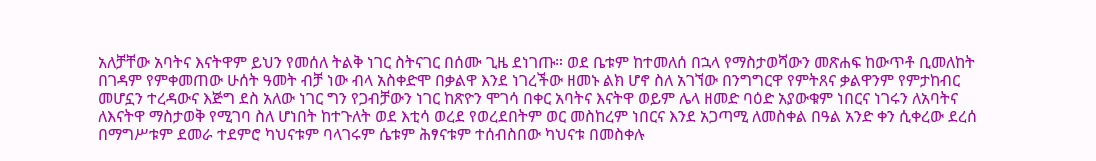አለቻቸው አባትና እናትዋም ይህን የመሰለ ትልቅ ነገር ስትናገር በሰሙ ጊዜ ደነገጡ። ወደ ቤቱም ከተመለሰ በኋላ የማስታወሻውን መጽሐፍ ከውጥቶ ቢመለከት በገዳም የምቀመጠው ሁሰት ዓመት ብቻ ነው ብላ አስቀድሞ በቃልዋ እንደ ነገረችው ዘመኑ ልክ ሆኖ ስለ አገኘው በንግግርዋ የምትጸና ቃልዋንም የምታከብር መሆኗን ተረዳውና እጅግ ደስ አለው ነገር ግን የጋብቻውን ነገር ከጽዮን ሞገሳ በቀር አባትና እናትዋ ወይም ሌላ ዘመድ ባዕድ አያውቁም ነበርና ነገሩን ለአባትና ለእናትዋ ማስታወቅ የሚገባ ስለ ሆነበት ከተጉለት ወደ እቲሳ ወረደ የወረደበትም ወር መስከረም ነበርና እንደ አጋጣሚ ለመስቀል በዓል አንድ ቀን ሲቀረው ደረሰ በማግሥቱም ደመራ ተደምሮ ካህናቱም ባላገሩም ሴቱም ሕፃናቱም ተሰብስበው ካህናቱ በመስቀሉ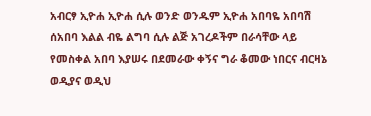አብርፃ ኢዮሐ ኢዮሐ ሲሉ ወንድ ወንዱም ኢዮሐ አበባዬ አበባሽ ሰአበባ እልል ብዬ ልግባ ሲሉ ልጅ አገረዶችም በራሳቸው ላይ የመስቀል አበባ እያሠሩ በደመራው ቀኝና ግራ ቆመው ነበርና ብርዛኔ ወዲያና ወዲህ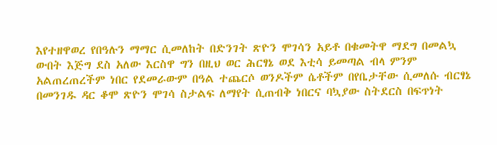እየተዘዋወረ የበዓሉን ማማር ሲመለከት በድንገት ጽዮን ሞገሳን አይቶ በቁመትዋ ማደግ በመልኳ ውበት እጅግ ደስ አለው እርስዋ ግን በዚህ ወር ሕርፃኔ ወደ እቲሳ ይመጣል ብላ ምንም አልጠረጠረችም ነበር የደመራውም በዓል ተጨርሶ ወንዶችም ሴቶችም በየቤታቸው ሲመለሱ ብርፃኔ በመንገዱ ዳር ቆሞ ጽዮን ሞገሳ ስታልፍ ለማየት ሲጠብቅ ነበርና ባኳያው ስትደርስ በፍጥነት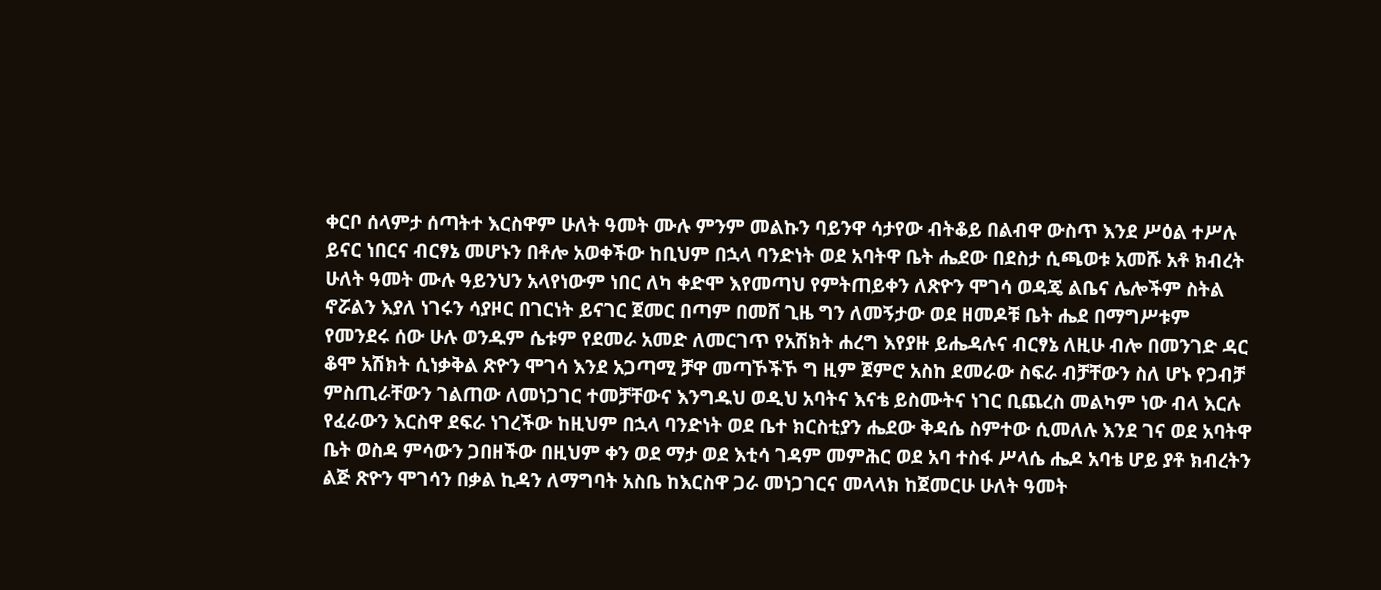ቀርቦ ሰላምታ ሰጣትተ እርስዋም ሁለት ዓመት ሙሉ ምንም መልኩን ባይንዋ ሳታየው ብትቆይ በልብዋ ውስጥ እንደ ሥዕል ተሥሉ ይናር ነበርና ብርፃኔ መሆኑን በቶሎ አወቀችው ከቢህም በኋላ ባንድነት ወደ አባትዋ ቤት ሔደው በደስታ ሲጫወቱ አመሹ አቶ ክብረት ሁለት ዓመት ሙሉ ዓይንህን አላየነውም ነበር ለካ ቀድሞ እየመጣህ የምትጠይቀን ለጽዮን ሞገሳ ወዳጄ ልቤና ሌሎችም ስትል ኖሯልን እያለ ነገሩን ሳያዞር በገርነት ይናገር ጀመር በጣም በመሸ ጊዜ ግን ለመኝታው ወደ ዘመዶቹ ቤት ሔደ በማግሥቱም የመንደሩ ሰው ሁሉ ወንዱም ሴቱም የደመራ አመድ ለመርገጥ የአሽክት ሐረግ እየያዙ ይሔዳሉና ብርፃኔ ለዚሁ ብሎ በመንገድ ዳር ቆሞ አሽክት ሲነቃቅል ጽዮን ሞገሳ እንደ አጋጣሚ ቻዋ መጣኾችኾ ግ ዚም ጀምሮ አስከ ደመራው ስፍራ ብቻቸውን ስለ ሆኑ የጋብቻ ምስጢራቸውን ገልጠው ለመነጋገር ተመቻቸውና እንግዱህ ወዲህ አባትና እናቴ ይስሙትና ነገር ቢጨረስ መልካም ነው ብላ እርሉ የፈራውን እርስዋ ደፍራ ነገረችው ከዚህም በኋላ ባንድነት ወደ ቤተ ክርስቲያን ሔደው ቅዳሴ ስምተው ሲመለሉ እንደ ገና ወደ አባትዋ ቤት ወስዳ ምሳውን ጋበዘችው በዚህም ቀን ወደ ማታ ወደ እቲሳ ገዳም መምሕር ወደ አባ ተስፋ ሥላሴ ሔዶ አባቴ ሆይ ያቶ ክብረትን ልጅ ጽዮን ሞገሳን በቃል ኪዳን ለማግባት አስቤ ከእርስዋ ጋራ መነጋገርና መላላክ ከጀመርሁ ሁለት ዓመት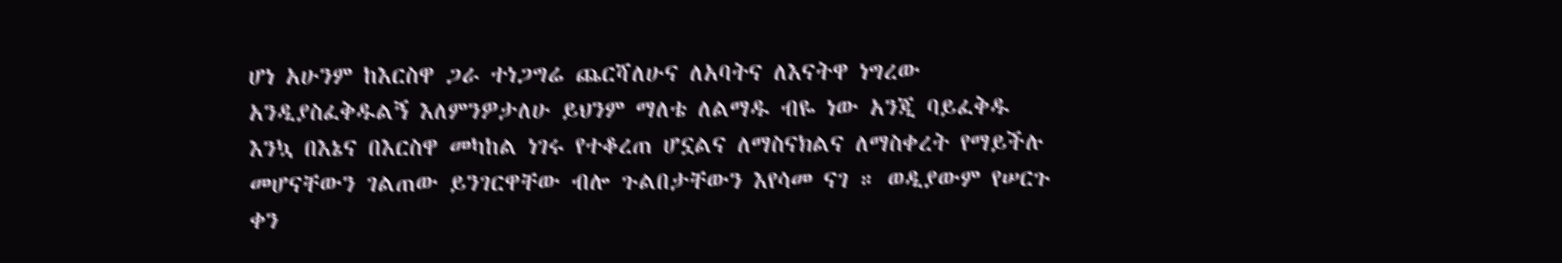ሆነ አሁንም ከእርስዋ ጋራ ተነጋግሬ ጨርሻለሁና ለአባትና ለእናትዋ ነግረው አንዲያስፈቅዱልኝ እለምንዎታለሁ ይህንም ማለቴ ለልማዱ ብዬ ነው አንጂ ባይፈቅዱ እንኳ በእኔና በእርስዋ መካከል ነገሩ የተቆረጠ ሆኗልና ለማስናክልና ለማስቀረት የማይችሉ መሆናቸውን ገልጠው ይንገርዋቸው ብሎ ጉልበታቸውን እየሳመ ናገ ። ወዲያውም የሠርጉ ቀን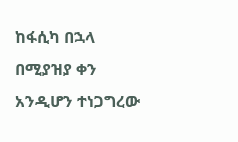ከፋሲካ በኋላ በሚያዝያ ቀን አንዲሆን ተነጋግረው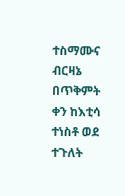ተስማሙና ብርዛኔ በጥቅምት ቀን ከእቲሳ ተነስቶ ወደ ተጉለት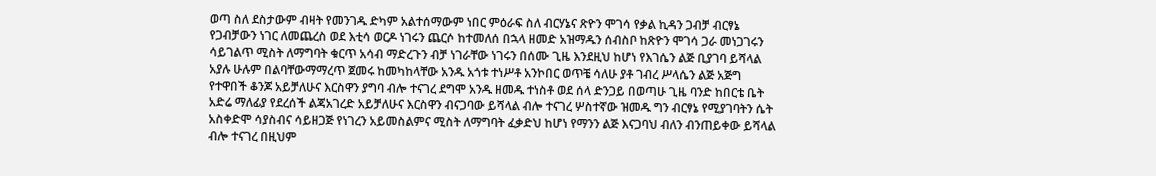ወጣ ስለ ደስታውም ብዛት የመንገዱ ድካም አልተሰማውም ነበር ምዕራፍ ስለ ብርሃኔና ጽዮን ሞገሳ የቃል ኪዳን ጋብቻ ብርፃኔ የጋብቻውን ነገር ለመጨረስ ወደ እቲሳ ወርዶ ነገሩን ጨርሶ ከተመለሰ በኋላ ዘመድ አዝማዱን ሰብስቦ ከጽዮን ሞገሳ ጋራ መነጋገሩን ሳይገልጥ ሚስት ለማግባት ቁርጥ አሳብ ማድረጉን ብቻ ነገራቸው ነገሩን በሰሙ ጊዜ እንደዚህ ከሆነ የእገሴን ልጅ ቢያገባ ይሻላል አያሉ ሁሉም በልባቸውማማረጥ ጀመሩ ከመካከላቸው አንዱ አጎቱ ተነሥቶ አንኮበር ወጥቼ ሳለሁ ያቶ ገብረ ሥላሴን ልጅ አጅግ የተዋበች ቆንጆ አይቻለሁና እርስዋን ያግባ ብሎ ተናገረ ደግሞ አንዱ ዘመዱ ተነስቶ ወደ ሰላ ድንጋይ በወጣሁ ጊዜ ባንድ ከበርቴ ቤት አድሬ ማለፊያ የደረሰች ልጃአገረድ አይቻለሁና እርስዋን ብናጋባው ይሻላል ብሎ ተናገረ ሦስተኛው ዝመዱ ግን ብርፃኔ የሚያገባትን ሴት አስቀድሞ ሳያስብና ሳይዘጋጅ የነገረን አይመስልምና ሚስት ለማግባት ፈቃድህ ከሆነ የማንን ልጅ እናጋባህ ብለን ብንጠይቀው ይሻላል ብሎ ተናገረ በዚህም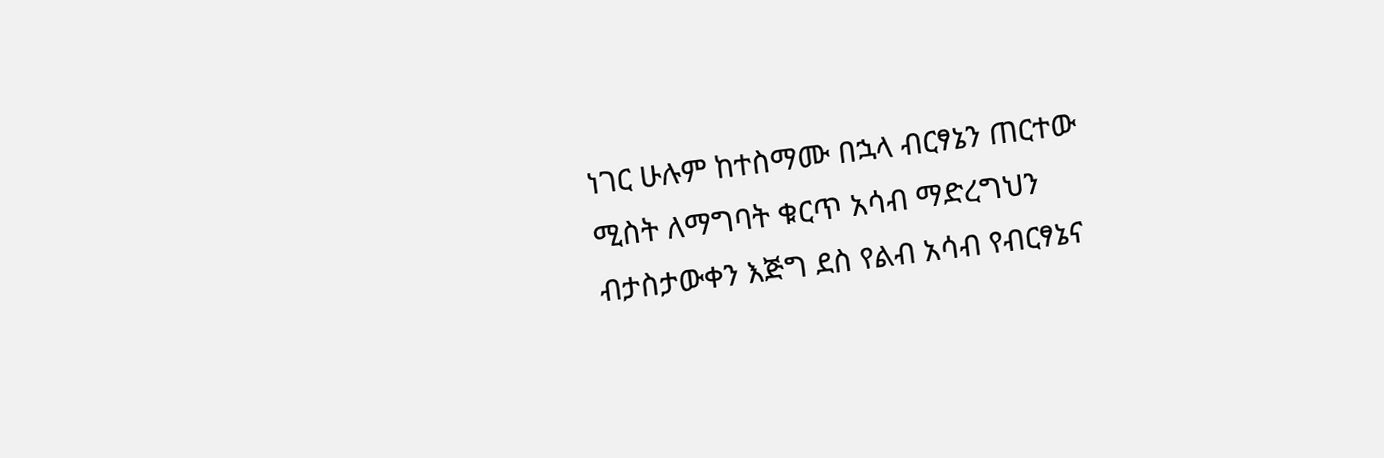ነገር ሁሉም ከተስማሙ በኋላ ብርፃኔን ጠርተው ሚስት ለማግባት ቁርጥ አሳብ ማድረግህን ብታስታውቀን እጅግ ደስ የልብ አሳብ የብርፃኔና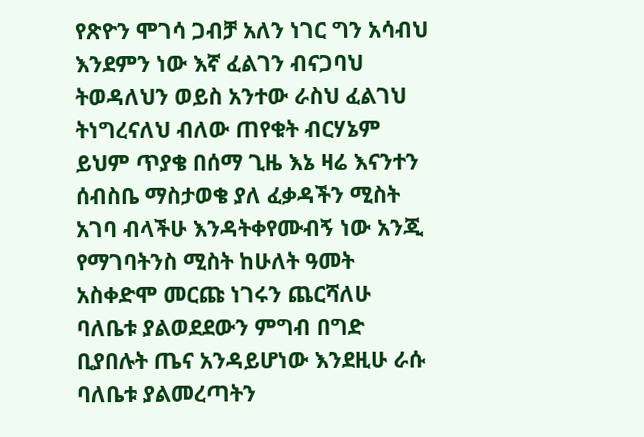የጽዮን ሞገሳ ጋብቻ አለን ነገር ግን አሳብህ እንደምን ነው እኛ ፈልገን ብናጋባህ ትወዳለህን ወይስ አንተው ራስህ ፈልገህ ትነግረናለህ ብለው ጠየቁት ብርሃኔም ይህም ጥያቄ በሰማ ጊዜ እኔ ዛሬ እናንተን ሰብስቤ ማስታወቄ ያለ ፈቃዳችን ሚስት አገባ ብላችሁ እንዳትቀየሙብኝ ነው አንጂ የማገባትንስ ሚስት ከሁለት ዓመት አስቀድሞ መርጩ ነገሩን ጨርሻለሁ ባለቤቱ ያልወደደውን ምግብ በግድ ቢያበሉት ጤና አንዳይሆነው እንደዚሁ ራሱ ባለቤቱ ያልመረጣትን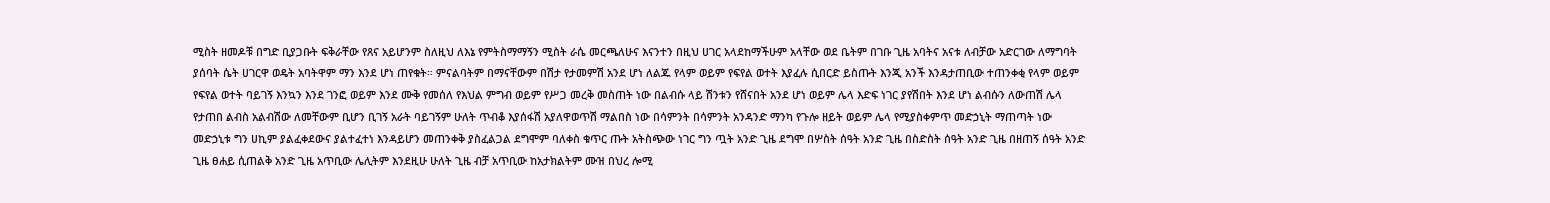ሚስት ዘመዶቹ በግድ ቢያጋቡት ፍቅራቸው የጸና አይሆንም ስለዚህ ለእኔ የምትስማማኝን ሚስት ራሴ መርጫለሁና እናንተን በዚህ ሀገር አላደከማችሁም አላቸው ወደ ቤትም በገቡ ጊዜ አባትና አናቱ ለብቻው አድርገው ለማግባት ያሰባት ሴት ሀገርዋ ወዴት አባትዋም ማን እንደ ሆነ ጠየቁት። ምናልባትም በማናቸውም በሽታ የታመምሽ አንደ ሆነ ለልጁ የላም ወይም የፍየል ወተት እያፈሉ ሲበርድ ይስጡት እንጂ አንች እንዳታጠቢው ተጠንቀቂ የላም ወይም የፍየል ወተት ባይገኝ እንኳን እንደ ገንፎ ወይም እንደ ሙቅ የመሰለ የእህል ምግብ ወይም የሥጋ መረቅ መስጠት ነው በልብሱ ላይ ሽንቱን የሸናበት አንደ ሆነ ወይም ሌላ እድፍ ነገር ያየሽበት እንደ ሆነ ልብሱን ለውጠሽ ሌላ የታጠበ ልብስ አልብሽው ለመቸውም ቢሆን ቢገኝ አራት ባይገኝም ሁለት ጥብቆ እያሰፋሽ አያለዋወጥሽ ማልበስ ነው በሳምንት በሳምንት አንዳንድ ማንካ የጉሎ ዘይት ወይም ሌላ የሚያስቀምጥ መድኃኒት ማጠጣት ነው መድኃኒቱ ግን ሀኪም ያልፈቀደውና ያልተፈተነ እንዳይሆን መጠንቀቅ ያስፈልጋል ደግሞም ባለቀስ ቁጥር ጡት አትስጭው ነገር ግን ጧት አንድ ጊዜ ደግሞ በሦስት ሰዓት አንድ ጊዜ በስድስት ሰዓት አንድ ጊዜ በዘጠኝ ሰዓት አንድ ጊዜ ፀሐይ ሲጠልቅ አንድ ጊዜ አጥቢው ሌሊትም እንደዚሁ ሁለት ጊዜ ብቻ አጥቢው ከአታክልትም ሙዝ በህረ ሎሚ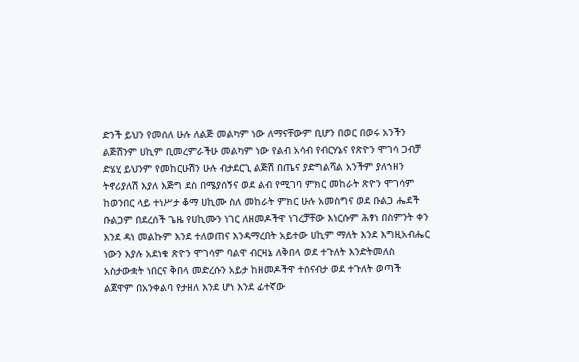ድንች ይህን የመሰለ ሁሉ ለልጅ መልካም ነው ለማናቸውም ቢሆን በወር በወሩ አንችን ልጅሽንም ሀኪም ቢመረምራችሁ መልካም ነው የልብ አሳብ የብርሃኔና የጽዮን ሞገሳ ጋብቻ ድሄሂ ይህንም የመከርሁሽን ሁሉ ብታደርጊ ልጅሽ በጤና ያድግልሻል አንችም ያለኀዘን ትኖሪያለሽ እያለ እጅግ ደስ በሜያሰኝና ወደ ልብ የሚገባ ምክር መከራት ጽዮን ሞገሳም ከወንበር ላይ ተነሥታ ቆማ ሀኪሙ ስለ መከራት ምክር ሁሉ አመስግና ወደ ቡልጋ ሔደች ቡልጋም በደረሰች ጌዜ የሀኪሙን ነገር ለዘመዶችዋ ነገረቻቸው እነርሱም ሕፃነ በስምንት ቀን እንደ ዳነ መልኩም እንደ ተለወጠና እንዳማረበት አይተው ሀኪም ማለት እንደ እግዚአብሔር ነውን እያሉ አደነቁ ጽዮን ሞገሳም ባልዋ ብርዛኔ ለቅበላ ወደ ተጉለት እንድትመለስ አስታውቋት ነበርና ቅበላ መድረሱን አይታ ከዘመዶችዋ ተሰናብታ ወደ ተጉለት ወጣች ልጀዋም በአንቀልባ የታዘለ እንደ ሆነ እንደ ፊተኛው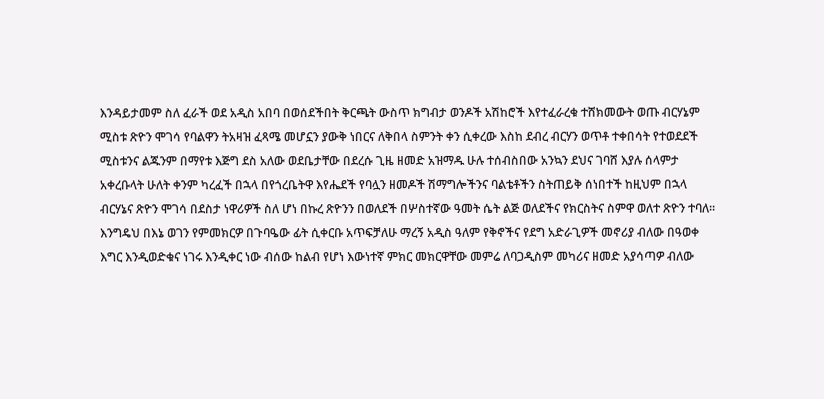እንዳይታመም ስለ ፈራች ወደ አዲስ አበባ በወሰደችበት ቅርጫት ውስጥ ክግብታ ወንዶች አሽከሮች እየተፈራረቁ ተሸክመውት ወጡ ብርሃኔም ሚስቱ ጽዮን ሞገሳ የባልዋን ትአዛዝ ፈጻሜ መሆኗን ያውቅ ነበርና ለቅበላ ስምንት ቀን ሲቀረው እስከ ደብረ ብርሃን ወጥቶ ተቀበሳት የተወደደች ሚስቱንና ልጁንም በማየቱ እጅግ ደስ አለው ወደቤታቸው በደረሱ ጊዜ ዘመድ አዝማዱ ሁሉ ተሰብስበው አንኳን ደህና ገባሸ እያሉ ሰላምታ አቀረቡላት ሁለት ቀንም ካረፈች በኋላ በየጎረቤትዋ እየሔደች የባሏን ዘመዶች ሽማግሎችንና ባልቴቶችን ስትጠይቅ ሰነበተች ከዚህም በኋላ ብርሃኔና ጽዮን ሞገሳ በደስታ ነዋሪዎች ስለ ሆነ በኩረ ጽዮንን በወለደች በሦስተኛው ዓመት ሴት ልጅ ወለደችና የክርስትና ስምዋ ወለተ ጽዮን ተባለ። እንግዴህ በእኔ ወገን የምመክርዎ በጉባዔው ፊት ሲቀርቡ አጥፍቻለሁ ማረኝ አዲስ ዓለም የቅኖችና የደግ አድራጊዎች መኖሪያ ብለው በዓወቀ እግር እንዲወድቁና ነገሩ እንዲቀር ነው ብሰው ከልብ የሆነ እውነተኛ ምክር መክርዋቸው መምሬ ለባጋዲስም መካሪና ዘመድ አያሳጣዎ ብለው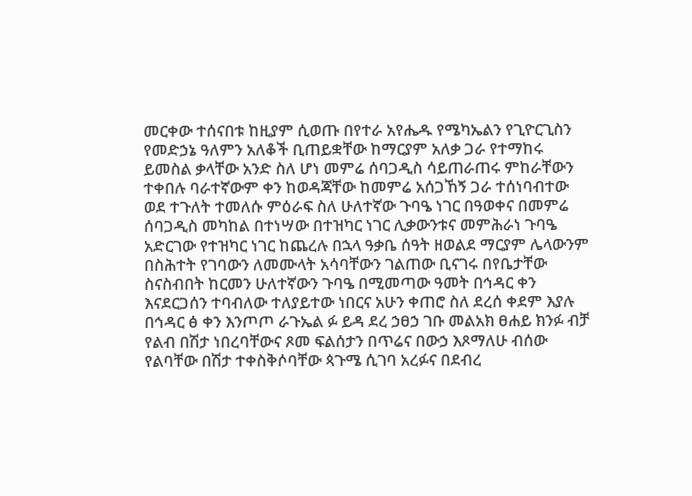መርቀው ተሰናበቱ ከዚያም ሲወጡ በየተራ አየሔዱ የሜካኤልን የጊዮርጊስን የመድኃኔ ዓለምን አለቆች ቢጠይቋቸው ከማርያም አለቃ ጋራ የተማከሩ ይመስል ቃላቸው አንድ ስለ ሆነ መምሬ ሰባጋዲስ ሳይጠራጠሩ ምከራቸውን ተቀበሉ ባራተኛውም ቀን ከወዳጃቸው ከመምሬ አሰጋኸኝ ጋራ ተሰነባብተው ወደ ተጉለት ተመለሱ ምዕራፍ ስለ ሁለተኛው ጉባዔ ነገር በዓወቀና በመምሬ ሰባጋዲስ መካከል በተነሣው በተዝካር ነገር ሊቃውንቱና መምሕራነ ጉባዔ አድርገው የተዝካር ነገር ከጨረሉ በኋላ ዓቃቤ ሰዓት ዘወልደ ማርያም ሌላውንም በስሕተት የገባውን ለመሙላት አሳባቸውን ገልጠው ቢናገሩ በየቤታቸው ስናስብበት ከርመን ሁለተኛውን ጉባዔ በሚመጣው ዓመት በኅዳር ቀን እናደርጋሰን ተባብለው ተለያይተው ነበርና አሁን ቀጠሮ ስለ ደረሰ ቀደም እያሉ በኅዳር ፅ ቀን እንጦጦ ራጉኤል ፉ ይዳ ደረ ኃፀኃ ገቡ መልአክ ፀሐይ ክንፉ ብቻ የልብ በሽታ ነበረባቸውና ጾመ ፍልሰታን በጥሬና በውኃ እጾማለሁ ብሰው የልባቸው በሽታ ተቀስቅሶባቸው ጳጉሜ ሲገባ አረፉና በደብረ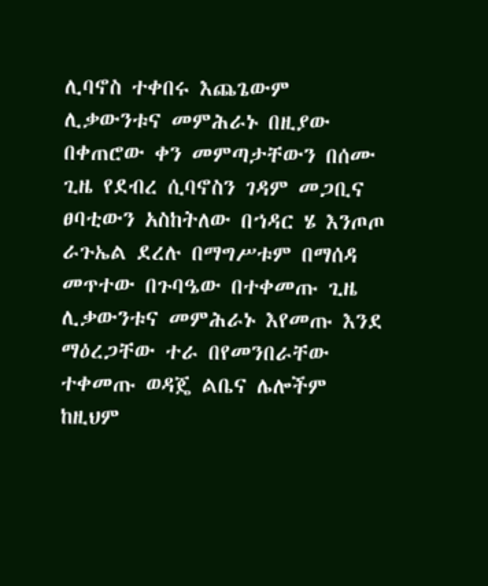ሊባኖስ ተቀበሩ እጨጌውም ሊቃውንቱና መምሕራኑ በዚያው በቀጠሮው ቀን መምጣታቸውን በሰሙ ጊዜ የደብረ ሲባኖስን ገዳም መጋቢና ፀባቲውን አስከትለው በኀዳር ሄ እንጦጦ ራጉኤል ደረሉ በማግሥቱም በማሰዳ መጥተው በጉባዔው በተቀመጡ ጊዜ ሊቃውንቱና መምሕራኑ እየመጡ እንደ ማዕረጋቸው ተራ በየመንበራቸው ተቀመጡ ወዳጄ ልቤና ሌሎችም ከዚህም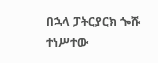በኋላ ፓትርያርክ ጐሹ ተነሥተው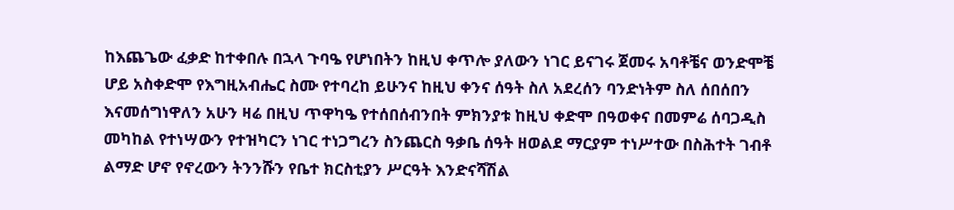ከእጨጌው ፈቃድ ከተቀበሉ በኋላ ጉባዔ የሆነበትን ከዚህ ቀጥሎ ያለውን ነገር ይናገሩ ጀመሩ አባቶቼና ወንድሞቼ ሆይ አስቀድሞ የእግዚአብሔር ስሙ የተባረከ ይሁንና ከዚህ ቀንና ሰዓት ስለ አደረሰን ባንድነትም ስለ ሰበሰበን እናመሰግነዋለን አሁን ዛሬ በዚህ ጥዋካዔ የተሰበሰብንበት ምክንያቱ ከዚህ ቀድሞ በዓወቀና በመምሬ ሰባጋዲስ መካከል የተነሣውን የተዝካርን ነገር ተነጋግረን ስንጨርስ ዓቃቤ ሰዓት ዘወልደ ማርያም ተነሥተው በስሕተት ገብቶ ልማድ ሆኖ የኖረውን ትንንሹን የቤተ ክርስቲያን ሥርዓት እንድናሻሽል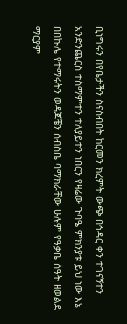ቢነግሩን በየቤታችን ስናስብበት ከርመን ክረምት ውጭ በኅዳር ቀን ተገናኝተን አንድንጨርስ ተስማምተን ተለያይተን ነበርን የዛሬው ጉባዔ ምክንያቱ ይህ ነው እኔ በበኩሌ የተማሩትን ወዳጆቼን ሰብስቤ ባማክራቸው ሁሉም የዓቃቤ ሰዓት ዘወልደ ማርያም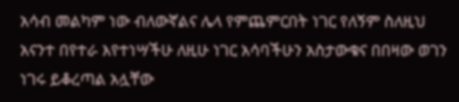አሳብ መልካም ነው ብለውኛልና ሌላ የምጨምርበት ነገር የለኝም ስለዚህ አናንተ በየተራ እየተነሣችሁ ለዚሁ ነገር አሳባችሁን አስታውቁና በበዛው ወገን ነገሩ ይቆረጣል አሏቸው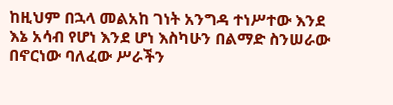ከዚህም በኋላ መልአከ ገነት አንግዳ ተነሥተው እንደ እኔ አሳብ የሆነ እንደ ሆነ እስካሁን በልማድ ስንሠራው በኖርነው ባለፈው ሥራችን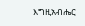እግዚአብሔር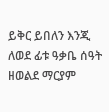ይቅር ይበለን እንጂ ለወደ ፊቱ ዓቃቤ ሰዓት ዘወልደ ማርያም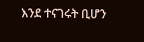እንደ ተናገሩት ቢሆን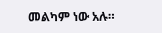መልካም ነው አሉ።